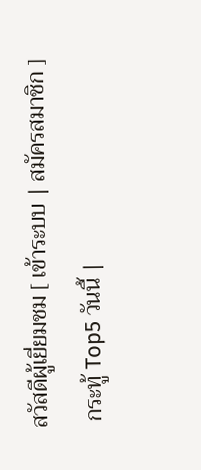สวัสดีผู้เยี่ยมชม [ เข้าระบบ | สมัครสมาชิก ]
 กระทู้ Top5 วันนี้ |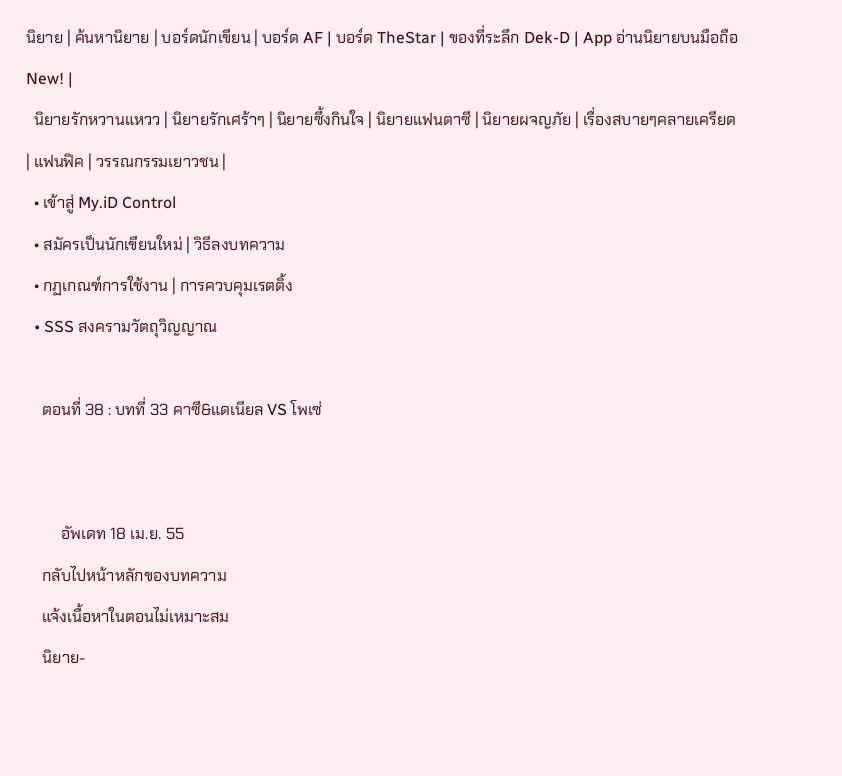นิยาย | ค้นหานิยาย | บอร์ดนักเขียน | บอร์ด AF | บอร์ด TheStar | ของที่ระลึก Dek-D | App อ่านนิยายบนมือถือ New! |
  นิยายรักหวานแหวว | นิยายรักเศร้าๆ | นิยายซึ้งกินใจ | นิยายแฟนตาซี | นิยายผจญภัย | เรื่องสบายๆคลายเครียด | แฟนฟิค | วรรณกรรมเยาวชน |
  • เข้าสู่ My.iD Control
  • สมัครเป็นนักเขียนใหม่ | วิธีลงบทความ
  • กฏเกณฑ์การใช้งาน | การควบคุมเรตติ้ง
  • SSS สงครามวัตถุวิญญาณ

    ตอนที่ 38 : บทที่ 33 คาซี&แดเนียล VS โพเซ่


         อัพเดท 18 เม.ย. 55
    กลับไปหน้าหลักของบทความ
    แจ้งเนื้อหาในตอนไม่เหมาะสม
    นิยาย-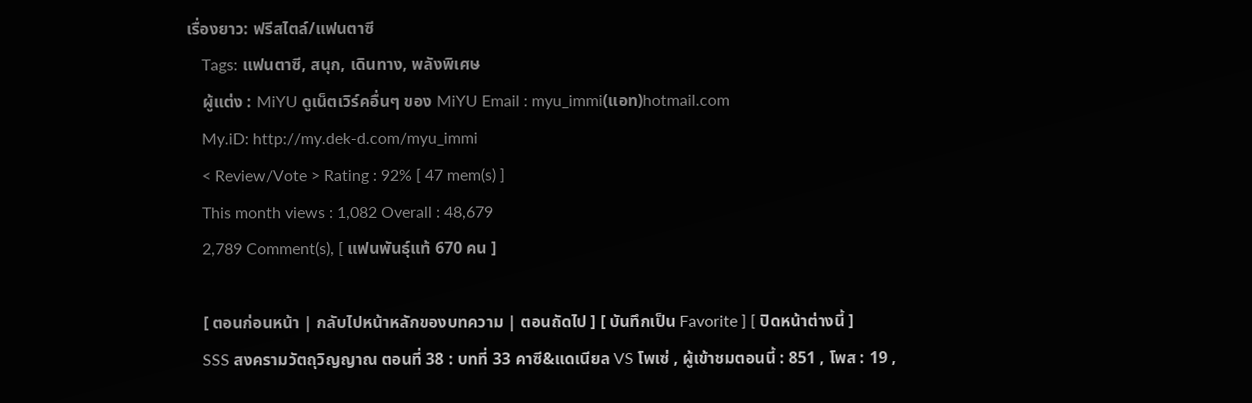เรื่องยาว: ฟรีสไตล์/แฟนตาซี
    Tags: แฟนตาซี, สนุก, เดินทาง, พลังพิเศษ
    ผู้แต่ง : MiYU ดูเน็ตเวิร์คอื่นๆ ของ MiYU Email : myu_immi(แอท)hotmail.com
    My.iD: http://my.dek-d.com/myu_immi
    < Review/Vote > Rating : 92% [ 47 mem(s) ]
    This month views : 1,082 Overall : 48,679
    2,789 Comment(s), [ แฟนพันธุ์แท้ 670 คน ]

    [ ตอนก่อนหน้า | กลับไปหน้าหลักของบทความ | ตอนถัดไป ] [ บันทึกเป็น Favorite ] [ ปิดหน้าต่างนี้ ]
    SSS สงครามวัตถุวิญญาณ ตอนที่ 38 : บทที่ 33 คาซี&แดเนียล VS โพเซ่ , ผู้เข้าชมตอนนี้ : 851 , โพส : 19 ,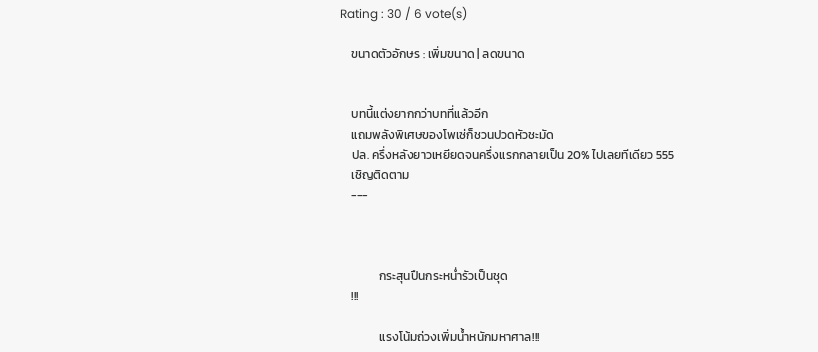Rating : 30 / 6 vote(s)

    ขนาดตัวอักษร : เพิ่มขนาด | ลดขนาด


    บทนี้แต่งยากกว่าบทที่แล้วอีก
    แถมพลังพิเศษของโพเซ่ก็ชวนปวดหัวชะมัด
    ปล. ครึ่งหลังยาวเหยียดจนครึ่งแรกกลายเป็น 20% ไปเลยทีเดียว 555
    เชิญติดตาม
    ---



              กระสุนปืนกระหน่ำรัวเป็นชุด
    !!!

              แรงโน้มถ่วงเพิ่มน้ำหนักมหาศาล!!!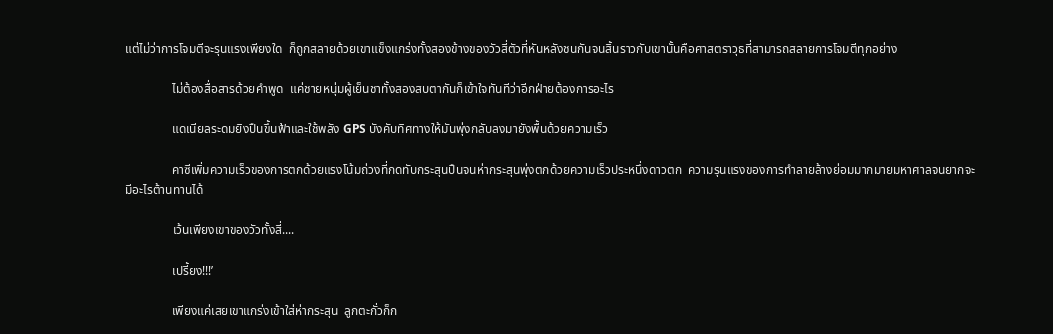แต่ไม่ว่าการโจมตีจะรุนแรงเพียงใด  ก็ถูกสลายด้วยเขาแข็งแกร่งทั้งสองข้างของวัวสี่ตัวที่หันหลังชนกันจนสิ้นราวกับเขานั้นคือศาสตราวุธที่สามารถสลายการโจมตีทุกอย่าง

               ไม่ต้องสื่อสารด้วยคำพูด  แค่ชายหนุ่มผู้เย็นชาทั้งสองสบตากันก็เข้าใจทันทีว่าอีกฝ่ายต้องการอะไร

               แดเนียลระดมยิงปืนขึ้นฟ้าและใช้พลัง GPS บังคับทิศทางให้มันพุ่งกลับลงมายังพื้นด้วยความเร็ว

               คาซีเพิ่มความเร็วของการตกด้วยแรงโน้มถ่วงที่กดทับกระสุนปืนจนห่ากระสุนพุ่งตกด้วยความเร็วประหนึ่งดาวตก  ความรุนแรงของการทำลายล้างย่อมมากมายมหาศาลจนยากจะมีอะไรต้านทานได้

               เว้นเพียงเขาของวัวทั้งสี่....

               เปรี้ยง!!!’

               เพียงแค่เสยเขาแกร่งเข้าใส่ห่ากระสุน  ลูกตะกั่วก็ก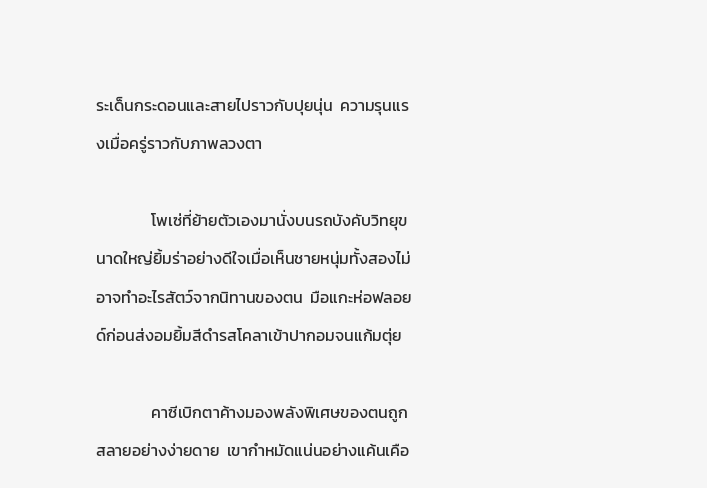ระเด็นกระดอนและสายไปราวกับปุยนุ่น  ความรุนแรงเมื่อครู่ราวกับภาพลวงตา

               โพเซ่ที่ย้ายตัวเองมานั่งบนรถบังคับวิทยุขนาดใหญ่ยิ้มร่าอย่างดีใจเมื่อเห็นชายหนุ่มทั้งสองไม่อาจทำอะไรสัตว์จากนิทานของตน  มือแกะห่อฟลอยด์ก่อนส่งอมยิ้มสีดำรสโคลาเข้าปากอมจนแก้มตุ่ย

               คาซีเบิกตาค้างมองพลังพิเศษของตนถูกสลายอย่างง่ายดาย  เขากำหมัดแน่นอย่างแค้นเคือ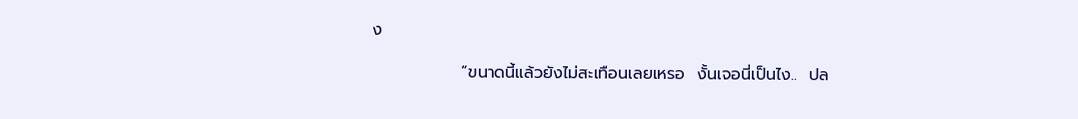ง

               “ขนาดนี้แล้วยังไม่สะเทือนเลยเหรอ  งั้นเจอนี่เป็นไง..  ปล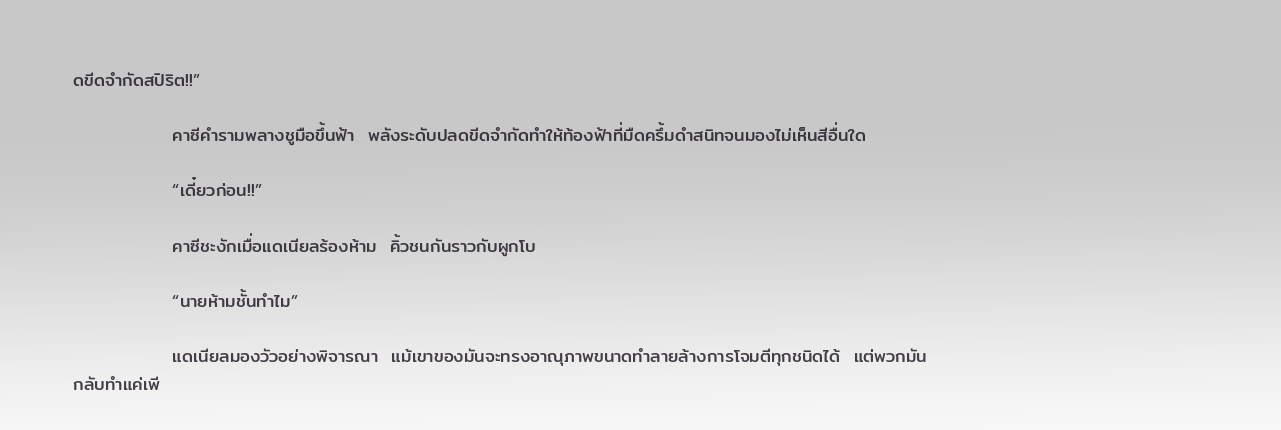ดขีดจำกัดสปิริต!!”

               คาซีคำรามพลางชูมือขึ้นฟ้า  พลังระดับปลดขีดจำกัดทำให้ท้องฟ้าที่มืดครึ้มดำสนิทจนมองไม่เห็นสีอื่นใด

               “เดี๋ยวก่อน!!”

               คาซีชะงักเมื่อแดเนียลร้องห้าม  คิ้วชนกันราวกับผูกโบ

               “นายห้ามชั้นทำไม”

               แดเนียลมองวัวอย่างพิจารณา  แม้เขาของมันจะทรงอาณุภาพขนาดทำลายล้างการโจมตีทุกชนิดได้  แต่พวกมันกลับทำแค่เพี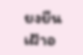ยงยืนเฝ้าอ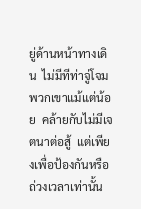ยู่ด้านหน้าทางเดิน  ไม่มีทีท่าจู่โจมพวกเขาแม้แต่น้อย  คล้ายกับไม่มีเจตนาต่อสู้  แต่เพียงเพื่อป้องกันหรือถ่วงเวลาเท่านั้น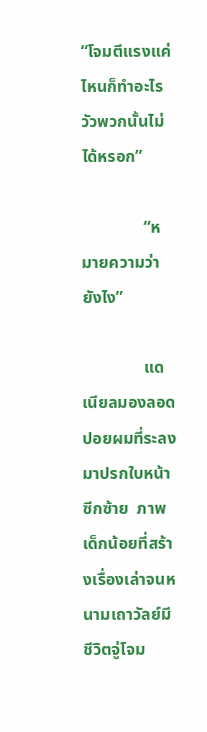“โจมตีแรงแค่ไหนก็ทำอะไรวัวพวกนั้นไม่ได้หรอก”

               “หมายความว่ายังไง”

               แดเนียลมองลอดปอยผมที่ระลงมาปรกใบหน้าซีกซ้าย  ภาพเด็กน้อยที่สร้างเรื่องเล่าจนหนามเถาวัลย์มีชีวิตจู่โจม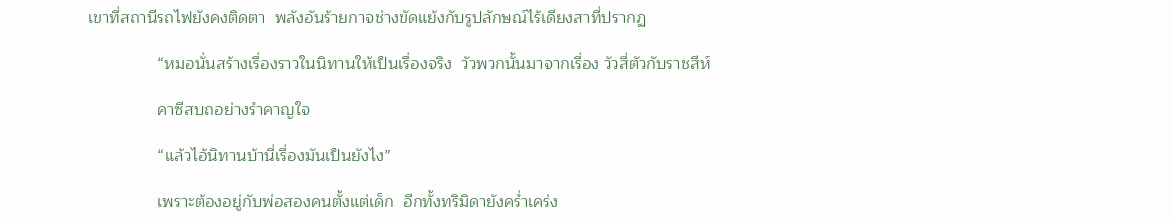เขาที่สถานีรถไฟยังคงติดตา  พลังอันร้ายกาจช่างขัดแย้งกับรูปลักษณ์ไร้เดียงสาที่ปรากฏ

               “หมอนั่นสร้างเรื่องราวในนิทานให้เป็นเรื่องจริง  วัวพวกนั้นมาจากเรื่อง วัวสี่ตัวกับราชสีห์

               คาซีสบถอย่างรำคาญใจ

               “แล้วไอ้นิทานบ้านี่เรื่องมันเป็นยังไง”

               เพราะต้องอยู่กับพ่อสองคนตั้งแต่เด็ก  อีกทั้งทริมิดายังคร่ำเคร่ง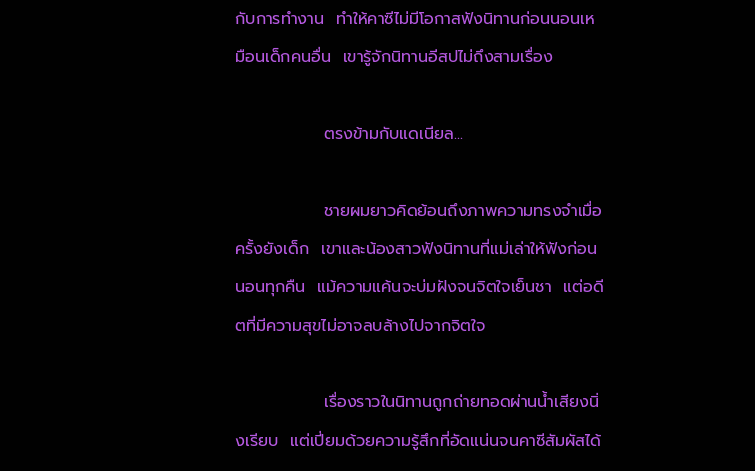กับการทำงาน  ทำให้คาซีไม่มีโอกาสฟังนิทานก่อนนอนเหมือนเด็กคนอื่น  เขารู้จักนิทานอีสปไม่ถึงสามเรื่อง

               ตรงข้ามกับแดเนียล...

               ชายผมยาวคิดย้อนถึงภาพความทรงจำเมื่อครั้งยังเด็ก  เขาและน้องสาวฟังนิทานที่แม่เล่าให้ฟังก่อนนอนทุกคืน  แม้ความแค้นจะบ่มฝังจนจิตใจเย็นชา  แต่อดีตที่มีความสุขไม่อาจลบล้างไปจากจิตใจ

               เรื่องราวในนิทานถูกถ่ายทอดผ่านน้ำเสียงนิ่งเรียบ  แต่เปี่ยมด้วยความรู้สึกที่อัดแน่นจนคาซีสัมผัสได้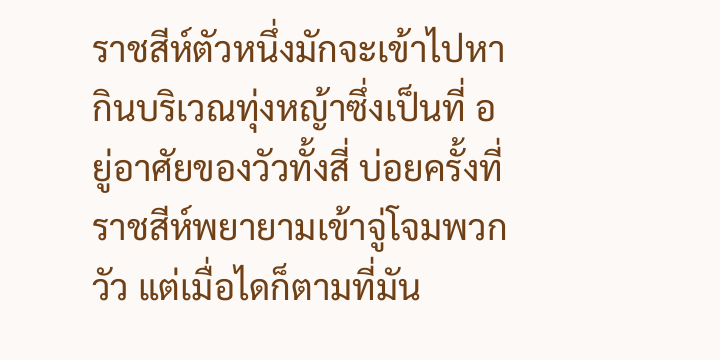ราชสีห์ตัวหนึ่งมักจะเข้าไปหากินบริเวณทุ่งหญ้าซึ่งเป็นที่ อยู่อาศัยของวัวทั้งสี่ บ่อยครั้งที่ราชสีห์พยายามเข้าจู่โจมพวกวัว แต่เมื่อไดก็ตามที่มัน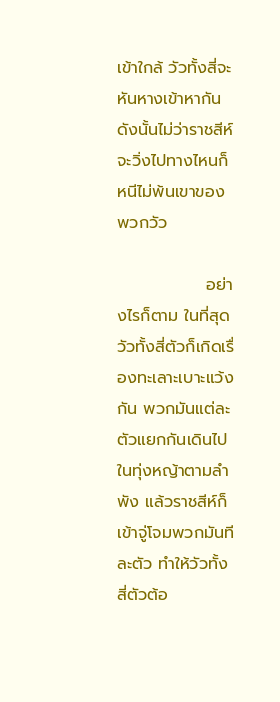เข้าใกล้ วัวทั้งสี่จะหันหางเข้าหากัน ดังนั้นไม่ว่าราชสีห์จะวิ่งไปทางไหนก็หนีไม่พ้นเขาของพวกวัว

               อย่างไรก็ตาม ในที่สุดวัวทั้งสี่ตัวก็เกิดเรื่องทะเลาะเบาะแว้งกัน พวกมันแต่ละตัวแยกกันเดินไปในทุ่งหญ้าตามลำพัง แล้วราชสีห์ก็เข้าจู่โจมพวกมันทีละตัว ทำให้วัวทั้งสี่ตัวต้อ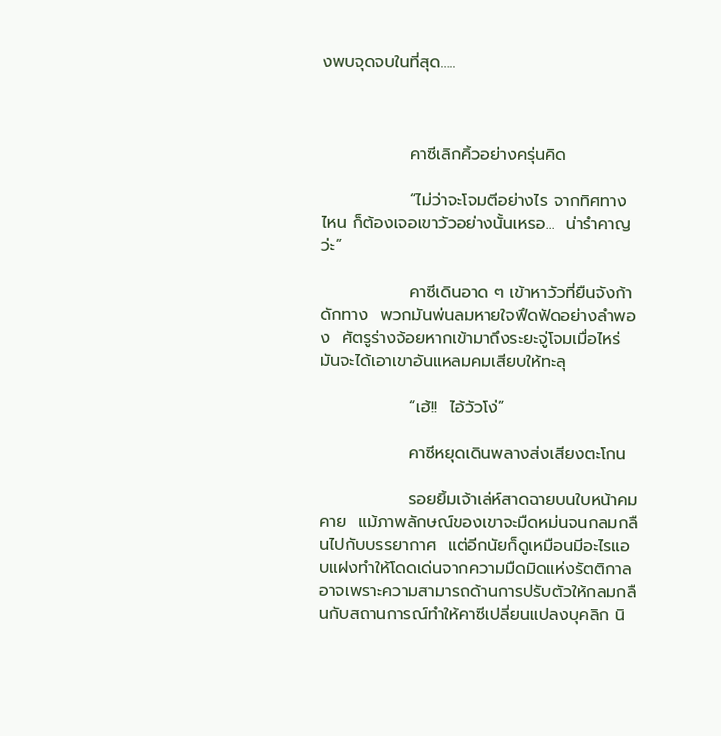งพบจุดจบในที่สุด…..



               คาซีเลิกคิ้วอย่างครุ่นคิด

               “ไม่ว่าจะโจมตีอย่างไร จากทิศทางไหน ก็ต้องเจอเขาวัวอย่างนั้นเหรอ...  น่ารำคาญว่ะ”

               คาซีเดินอาด ๆ เข้าหาวัวที่ยืนจังก้าดักทาง  พวกมันพ่นลมหายใจฟึดฟัดอย่างลำพอง  ศัตรูร่างจ้อยหากเข้ามาถึงระยะจู่โจมเมื่อไหร่  มันจะได้เอาเขาอันแหลมคมเสียบให้ทะลุ

               “เฮ้!!  ไอ้วัวโง่”

               คาซีหยุดเดินพลางส่งเสียงตะโกน

               รอยยิ้มเจ้าเล่ห์สาดฉายบนใบหน้าคมคาย  แม้ภาพลักษณ์ของเขาจะมืดหม่นจนกลมกลืนไปกับบรรยากาศ  แต่อีกนัยก็ดูเหมือนมีอะไรแอบแฝงทำให้โดดเด่นจากความมืดมิดแห่งรัตติกาล  อาจเพราะความสามารถด้านการปรับตัวให้กลมกลืนกับสถานการณ์ทำให้คาซีเปลี่ยนแปลงบุคลิก นิ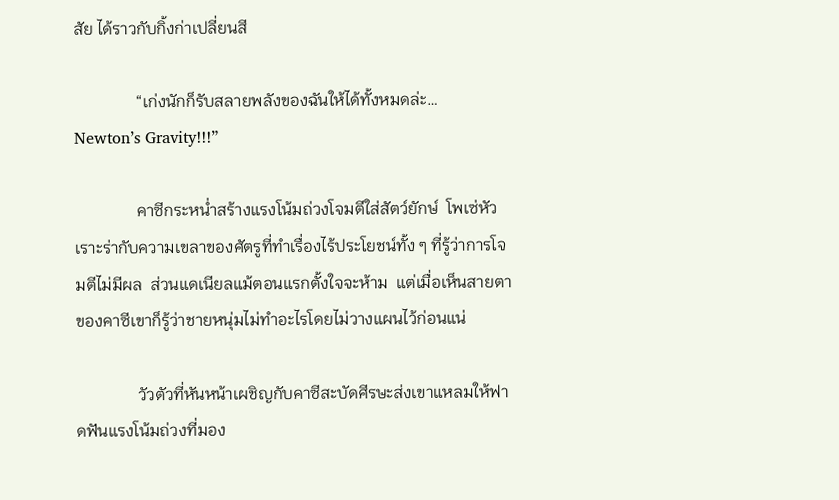สัย ได้ราวกับกิ้งก่าเปลี่ยนสี

               “เก่งนักก็รับสลายพลังของฉันให้ได้ทั้งหมดล่ะ…  Newton’s Gravity!!!”

               คาซีกระหน่ำสร้างแรงโน้มถ่วงโจมตีใส่สัตว์ยักษ์  โพเซ่หัวเราะร่ากับความเขลาของศัตรูที่ทำเรื่องไร้ประโยชน์ทั้ง ๆ ที่รู้ว่าการโจมตีไม่มีผล  ส่วนแดเนียลแม้ตอนแรกตั้งใจจะห้าม  แต่เมื่อเห็นสายตาของคาซีเขาก็รู้ว่าชายหนุ่มไม่ทำอะไรโดยไม่วางแผนไว้ก่อนแน่

               วัวตัวที่หันหน้าเผชิญกับคาซีสะบัดศีรษะส่งเขาแหลมให้ฟาดฟันแรงโน้มถ่วงที่มอง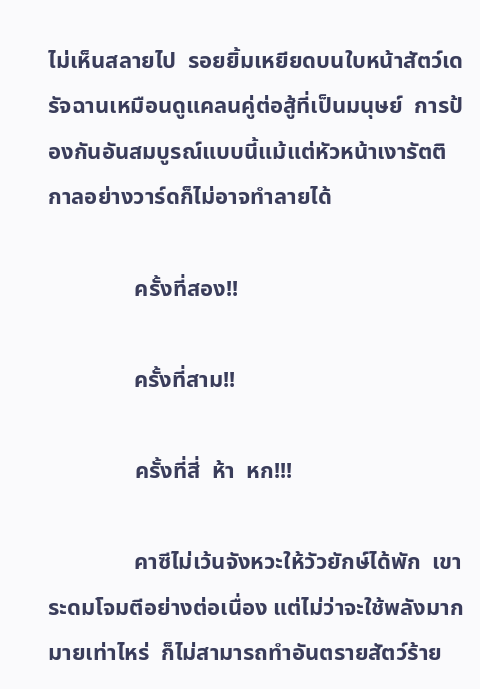ไม่เห็นสลายไป  รอยยิ้มเหยียดบนใบหน้าสัตว์เดรัจฉานเหมือนดูแคลนคู่ต่อสู้ที่เป็นมนุษย์  การป้องกันอันสมบูรณ์แบบนี้แม้แต่หัวหน้าเงารัตติกาลอย่างวาร์ดก็ไม่อาจทำลายได้

               ครั้งที่สอง!!

               ครั้งที่สาม!!

               ครั้งที่สี่  ห้า  หก!!!

               คาซีไม่เว้นจังหวะให้วัวยักษ์ได้พัก  เขาระดมโจมตีอย่างต่อเนื่อง แต่ไม่ว่าจะใช้พลังมากมายเท่าไหร่  ก็ไม่สามารถทำอันตรายสัตว์ร้าย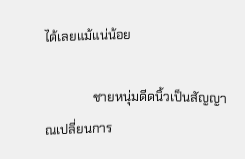ได้เลยแม้แน่น้อย

               ชายหนุ่มดีดนิ้วเป็นสัญญาณเปลี่ยนการ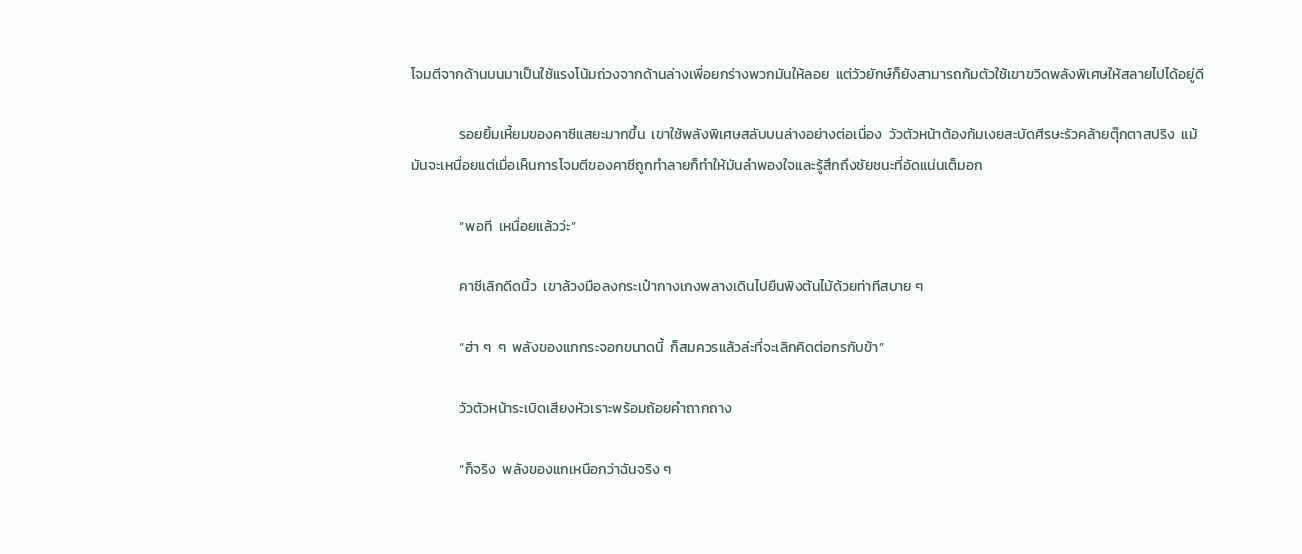โจมตีจากด้านบนมาเป็นใช้แรงโน้มถ่วงจากด้านล่างเพื่อยกร่างพวกมันให้ลอย  แต่วัวยักษ์ก็ยังสามารถก้มตัวใช้เขาขวิดพลังพิเศษให้สลายไปได้อยู่ดี

               รอยยิ้มเหี้ยมของคาซีแสยะมากขึ้น  เขาใช้พลังพิเศษสลับบนล่างอย่างต่อเนื่อง  วัวตัวหน้าต้องก้มเงยสะบัดศีรษะรัวคล้ายตุ๊กตาสปริง  แม้มันจะเหนื่อยแต่เมื่อเห็นการโจมตีของคาซีถูกทำลายก็ทำให้มันลำพองใจและรู้สึกถึงชัยชนะที่อัดแน่นเต็มอก

               “พอที  เหนื่อยแล้วว่ะ”

               คาซีเลิกดีดนิ้ว  เขาล้วงมือลงกระเป๋ากางเกงพลางเดินไปยืนพิงต้นไม้ด้วยท่าทีสบาย ๆ

               “ฮ่า ๆ  ๆ  พลังของแกกระจอกขนาดนี้  ก็สมควรแล้วล่ะที่จะเลิกคิดต่อกรกับข้า”

               วัวตัวหน้าระเบิดเสียงหัวเราะพร้อมถ้อยคำถากถาง

               “ก็จริง  พลังของแกเหนือกว่าฉันจริง ๆ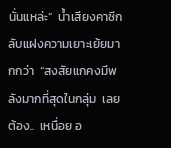นั่นแหล่ะ”  น้ำเสียงคาซีกลับแฝงความเยาะเย้ยมากกว่า  “สงสัยแกคงมีพลังมากที่สุดในกลุ่ม  เลยต้อง..  เหนื่อย อ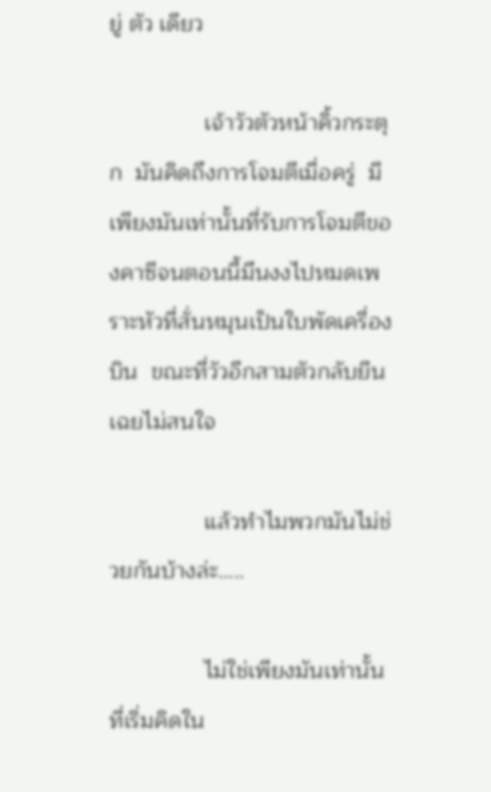ยู่ ตัว เดียว

               เจ้าวัวตัวหน้าคิ้วกระตุก  มันคิดถึงการโจมตีเมื่อครู่  มีเพียงมันเท่านั้นที่รับการโจมตีของคาซีจนตอนนี้มึนงงไปหมดเพราะหัวที่สั่นหมุนเป็นใบพัดเครื่องบิน  ขณะที่วัวอีกสามตัวกลับยืนเฉยไม่สนใจ

               แล้วทำไมพวกมันไม่ช่วยกันบ้างล่ะ…..

               ไม่ใช่เพียงมันเท่านั้นที่เริ่มคิดใน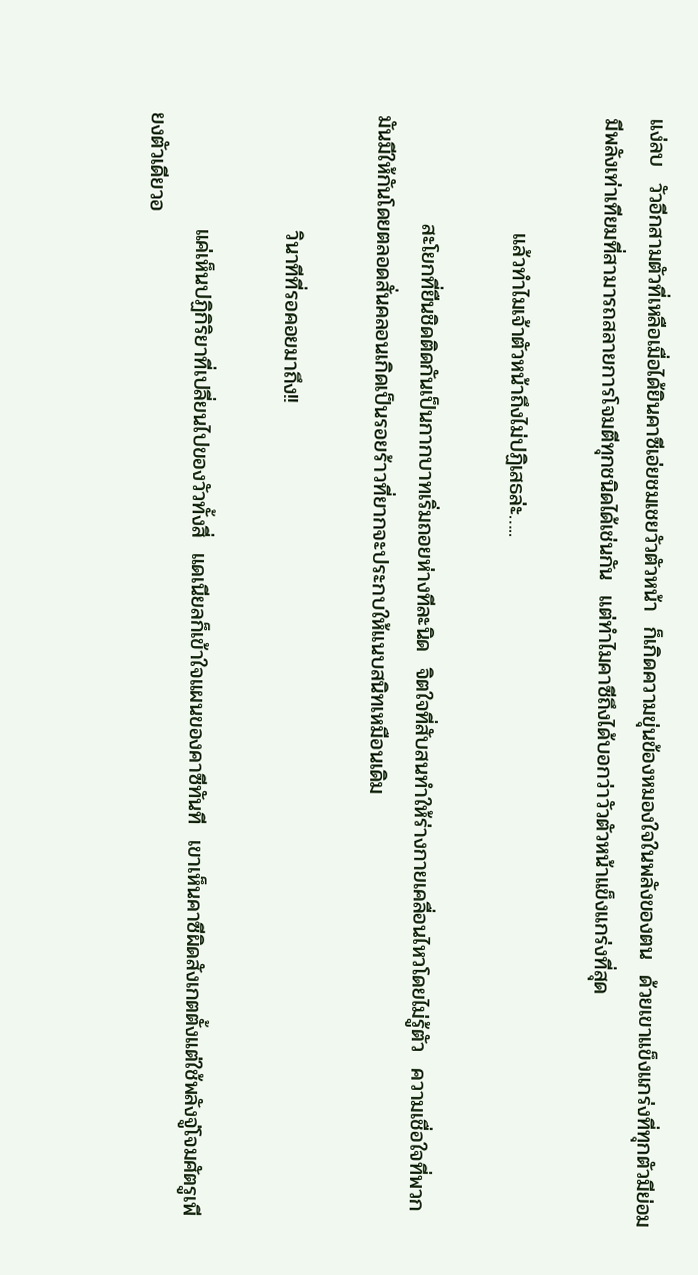แง่ลบ  วัวอีกสามตัวที่เหลือเมื่อได้ยินคาซีเอ่ยชมเชยวัวตัวหน้า  ก็เกิดความขุ่นข้องหมองใจในพลังของตน  ด้วยเขาแข็งแกร่งที่ทุกตัวมีย่อมมีพลังเท่าเทียมที่สามารถสลายการโจมตีทุกชนิดได้เช่นกัน  แต่ทำไมคาซีถึงได้บอกว่าวัวตัวหน้าแข็งแกร่งที่สุด

               แล้วทำไมเจ้าตัวหน้าถึงไม่ปฏิเสธล่ะ…..

              สะโยกที่ยืนชิดติดกันเป็นกากบาทเริ่มถอยห่างทีละนิด  จิตใจที่สับสนทำให้ร่างกายเคลื่อนไหวโดยไม่รู้ตัว  ความเชื่อใจที่พวกมันมีให้กันโดยตลอดสั่นคลอนเกิดเป็นรอยร้าวที่ยากจะประกบให้แนบสนิทเหมือนเดิม

               วินาทีที่รอคอยมาถึง!!

               แค่เห็นปฏิกิริยาที่เปลี่ยนไปของวัวทั้งสี่  แดเนียลก็เข้าใจแผนของคาซีทันที  เขาเห็นคาซีผิดสังเกตตั้งแต่ใช้พลังจู่โจมศัตรูเพียงตัวเดียวอ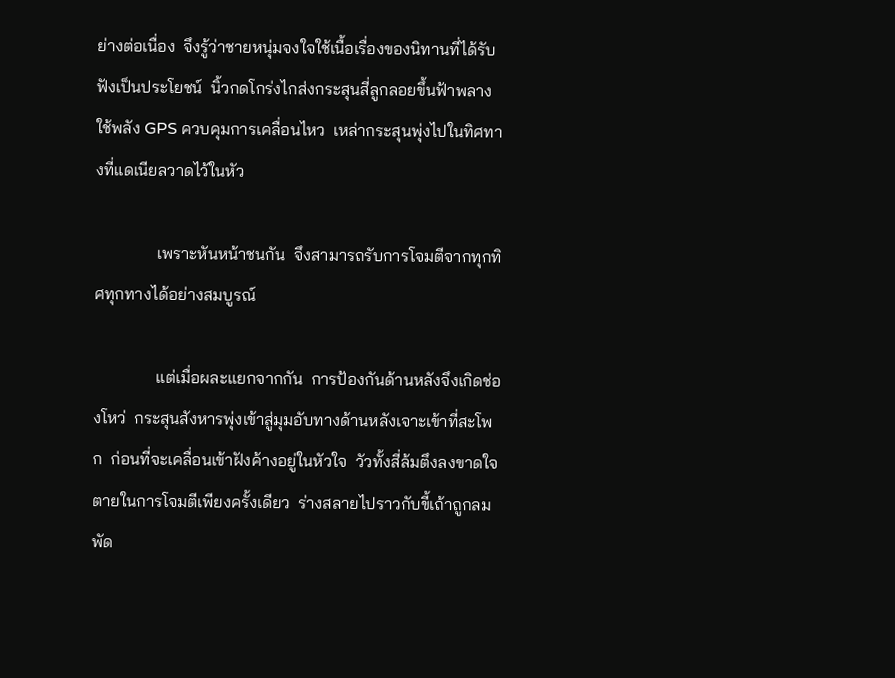ย่างต่อเนื่อง  จึงรู้ว่าชายหนุ่มจงใจใช้เนื้อเรื่องของนิทานที่ได้รับฟังเป็นประโยชน์  นิ้วกดโกร่งไกส่งกระสุนสี่ลูกลอยขึ้นฟ้าพลางใช้พลัง GPS ควบคุมการเคลื่อนไหว  เหล่ากระสุนพุ่งไปในทิศทางที่แดเนียลวาดไว้ในหัว

               เพราะหันหน้าชนกัน  จึงสามารถรับการโจมตีจากทุกทิศทุกทางได้อย่างสมบูรณ์

               แต่เมื่อผละแยกจากกัน  การป้องกันด้านหลังจึงเกิดช่องโหว่  กระสุนสังหารพุ่งเข้าสู่มุมอับทางด้านหลังเจาะเข้าที่สะโพก  ก่อนที่จะเคลื่อนเข้าฝังค้างอยู่ในหัวใจ  วัวทั้งสี่ล้มตึงลงขาดใจตายในการโจมตีเพียงครั้งเดียว  ร่างสลายไปราวกับขี้เถ้าถูกลมพัด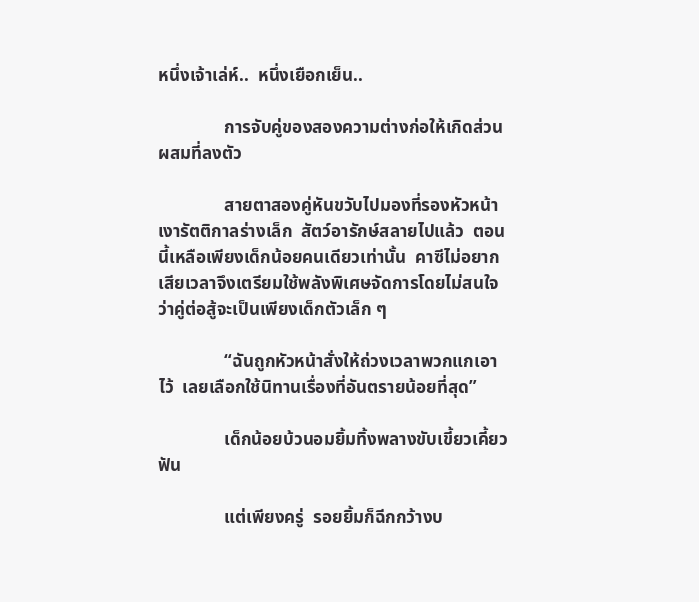หนึ่งเจ้าเล่ห์..  หนึ่งเยือกเย็น..

               การจับคู่ของสองความต่างก่อให้เกิดส่วนผสมที่ลงตัว

               สายตาสองคู่หันขวับไปมองที่รองหัวหน้าเงารัตติกาลร่างเล็ก  สัตว์อารักษ์สลายไปแล้ว  ตอนนี้เหลือเพียงเด็กน้อยคนเดียวเท่านั้น  คาซีไม่อยากเสียเวลาจึงเตรียมใช้พลังพิเศษจัดการโดยไม่สนใจว่าคู่ต่อสู้จะเป็นเพียงเด็กตัวเล็ก ๆ

               “ฉันถูกหัวหน้าสั่งให้ถ่วงเวลาพวกแกเอาไว้  เลยเลือกใช้นิทานเรื่องที่อันตรายน้อยที่สุด”

               เด็กน้อยบ้วนอมยิ้มทิ้งพลางขับเขี้ยวเคี้ยวฟัน

               แต่เพียงครู่  รอยยิ้มก็ฉีกกว้างบ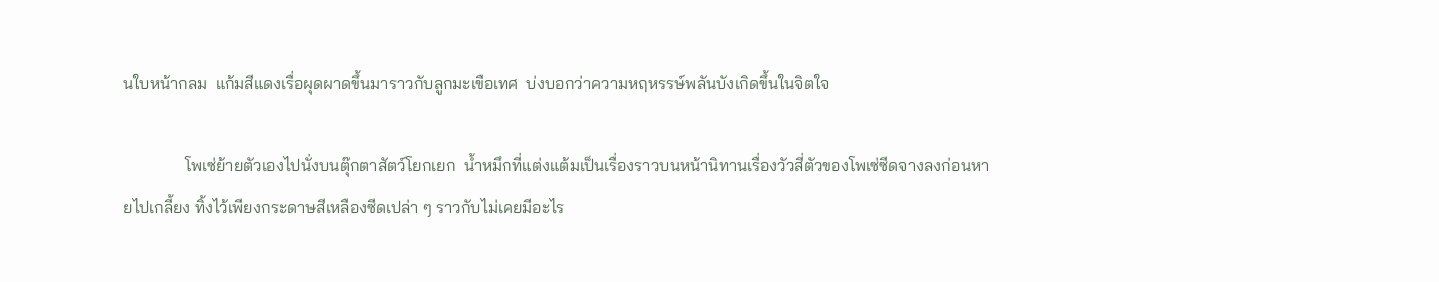นใบหน้ากลม  แก้มสีแดงเรื่อผุดผาดขึ้นมาราวกับลูกมะเขือเทศ  บ่งบอกว่าความหฤหรรษ์พลันบังเกิดขึ้นในจิตใจ

               โพเซ่ย้ายตัวเองไปนั่งบนตุ๊กตาสัตว์โยกเยก  น้ำหมึกที่แต่งแต้มเป็นเรื่องราวบนหน้านิทานเรื่องวัวสี่ตัวของโพเซ่ซีดจางลงก่อนหายไปเกลี้ยง ทิ้งไว้เพียงกระดาษสีเหลืองซีดเปล่า ๆ ราวกับไม่เคยมีอะไร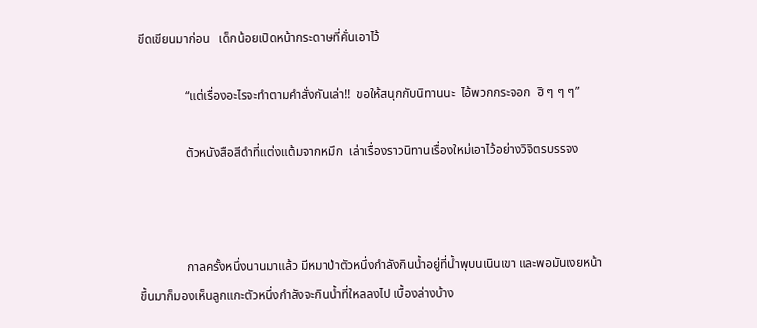ขีดเขียนมาก่อน   เด็กน้อยเปิดหน้ากระดาษที่คั่นเอาไว้

               “แต่เรื่องอะไรจะทำตามคำสั่งกันเล่า!!  ขอให้สนุกกับนิทานนะ  ไอ้พวกกระจอก  ฮิ ๆ ๆ ๆ”

               ตัวหนังสือสีดำที่แต่งแต้มจากหมึก  เล่าเรื่องราวนิทานเรื่องใหม่เอาไว้อย่างวิจิตรบรรจง



               กาลครั้งหนึ่งนานมาแล้ว มีหมาป่าตัวหนึ่งกำลังกินน้ำอยู่ที่น้ำพุบนเนินเขา และพอมันเงยหน้าขึ้นมาก็มองเห็นลูกแกะตัวหนึ่งกำลังจะกินน้ำที่ใหลลงไป เบื้องล่างบ้าง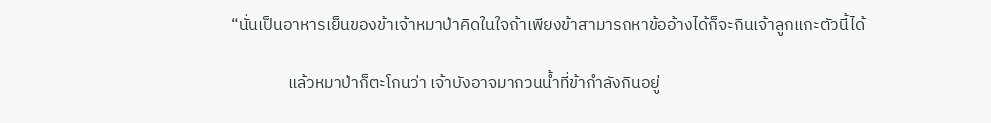“นั่นเป็นอาหารเย็นของข้าเจ้าหมาป่าคิดในใจถ้าเพียงข้าสามารถหาข้ออ้างได้ก็จะกินเจ้าลูกแกะตัวนี้ได้

               แล้วหมาป่าก็ตะโกนว่า เจ้าบังอาจมากวนน้ำที่ข้ากำลังกินอยู่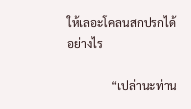ให้เลอะโคลนสกปรกได้อย่างไร

               “เปล่านะท่าน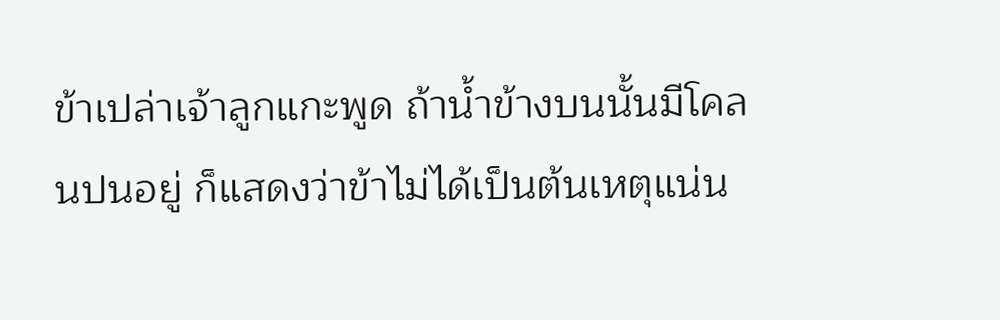ข้าเปล่าเจ้าลูกแกะพูด ถ้าน้ำข้างบนนั้นมีโคลนปนอยู่ ก็แสดงว่าข้าไม่ได้เป็นต้นเหตุแน่น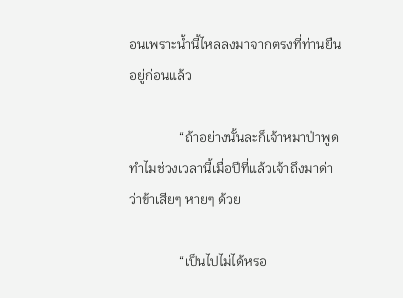อนเพราะน้ำนี้ไหลลงมาจากตรงที่ท่านยืน อยู่ก่อนแล้ว

               “ถ้าอย่างนั้นละก็เจ้าหมาป่าพูด ทำไมช่วงเวลานี้เมื่อปีที่แล้วเจ้าถึงมาด่าว่าข้าเสียๆ หายๆ ด้วย

               “เป็นไปไม่ได้หรอ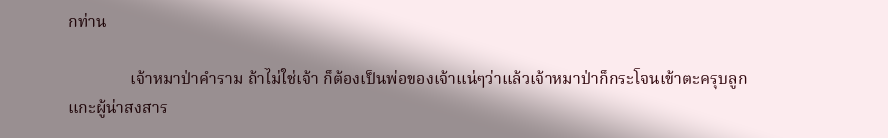กท่าน

               เจ้าหมาป่าคำราม ถ้าไม่ใช่เจ้า ก็ต้องเป็นพ่อของเจ้าแน่ๆว่าแล้วเจ้าหมาป่าก็กระโจนเข้าตะครุบลูกแกะผู้น่าสงสาร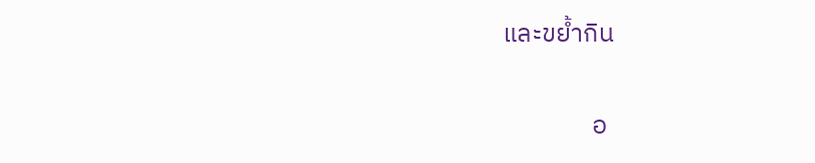และขย้ำกิน

               อ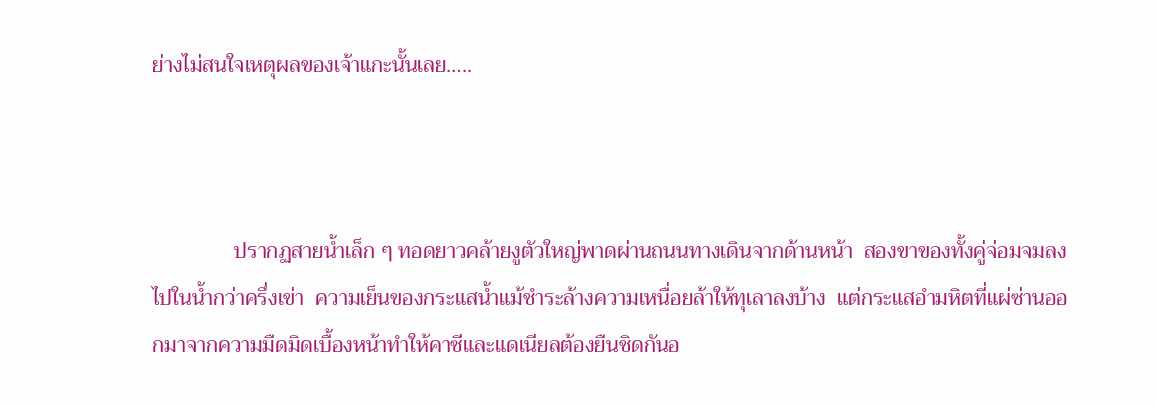ย่างไม่สนใจเหตุผลของเจ้าแกะนั้นเลย…..



               ปรากฏสายน้ำเล็ก ๆ ทอดยาวคล้ายงูตัวใหญ่พาดผ่านถนนทางเดินจากด้านหน้า  สองขาของทั้งคู่จ่อมจมลงไปในน้ำกว่าครึ่งเข่า  ความเย็นของกระแสน้ำแม้ชำระล้างความเหนื่อยล้าให้ทุเลาลงบ้าง  แต่กระแสอำมหิตที่แผ่ซ่านออกมาจากความมืดมิดเบื้องหน้าทำให้คาซีและแดเนียลต้องยืนชิดกันอ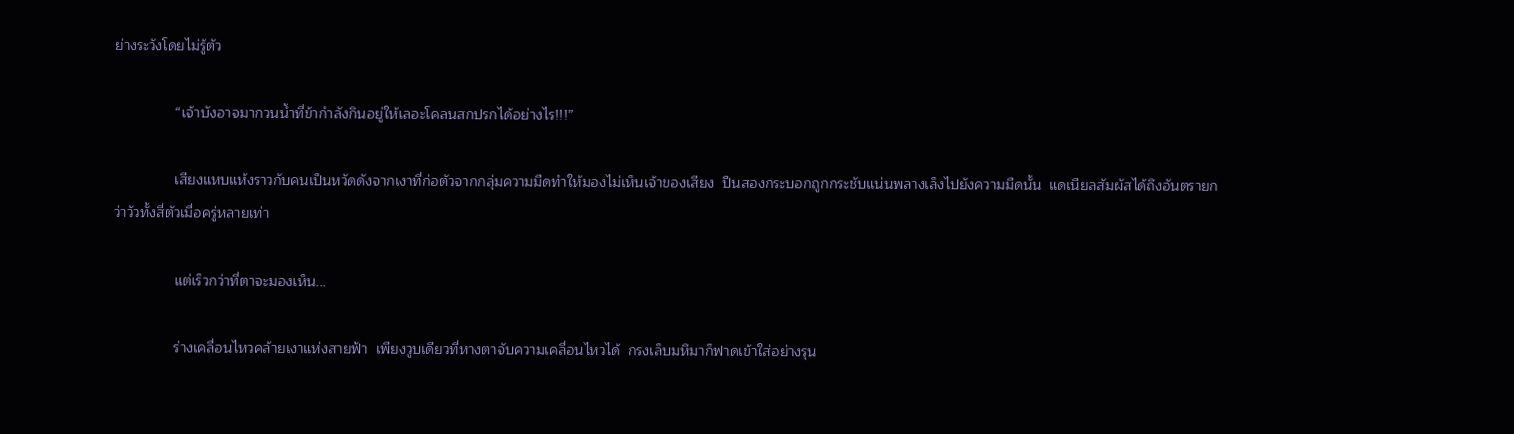ย่างระวังโดยไม่รู้ตัว

               “เจ้าบังอาจมากวนน้ำที่ข้ากำลังกินอยู่ให้เลอะโคลนสกปรกได้อย่างไร!!!”

               เสียงแหบแห้งราวกับคนเป็นหวัดดังจากเงาที่ก่อตัวจากกลุ่มความมืดทำให้มองไม่เห็นเจ้าของเสียง  ปืนสองกระบอกถูกกระชับแน่นพลางเล็งไปยังความมืดนั้น  แดเนียลสัมผัสได้ถึงอันตรายกว่าวัวทั้งสี่ตัวเมื่อครู่หลายเท่า

               แต่เร็วกว่าที่ตาจะมองเห็น...

               ร่างเคลื่อนไหวคล้ายเงาแห่งสายฟ้า  เพียงวูบเดียวที่หางตาจับความเคลื่อนไหวได้  กรงเล็บมหึมาก็ฟาดเข้าใส่อย่างรุน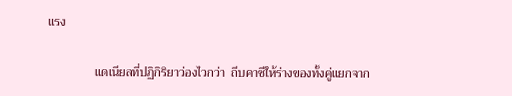แรง

               แดเนียลที่ปฏิกิริยาว่องไวกว่า  ถีบคาซีให้ร่างของทั้งคู่แยกจาก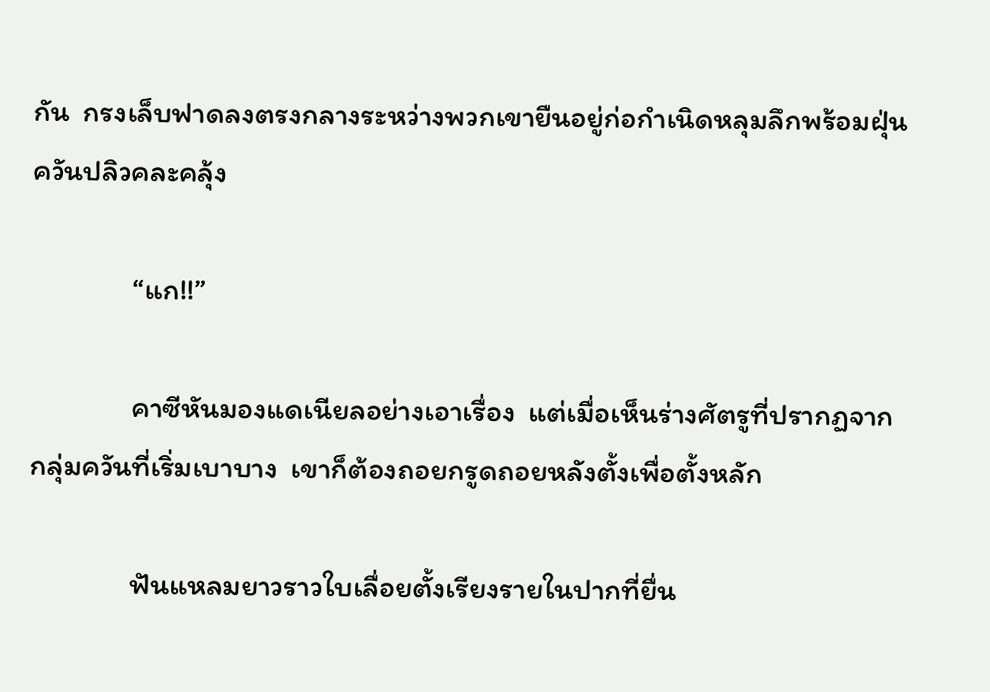กัน  กรงเล็บฟาดลงตรงกลางระหว่างพวกเขายืนอยู่ก่อกำเนิดหลุมลึกพร้อมฝุ่นควันปลิวคละคลุ้ง

               “แก!!”

               คาซีหันมองแดเนียลอย่างเอาเรื่อง  แต่เมื่อเห็นร่างศัตรูที่ปรากฏจากกลุ่มควันที่เริ่มเบาบาง  เขาก็ต้องถอยกรูดถอยหลังตั้งเพื่อตั้งหลัก

               ฟันแหลมยาวราวใบเลื่อยตั้งเรียงรายในปากที่ยื่น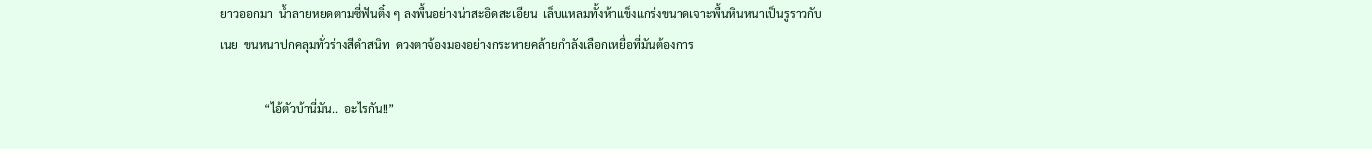ยาวออกมา  น้ำลายหยดตามซี่ฟันติ๋ง ๆ ลงพื้นอย่างน่าสะอิดสะเอียน  เล็บแหลมทั้งห้าแข็งแกร่งขนาดเจาะพื้นหินหนาเป็นรูราวกับเนย  ขนหนาปกคลุมทั่วร่างสีดำสนิท  ดวงตาจ้องมองอย่างกระหายคล้ายกำลังเลือกเหยื่อที่มันต้องการ

               “ไอ้ตัวบ้านี่มัน..  อะไรกัน!!”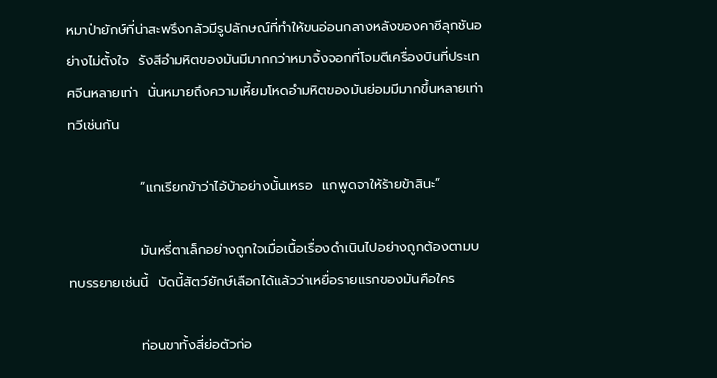หมาป่ายักษ์ที่น่าสะพรึงกลัวมีรูปลักษณ์ที่ทำให้ขนอ่อนกลางหลังของคาซีลุกชันอย่างไม่ตั้งใจ  รังสีอำมหิตของมันมีมากกว่าหมาจิ้งจอกที่โจมตีเครื่องบินที่ประเทศจีนหลายเท่า  นั่นหมายถึงความเหี้ยมโหดอำมหิตของมันย่อมมีมากขึ้นหลายเท่าทวีเช่นกัน

               “แกเรียกข้าว่าไอ้บ้าอย่างนั้นเหรอ  แกพูดจาให้ร้ายข้าสินะ”

               มันหรี่ตาเล็กอย่างถูกใจเมื่อเนื้อเรื่องดำเนินไปอย่างถูกต้องตามบทบรรยายเช่นนี้  บัดนี้สัตว์ยักษ์เลือกได้แล้วว่าเหยื่อรายแรกของมันคือใคร

               ท่อนขาทั้งสี่ย่อตัวก่อ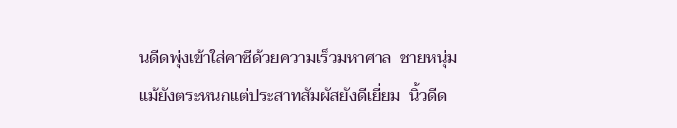นดีดพุ่งเข้าใส่คาซีด้วยความเร็วมหาศาล  ชายหนุ่มแม้ยังตระหนกแต่ประสาทสัมผัสยังดีเยี่ยม  นิ้วดีด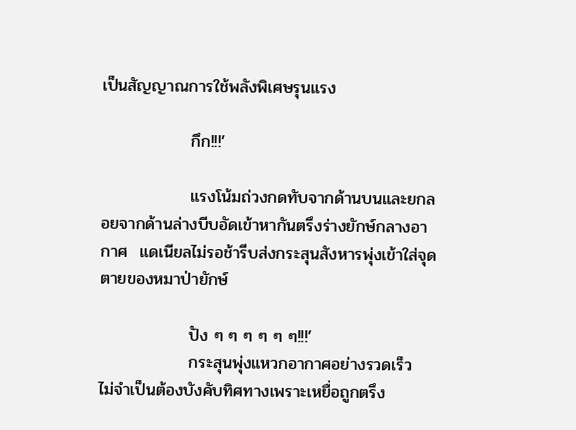เป็นสัญญาณการใช้พลังพิเศษรุนแรง

               กึก!!!’

               แรงโน้มถ่วงกดทับจากด้านบนและยกลอยจากด้านล่างบีบอัดเข้าหากันตรึงร่างยักษ์กลางอากาศ  แดเนียลไม่รอช้ารีบส่งกระสุนสังหารพุ่งเข้าใส่จุดตายของหมาป่ายักษ์

               ปัง ๆ ๆ ๆ ๆ ๆ ๆ!!!’
               กระสุนพุ่งแหวกอากาศอย่างรวดเร็ว  ไม่จำเป็นต้องบังคับทิศทางเพราะเหยื่อถูกตรึง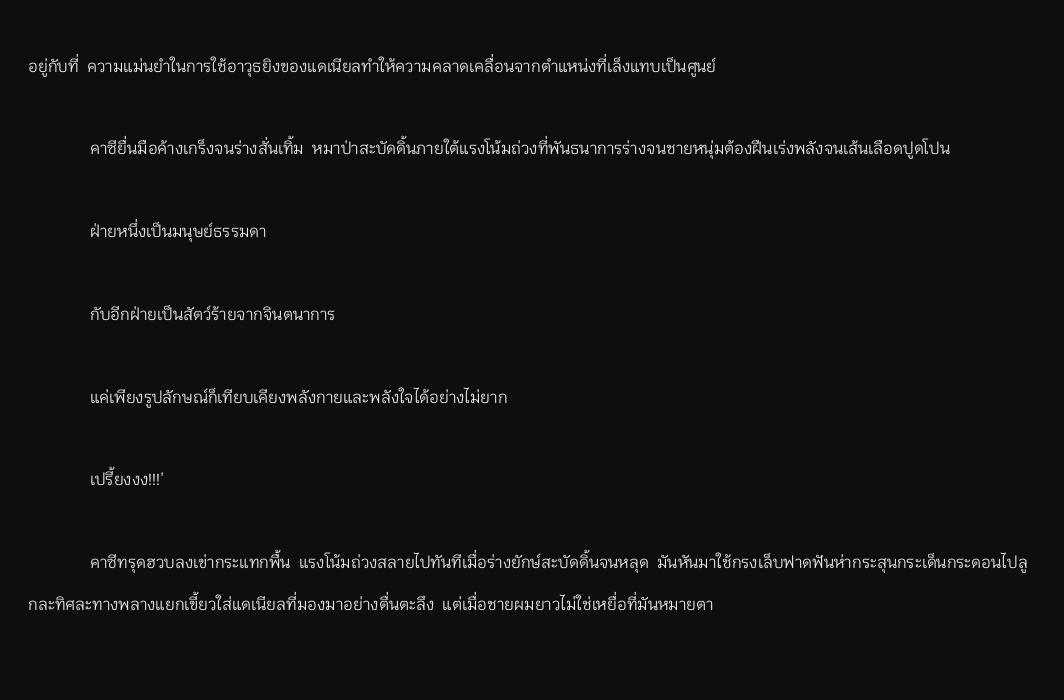อยู่กับที่  ความแม่นยำในการใช้อาวุธยิงของแดเนียลทำให้ความคลาดเคลื่อนจากตำแหน่งที่เล็งแทบเป็นศูนย์

               คาซียื่นมือค้างเกร็งจนร่างสั่นเทิ้ม  หมาป่าสะบัดดิ้นภายใต้แรงโน้มถ่วงที่พันธนาการร่างจนชายหนุ่มต้องฝืนเร่งพลังจนเส้นเลือดปูดโปน

               ฝ่ายหนึ่งเป็นมนุษย์ธรรมดา

               กับอีกฝ่ายเป็นสัตว์ร้ายจากจินตนาการ

               แค่เพียงรูปลักษณ์ก็เทียบเคียงพลังกายและพลังใจได้อย่างไม่ยาก

               เปรี้ยงงง!!!’

               คาซีทรุดฮวบลงเข่ากระแทกพื้น  แรงโน้มถ่วงสลายไปทันทีเมื่อร่างยักษ์สะบัดดิ้นจนหลุด  มันหันมาใช้กรงเล็บฟาดฟันห่ากระสุนกระเด็นกระดอนไปลูกละทิศละทางพลางแยกเขี้ยวใส่แดเนียลที่มองมาอย่างตื่นตะลึง  แต่เมื่อชายผมยาวไม่ใช่เหยื่อที่มันหมายตา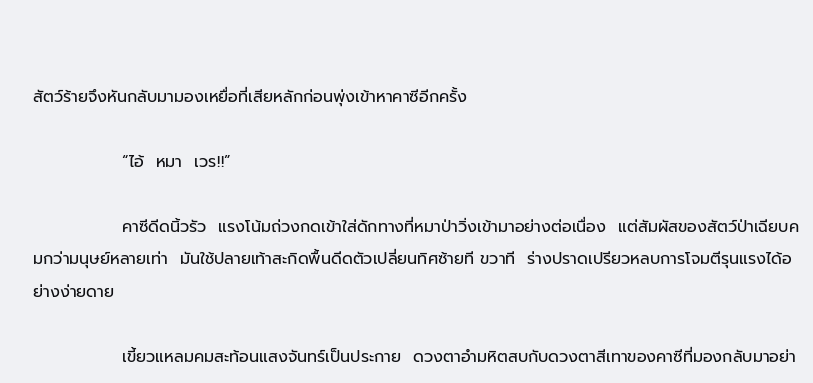สัตว์ร้ายจึงหันกลับมามองเหยื่อที่เสียหลักก่อนพุ่งเข้าหาคาซีอีกครั้ง

               “ไอ้  หมา  เวร!!”

               คาซีดีดนิ้วรัว  แรงโน้มถ่วงกดเข้าใส่ดักทางที่หมาป่าวิ่งเข้ามาอย่างต่อเนื่อง  แต่สัมผัสของสัตว์ป่าเฉียบคมกว่ามนุษย์หลายเท่า  มันใช้ปลายเท้าสะกิดพื้นดีดตัวเปลี่ยนทิศซ้ายที ขวาที  ร่างปราดเปรียวหลบการโจมตีรุนแรงได้อย่างง่ายดาย

               เขี้ยวแหลมคมสะท้อนแสงจันทร์เป็นประกาย  ดวงตาอำมหิตสบกับดวงตาสีเทาของคาซีที่มองกลับมาอย่า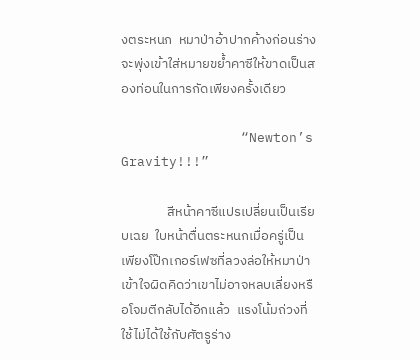งตระหนก  หมาป่าอ้าปากค้างก่อนร่างจะพุ่งเข้าใส่หมายขย้ำคาซีให้ขาดเป็นสองท่อนในการกัดเพียงครั้งเดียว

               “Newton’s Gravity!!!”

               สีหน้าคาซีแปรเปลี่ยนเป็นเรียบเฉย  ใบหน้าตื่นตระหนกเมื่อครู่เป็นเพียงโป๊กเกอร์เฟซที่ลวงล่อให้หมาป่าเข้าใจผิดคิดว่าเขาไม่อาจหลบเลี่ยงหรือโจมตีกลับได้อีกแล้ว  แรงโน้มถ่วงที่ใช้ไม่ได้ใช้กับศัตรูร่าง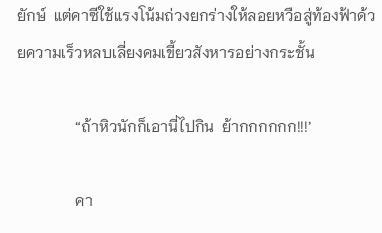ยักษ์  แต่คาซีใช้แรงโน้มถ่วงยกร่างให้ลอยหวือสู่ท้องฟ้าด้วยความเร็วหลบเลี่ยงคมเขี้ยวสังหารอย่างกระชั้น

               “ถ้าหิวนักก็เอานี่ไปกิน  ย้ากกกกกก!!!’

               คา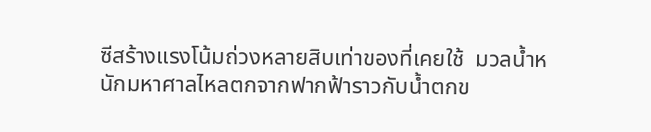ซีสร้างแรงโน้มถ่วงหลายสิบเท่าของที่เคยใช้  มวลน้ำหนักมหาศาลไหลตกจากฟากฟ้าราวกับน้ำตกข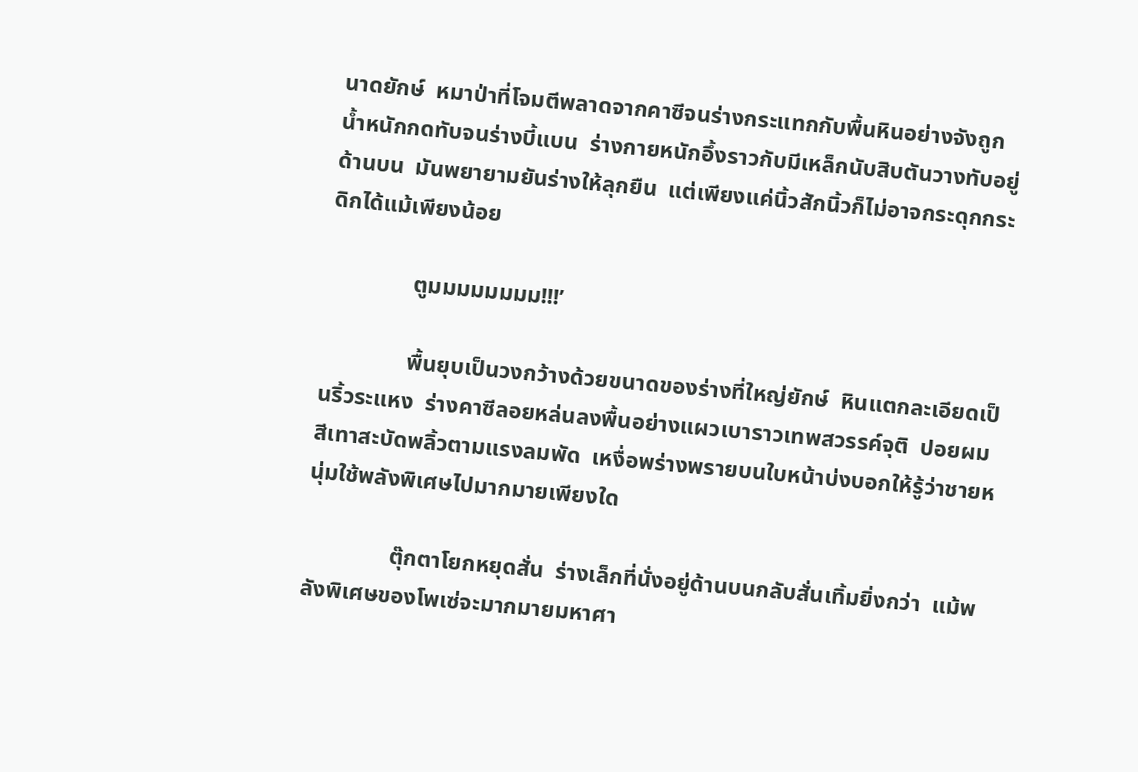นาดยักษ์  หมาป่าที่โจมตีพลาดจากคาซีจนร่างกระแทกกับพื้นหินอย่างจังถูกน้ำหนักกดทับจนร่างบี้แบน  ร่างกายหนักอึ้งราวกับมีเหล็กนับสิบตันวางทับอยู่ด้านบน  มันพยายามยันร่างให้ลุกยืน  แต่เพียงแค่นิ้วสักนิ้วก็ไม่อาจกระดุกกระดิกได้แม้เพียงน้อย

               ตูมมมมมมมม!!!’

               พื้นยุบเป็นวงกว้างด้วยขนาดของร่างที่ใหญ่ยักษ์  หินแตกละเอียดเป็นริ้วระแหง  ร่างคาซีลอยหล่นลงพื้นอย่างแผวเบาราวเทพสวรรค์จุติ  ปอยผมสีเทาสะบัดพลิ้วตามแรงลมพัด  เหงื่อพร่างพรายบนใบหน้าบ่งบอกให้รู้ว่าชายหนุ่มใช้พลังพิเศษไปมากมายเพียงใด

               ตุ๊กตาโยกหยุดสั่น  ร่างเล็กที่นั่งอยู่ด้านบนกลับสั่นเทิ้มยิ่งกว่า  แม้พลังพิเศษของโพเซ่จะมากมายมหาศา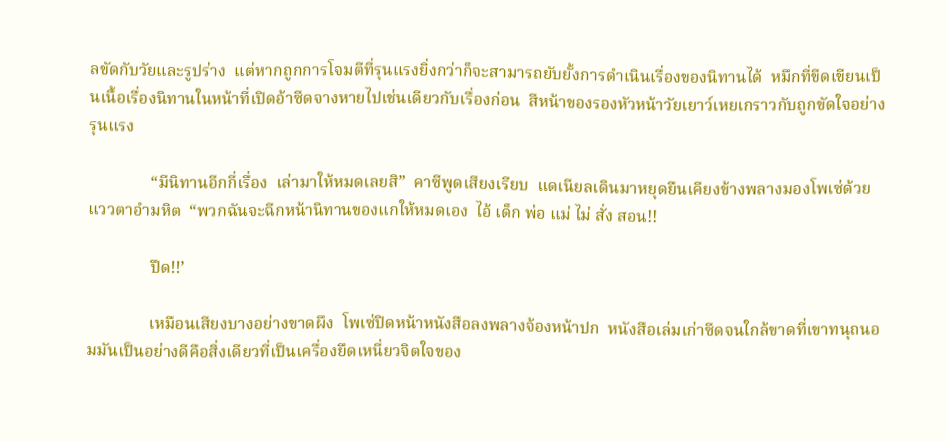ลขัดกับวัยและรูปร่าง  แต่หากถูกการโจมตีที่รุนแรงยิ่งกว่าก็จะสามารถยับยั้งการดำเนินเรื่องของนิทานได้  หมึกที่ขีดเขียนเป็นเนื้อเรื่องนิทานในหน้าที่เปิดอ้าซีดจางหายไปเช่นเดียวกับเรื่องก่อน  สีหน้าของรองหัวหน้าวัยเยาว์เหยเกราวกับถูกขัดใจอย่างรุนแรง

               “มีนิทานอีกกี่เรื่อง  เล่ามาให้หมดเลยสิ”  คาซีพูดเสียงเรียบ  แดเนียลเดินมาหยุดยืนเคียงข้างพลางมองโพเซ่ด้วยแววตาอำมหิต  “พวกฉันจะฉีกหน้านิทานของแกให้หมดเอง  ไอ้ เด็ก พ่อ แม่ ไม่ สั่ง สอน!!

               ปึด!!’

               เหมือนเสียงบางอย่างขาดผึง  โพเซ่ปิดหน้าหนังสือลงพลางจ้องหน้าปก  หนังสือเล่มเก่าซีดจนใกล้ขาดที่เขาทนุถนอมมันเป็นอย่างดีคือสิ่งเดียวที่เป็นเครื่องยึดเหนี่ยวจิตใจของ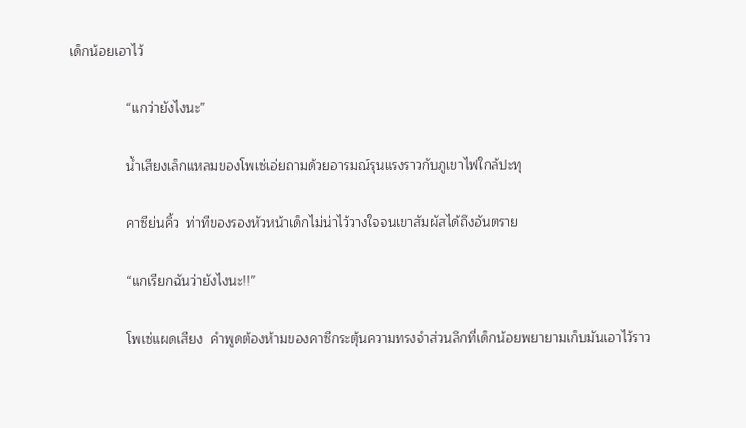เด็กน้อยเอาไว้

               “แกว่ายังไงนะ”

               น้ำเสียงเล็กแหลมของโพเซ่เอ่ยถามด้วยอารมณ์รุนแรงราวกับภูเขาไฟใกล้ปะทุ

               คาซีย่นคิ้ว  ท่าทีของรองหัวหน้าเด็กไม่น่าไว้วางใจจนเขาสัมผัสได้ถึงอันตราย

               “แกเรียกฉันว่ายังไงนะ!!”

               โพเซ่แผดเสียง  คำพูดต้องห้ามของคาซีกระตุ้นความทรงจำส่วนลึกที่เด็กน้อยพยายามเก็บมันเอาไว้ราว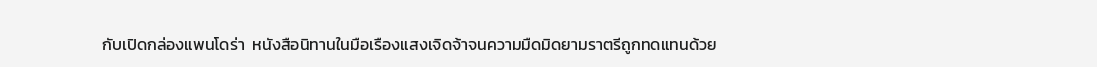กับเปิดกล่องแพนโดร่า  หนังสือนิทานในมือเรืองแสงเจิดจ้าจนความมืดมิดยามราตรีถูกทดแทนด้วย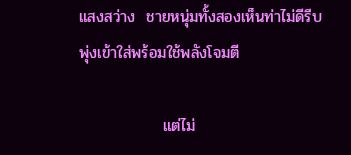แสงสว่าง  ชายหนุ่มทั้งสองเห็นท่าไม่ดีรีบพุ่งเข้าใส่พร้อมใช้พลังโจมตี

               แต่ไม่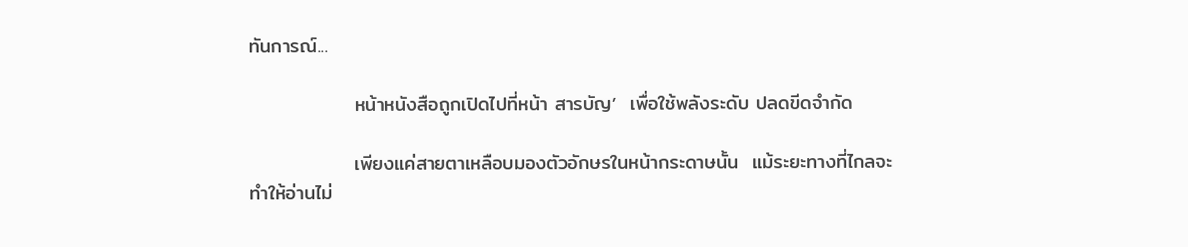ทันการณ์...

               หน้าหนังสือถูกเปิดไปที่หน้า สารบัญ’  เพื่อใช้พลังระดับ ปลดขีดจำกัด

               เพียงแค่สายตาเหลือบมองตัวอักษรในหน้ากระดาษนั้น  แม้ระยะทางที่ไกลจะทำให้อ่านไม่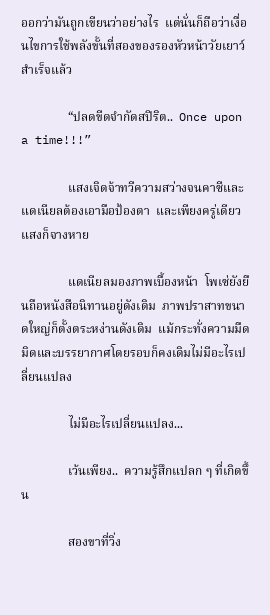ออกว่ามันถูกเขียนว่าอย่างไร  แต่นั่นก็ถือว่าเงื่อนไขการใช้พลังขั้นที่สองของรองหัวหน้าวัยเยาว์สำเร็จแล้ว

               “ปลดขีดจำกัดสปิริต..  Once upon a time!!!”

               แสงเจิดจ้าทวีความสว่างจนคาซีและแดเนียลต้องเอามือป้องตา  และเพียงครู่เดียว  แสงก็จางหาย

               แดเนียลมองภาพเบื้องหน้า  โพเซ่ยังยืนถือหนังสือนิทานอยู่ดังเดิม  ภาพปราสาทขนาดใหญ่ก็ตั้งตระหง่านดังเดิม  แม้กระทั่งความมืดมิดและบรรยากาศโดยรอบก็คงเดิมไม่มีอะไรเปลี่ยนแปลง

               ไม่มีอะไรเปลี่ยนแปลง...

               เว้นเพียง..  ความรู้สึกแปลก ๆ ที่เกิดขึ้น

               สองขาที่วิ่ง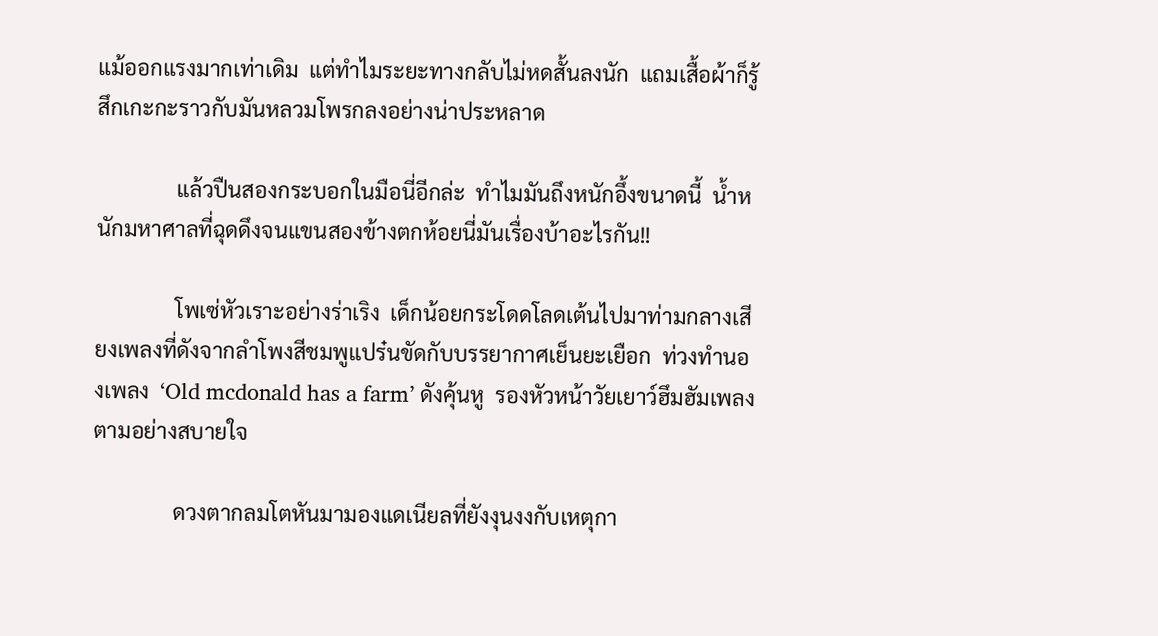แม้ออกแรงมากเท่าเดิม  แต่ทำไมระยะทางกลับไม่หดสั้นลงนัก  แถมเสื้อผ้าก็รู้สึกเกะกะราวกับมันหลวมโพรกลงอย่างน่าประหลาด

               แล้วปืนสองกระบอกในมือนี่อีกล่ะ  ทำไมมันถึงหนักอึ้งขนาดนี้  น้ำหนักมหาศาลที่ฉุดดึงจนแขนสองข้างตกห้อยนี่มันเรื่องบ้าอะไรกัน!!

               โพเซ่หัวเราะอย่างร่าเริง  เด็กน้อยกระโดดโลดเต้นไปมาท่ามกลางเสียงเพลงที่ดังจากลำโพงสีชมพูแปร๋นขัดกับบรรยากาศเย็นยะเยือก  ท่วงทำนองเพลง  ‘Old mcdonald has a farm’ ดังคุ้นหู  รองหัวหน้าวัยเยาว์ฮึมฮัมเพลงตามอย่างสบายใจ

               ดวงตากลมโตหันมามองแดเนียลที่ยังงุนงงกับเหตุกา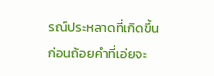รณ์ประหลาดที่เกิดขึ้น  ก่อนถ้อยคำที่เอ่ยจะ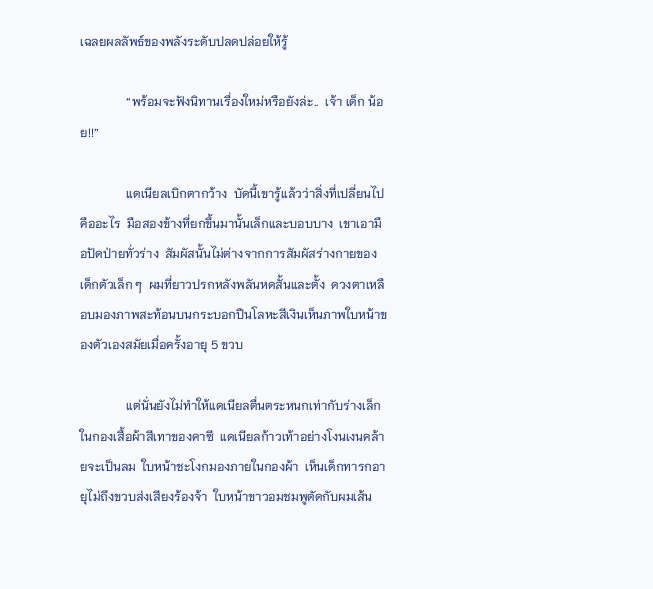เฉลยผลลัพธ์ของพลังระดับปลดปล่อยให้รู้

               “พร้อมจะฟังนิทานเรื่องใหม่หรือยังล่ะ..  เจ้า เด็ก น้อย!!”

               แดเนียลเบิกตากว้าง  บัดนี้เขารู้แล้วว่าสิ่งที่เปลี่ยนไปคืออะไร  มือสองข้างที่ยกขึ้นมานั้นเล็กและบอบบาง  เขาเอามือปัดป่ายทั่วร่าง  สัมผัสนั้นไม่ต่างจากการสัมผัสร่างกายของเด็กตัวเล็ก ๆ  ผมที่ยาวปรกหลังพลันหดสั้นและตั้ง  ดวงตาเหลือบมองภาพสะท้อนบนกระบอกปืนโลหะสีเงินเห็นภาพใบหน้าของตัวเองสมัยเมื่อครั้งอายุ 5 ขวบ

               แต่นั่นยังไม่ทำให้แดเนียลตื่นตระหนกเท่ากับร่างเล็กในกองเสื้อผ้าสีเทาของคาซี  แดเนียลก้าวเท้าอย่างโงนเงนคล้ายจะเป็นลม  ใบหน้าชะโงกมองภายในกองผ้า  เห็นเด็กทารกอายุไม่ถึงขวบส่งเสียงร้องจ้า  ใบหน้าขาวอมชมพูตัดกับผมเส้น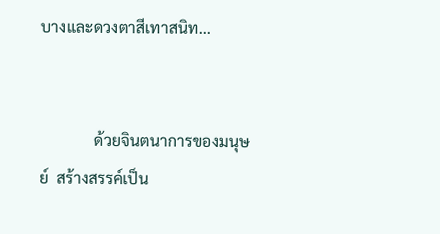บางและดวงตาสีเทาสนิท...


              ด้วยจินตนาการของมนุษย์  สร้างสรรค์เป็น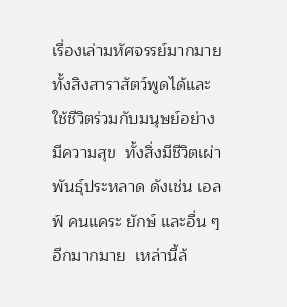เรื่องเล่ามหัศจรรย์มากมาย  ทั้งสิงสาราสัตว์พูดได้และใช้ชีวิตร่วมกับมนุษย์อย่างมีความสุข  ทั้งสิ่งมีชีวิตเผ่าพันธุ์ประหลาด ดังเช่น เอลฟ์ คนแคระ ยักษ์ และอื่น ๆ อีกมากมาย  เหล่านี้ล้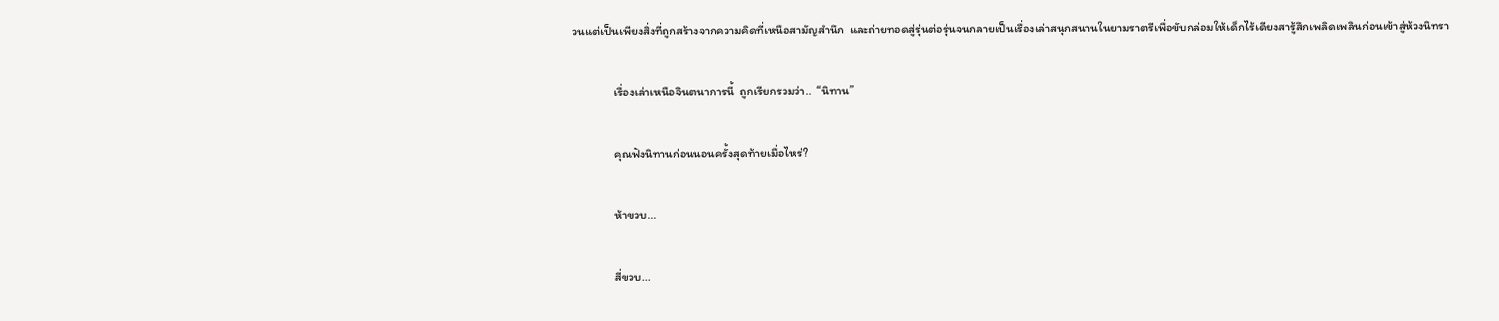วนแต่เป็นเพียงสิ่งที่ถูกสร้างจากความคิดที่เหนือสามัญสำนึก  และถ่ายทอดสู่รุ่นต่อรุ่นจนกลายเป็นเรื่องเล่าสนุกสนานในยามราตรีเพื่อขับกล่อมให้เด็กไร้เดียงสารู้สึกเพลิดเพลินก่อนเข้าสู่ห้วงนิทรา

               เรื่องเล่าเหนือจินตนาการนี้  ถูกเรียกรวมว่า..  “นิทาน”

               คุณฟังนิทานก่อนนอนครั้งสุดท้ายเมื่อไหร่?

               ห้าขวบ...

               สี่ขวบ...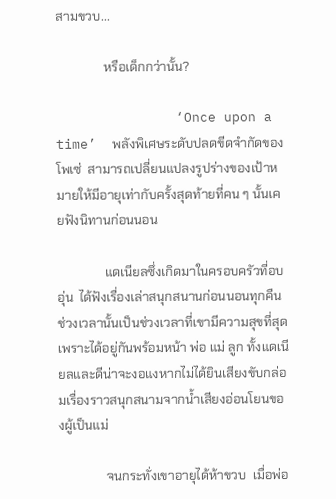สามขวบ...

               หรือเด็กกว่านั้น?

               ‘Once upon a time’  พลังพิเศษระดับปลดขีดจำกัดของโพเซ่  สามารถเปลี่ยนแปลงรูปร่างของเป้าหมายให้มีอายุเท่ากับครั้งสุดท้ายที่คน ๆ นั้นเคยฟังนิทานก่อนนอน

               แดเนียลซึ่งเกิดมาในครอบครัวที่อบอุ่น  ได้ฟังเรื่องเล่าสนุกสนานก่อนนอนทุกคืน  ช่วงเวลานั้นเป็นช่วงเวลาที่เขามีความสุขที่สุด  เพราะได้อยู่กันพร้อมหน้า พ่อ แม่ ลูก ทั้งแดเนียลและดีน่าจะงอแงหากไม่ได้ยินเสียงขับกล่อมเรื่องราวสนุกสนามจากน้ำเสียงอ่อนโยนของผู้เป็นแม่

               จนกระทั่งเขาอายุได้ห้าขวบ  เมื่อพ่อ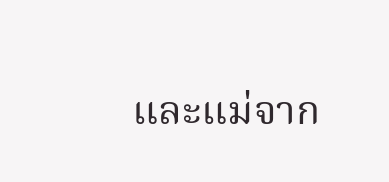และแม่จาก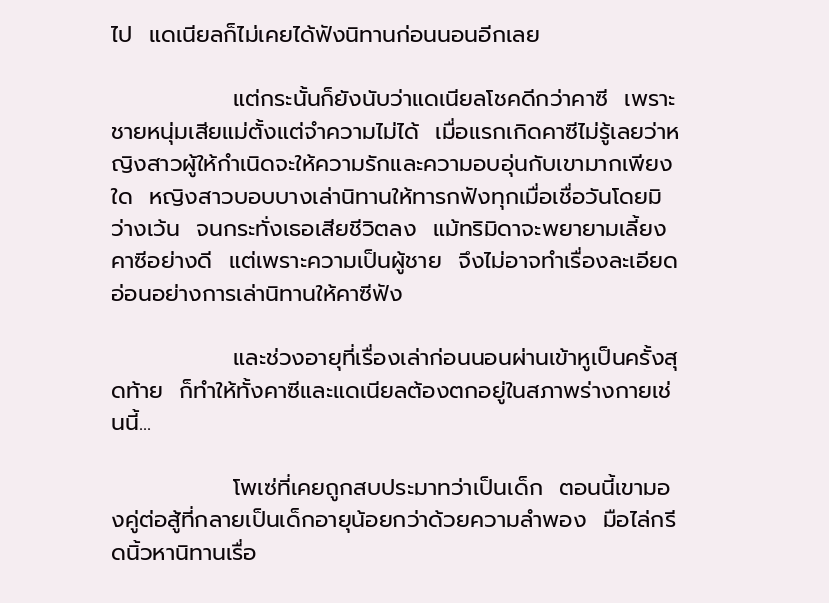ไป  แดเนียลก็ไม่เคยได้ฟังนิทานก่อนนอนอีกเลย

               แต่กระนั้นก็ยังนับว่าแดเนียลโชคดีกว่าคาซี  เพราะชายหนุ่มเสียแม่ตั้งแต่จำความไม่ได้  เมื่อแรกเกิดคาซีไม่รู้เลยว่าหญิงสาวผู้ให้กำเนิดจะให้ความรักและความอบอุ่นกับเขามากเพียงใด  หญิงสาวบอบบางเล่านิทานให้ทารกฟังทุกเมื่อเชื่อวันโดยมิว่างเว้น  จนกระทั่งเธอเสียชีวิตลง  แม้ทริมิดาจะพยายามเลี้ยงคาซีอย่างดี  แต่เพราะความเป็นผู้ชาย  จึงไม่อาจทำเรื่องละเอียดอ่อนอย่างการเล่านิทานให้คาซีฟัง

               และช่วงอายุที่เรื่องเล่าก่อนนอนผ่านเข้าหูเป็นครั้งสุดท้าย  ก็ทำให้ทั้งคาซีและแดเนียลต้องตกอยู่ในสภาพร่างกายเช่นนี้...

               โพเซ่ที่เคยถูกสบประมาทว่าเป็นเด็ก  ตอนนี้เขามองคู่ต่อสู้ที่กลายเป็นเด็กอายุน้อยกว่าด้วยความลำพอง  มือไล่กรีดนิ้วหานิทานเรื่อ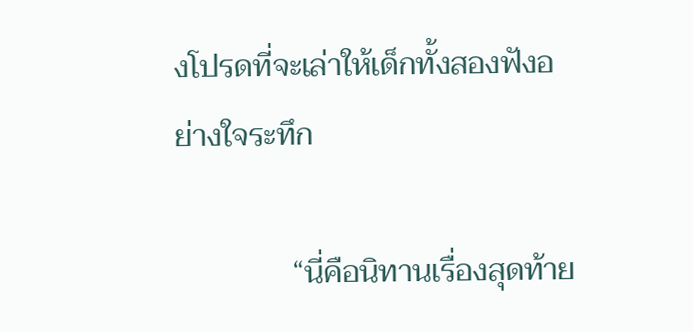งโปรดที่จะเล่าให้เด็กทั้งสองฟังอย่างใจระทึก

               “นี่คือนิทานเรื่องสุดท้าย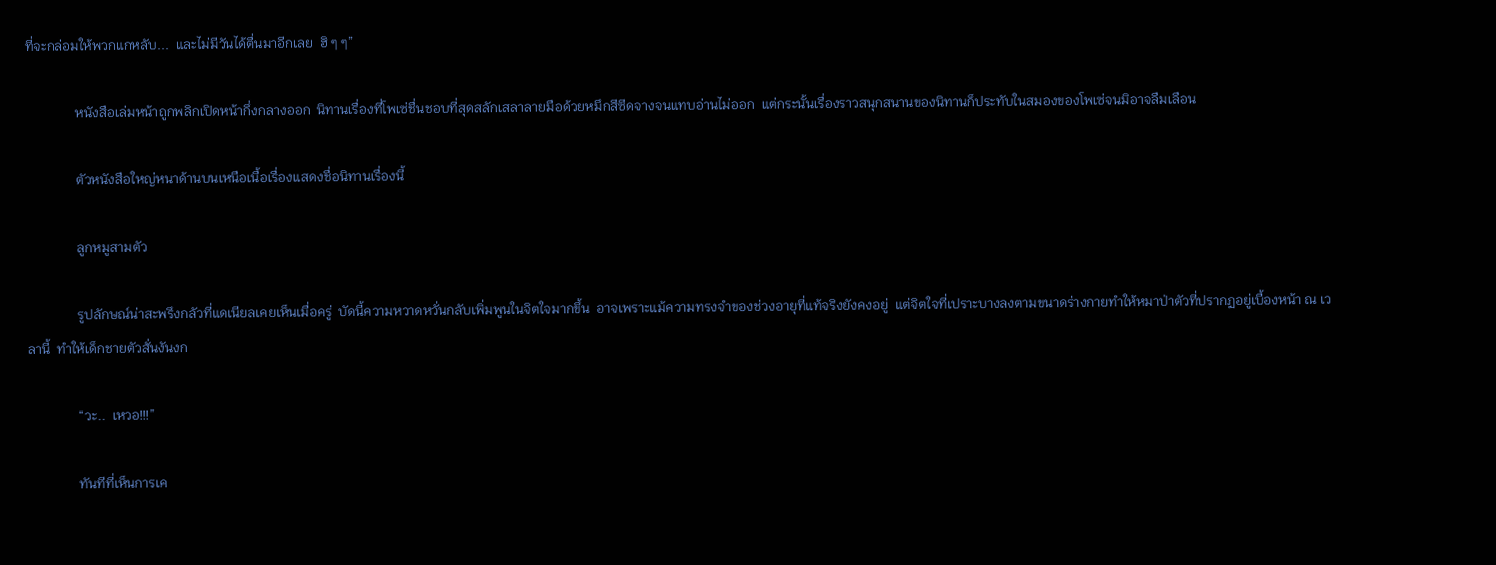ที่จะกล่อมให้พวกแกหลับ...  และไม่มีวันได้ตื่นมาอีกเลย  ฮิ ๆ ๆ”

               หนังสือเล่มหน้าถูกพลิกเปิดหน้ากึ่งกลางออก  นิทานเรื่องที่โพเซ่ชื่นชอบที่สุดสลักเสลาลายมือด้วยหมึกสีซีดจางจนแทบอ่านไม่ออก  แต่กระนั้นเรื่องราวสนุกสนานของนิทานก็ประทับในสมองของโพเซ่จนมิอาจลืมเลือน

               ตัวหนังสือใหญ่หนาด้านบนเหนือเนื้อเรื่องแสดงชื่อนิทานเรื่องนี้

               ลูกหมูสามตัว

               รูปลักษณ์น่าสะพรึงกลัวที่แดเนียลเคยเห็นเมื่อครู่  บัดนี้ความหวาดหวั่นกลับเพิ่มพูนในจิตใจมากขึ้น  อาจเพราะแม้ความทรงจำของช่วงอายุที่แท้จริงยังคงอยู่  แต่จิตใจที่เปราะบางลงตามขนาดร่างกายทำให้หมาป่าตัวที่ปรากฏอยู่เบื้องหน้า ณ เวลานี้  ทำให้เด็กชายตัวสั่นงันงก

               “วะ..  เหวอ!!!”

               ทันทีที่เห็นการเค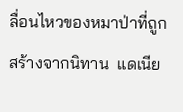ลื่อนไหวของหมาป่าที่ถูกสร้างจากนิทาน  แดเนีย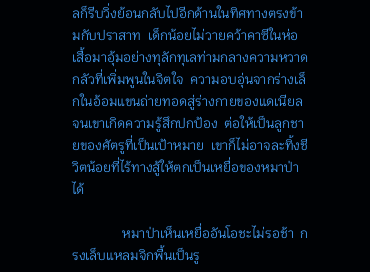ลก็รีบวิ่งย้อนกลับไปอีกด้านในทิศทางตรงข้ามกับปราสาท  เด็กน้อยไม่วายคว้าคาซีในห่อเสื้อมาอุ้มอย่างทุลักทุเลท่ามกลางความหวาดกลัวที่เพิ่มพูนในจิตใจ  ความอบอุ่นจากร่างเล็กในอ้อมแขนถ่ายทอดสู่ร่างกายของแดเนียลจนเขาเกิดความรู้สึกปกป้อง  ต่อให้เป็นลูกชายของศัตรูที่เป็นเป้าหมาย  เขาก็ไม่อาจละทิ้งชีวิตน้อยที่ไร้ทางสู้ให้ตกเป็นเหยื่อของหมาป่าได้

               หมาป่าเห็นเหยื่ออันโอชะไม่รอช้า  กรงเล็บแหลมจิกพื้นเป็นรู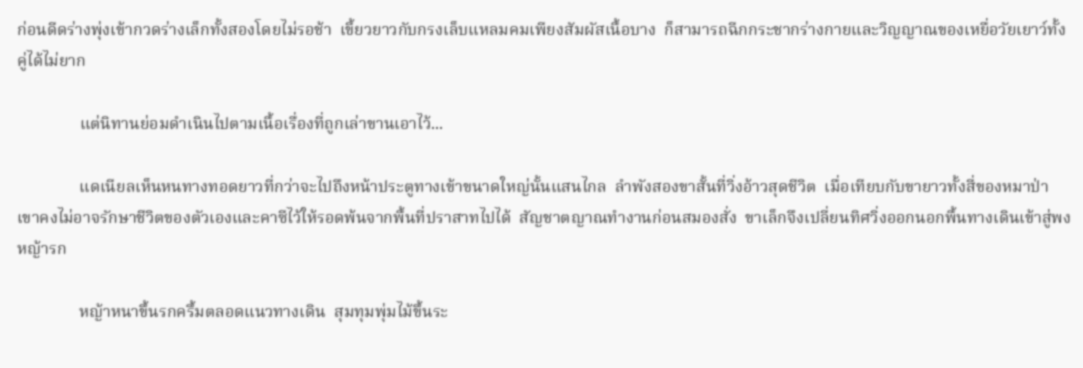ก่อนดีดร่างพุ่งเข้ากวดร่างเล็กทั้งสองโดยไม่รอช้า  เขี้ยวยาวกับกรงเล็บแหลมคมเพียงสัมผัสเนื้อบาง  ก็สามารถฉีกกระชากร่างกายและวิญญาณของเหยื่อวัยเยาว์ทั้งคู่ได้ไม่ยาก

               แต่นิทานย่อมดำเนินไปตามเนื้อเรื่องที่ถูกเล่าขานเอาไว้...

               แดเนียลเห็นหนทางทอดยาวที่กว่าจะไปถึงหน้าประตูทางเข้าขนาดใหญ่นั้นแสนไกล  ลำพังสองขาสั้นที่วิ่งอ้าวสุดชีวิต  เมื่อเทียบกับขายาวทั้งสี่ของหมาป่า  เขาคงไม่อาจรักษาชีวิตของตัวเองและคาซีไว้ให้รอดพ้นจากพื้นที่ปราสาทไปได้  สัญชาตญาณทำงานก่อนสมองสั่ง  ขาเล็กจึงเปลี่ยนทิศวิ่งออกนอกพื้นทางเดินเข้าสู่พงหญ้ารก

               หญ้าหนาขึ้นรกครึ้มตลอดแนวทางเดิน  สุมทุมพุ่มไม้ขึ้นระ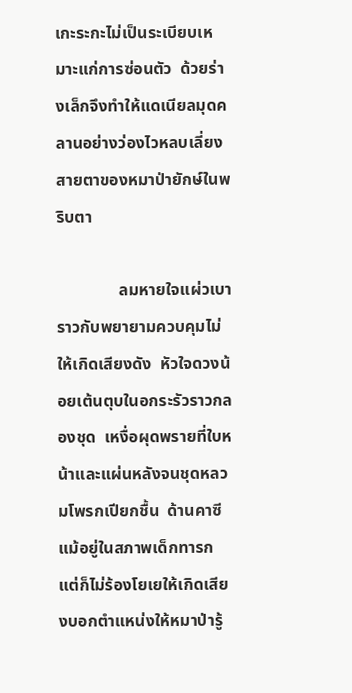เกะระกะไม่เป็นระเบียบเหมาะแก่การซ่อนตัว  ด้วยร่างเล็กจึงทำให้แดเนียลมุดคลานอย่างว่องไวหลบเลี่ยงสายตาของหมาป่ายักษ์ในพริบตา

               ลมหายใจแผ่วเบาราวกับพยายามควบคุมไม่ให้เกิดเสียงดัง  หัวใจดวงน้อยเต้นตุบในอกระรัวราวกลองชุด  เหงื่อผุดพรายที่ใบหน้าและแผ่นหลังจนชุดหลวมโพรกเปียกชื้น  ด้านคาซีแม้อยู่ในสภาพเด็กทารก  แต่ก็ไม่ร้องโยเยให้เกิดเสียงบอกตำแหน่งให้หมาป่ารู้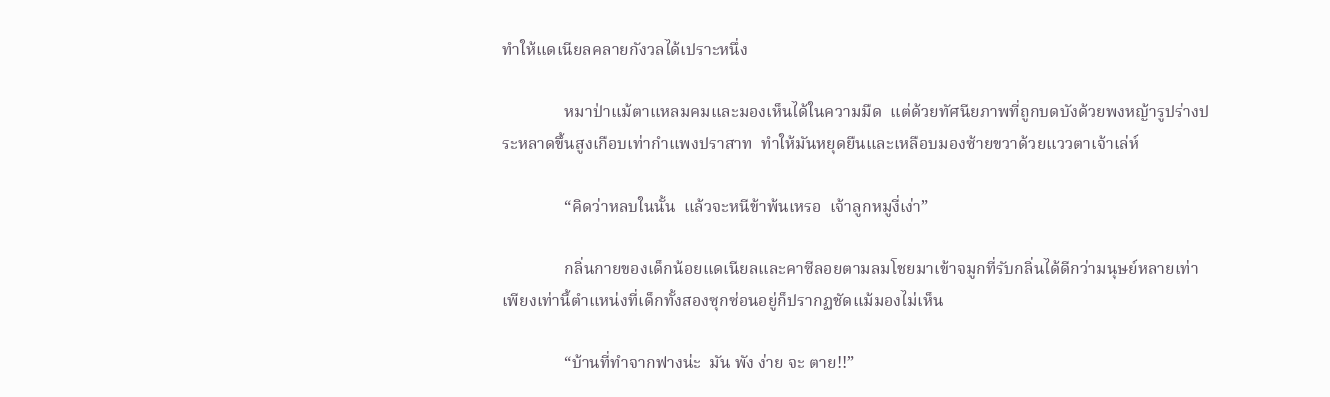ทำให้แดเนียลคลายกังวลได้เปราะหนึ่ง

               หมาป่าแม้ตาแหลมคมและมองเห็นได้ในความมืด  แต่ด้วยทัศนียภาพที่ถูกบดบังด้วยพงหญ้ารูปร่างประหลาดขึ้นสูงเกือบเท่ากำแพงปราสาท  ทำให้มันหยุดยืนและเหลือบมองซ้ายขวาด้วยแววตาเจ้าเล่ห์

               “คิดว่าหลบในนั้น  แล้วจะหนีข้าพ้นเหรอ  เจ้าลูกหมูงี่เง่า”

               กลิ่นกายของเด็กน้อยแดเนียลและคาซีลอยตามลมโชยมาเข้าจมูกที่รับกลิ่นได้ดีกว่ามนุษย์หลายเท่า  เพียงเท่านี้ตำแหน่งที่เด็กทั้งสองซุกซ่อนอยู่ก็ปรากฏชัดแม้มองไม่เห็น

               “บ้านที่ทำจากฟางน่ะ  มัน พัง ง่าย จะ ตาย!!”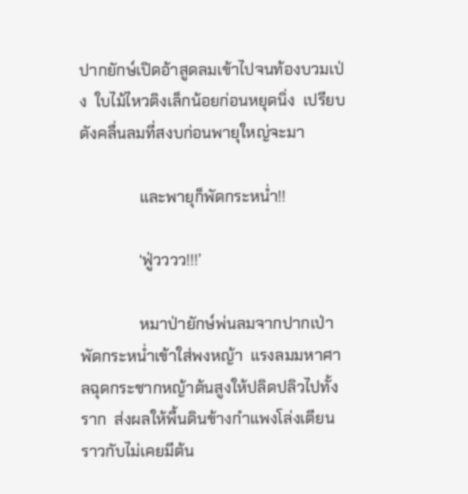ปากยักษ์เปิดอ้าสูดลมเข้าไปจนท้องบวมเป่ง  ใบไม้ไหวติงเล็กน้อยก่อนหยุดนิ่ง  เปรียบดังคลื่นลมที่สงบก่อนพายุใหญ่จะมา

               และพายุก็พัดกระหน่ำ!!

               ‘ฟู่วววว!!!’

               หมาป่ายักษ์พ่นลมจากปากเป่าพัดกระหน่ำเข้าใส่พงหญ้า  แรงลมมหาศาลฉุดกระชากหญ้าต้นสูงให้ปลิดปลิวไปทั้งราก  ส่งผลให้พื้นดินข้างกำแพงโล่งเตียนราวกับไม่เคยมีต้น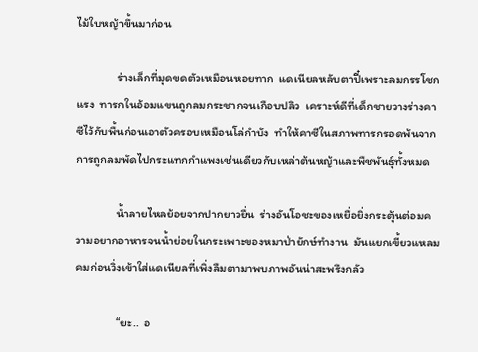ไม้ใบหญ้าขึ้นมาก่อน

               ร่างเล็กที่มุดขดตัวเหมือนหอยทาก  แดเนียลหลับตาปี๋เพราะลมกรรโชกแรง  ทารกในอ้อมแขนถูกลมกระชากจนเกือบปลิว  เคราะห์ดีที่เด็กชายวางร่างคาซีไว้กับพื้นก่อนเอาตัวครอบเหมือนโล่กำบัง  ทำให้คาซีในสภาพทารกรอดพ้นจากการถูกลมพัดไปกระแทกกำแพงเช่นเดียวกับเหล่าต้นหญ้าและพืชพันธุ์ทั้งหมด

               น้ำลายไหลย้อยจากปากยาวยื่น  ร่างอันโอชะของเหยื่อยิ่งกระตุ้นต่อมความอยากอาหารจนน้ำย่อยในกระเพาะของหมาป่ายักษ์ทำงาน  มันแยกเขี้ยวแหลมคมก่อนวิ่งเข้าใส่แดเนียลที่เพิ่งลืมตามาพบภาพอันน่าสะพรึงกลัว

               “ยะ..  อ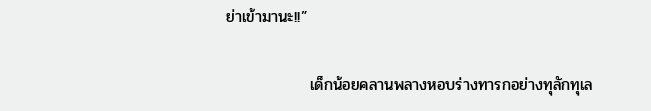ย่าเข้ามานะ!!”

               เด็กน้อยคลานพลางหอบร่างทารกอย่างทุลักทุเล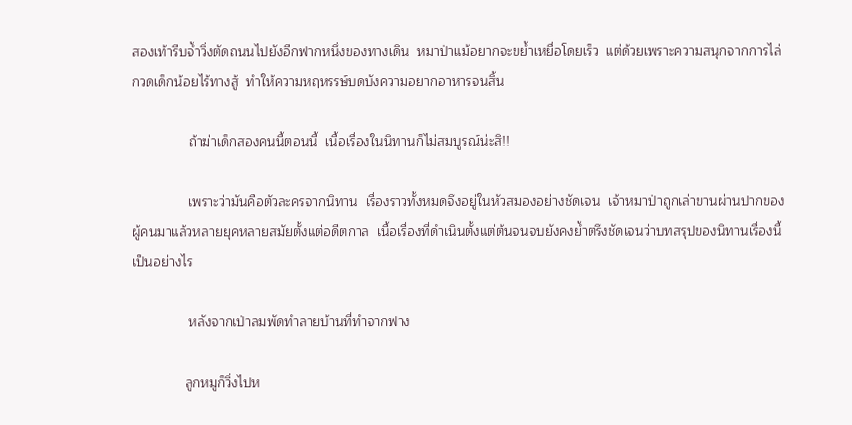สองเท้ารีบจ้ำวิ่งตัดถนนไปยังอีกฟากหนึ่งของทางเดิน  หมาป่าแม้อยากจะขย้ำเหยื่อโดยเร็ว  แต่ด้วยเพราะความสนุกจากการไล่กวดเด็กน้อยไร้ทางสู้  ทำให้ความหฤหรรษ์บดบังความอยากอาหารจนสิ้น

               ถ้าฆ่าเด็กสองคนนี้ตอนนี้  เนื้อเรื่องในนิทานก็ไม่สมบูรณ์น่ะสิ!!

               เพราะว่ามันคือตัวละครจากนิทาน  เรื่องราวทั้งหมดจึงอยู่ในหัวสมองอย่างชัดเจน  เจ้าหมาป่าถูกเล่าขานผ่านปากของผู้คนมาแล้วหลายยุคหลายสมัยตั้งแต่อดีตกาล  เนื้อเรื่องที่ดำเนินตั้งแต่ต้นจนจบยังคงย้ำตรึงชัดเจนว่าบทสรุปของนิทานเรื่องนี้เป็นอย่างไร

               หลังจากเป่าลมพัดทำลายบ้านที่ทำจากฟาง

              ลูกหมูก็วิ่งไปห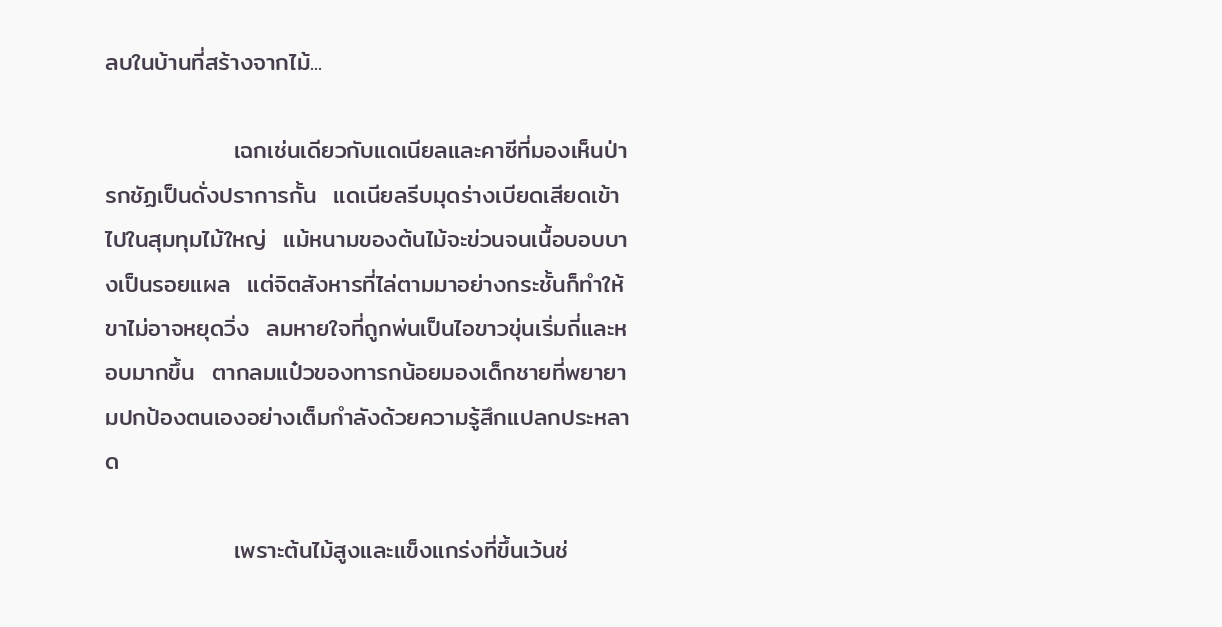ลบในบ้านที่สร้างจากไม้...

               เฉกเช่นเดียวกับแดเนียลและคาซีที่มองเห็นป่ารกชัฏเป็นดั่งปราการกั้น  แดเนียลรีบมุดร่างเบียดเสียดเข้าไปในสุมทุมไม้ใหญ่  แม้หนามของต้นไม้จะข่วนจนเนื้อบอบบางเป็นรอยแผล  แต่จิตสังหารที่ไล่ตามมาอย่างกระชั้นก็ทำให้ขาไม่อาจหยุดวิ่ง  ลมหายใจที่ถูกพ่นเป็นไอขาวขุ่นเริ่มถี่และหอบมากขึ้น  ตากลมแป๋วของทารกน้อยมองเด็กชายที่พยายามปกป้องตนเองอย่างเต็มกำลังด้วยความรู้สึกแปลกประหลาด

               เพราะต้นไม้สูงและแข็งแกร่งที่ขึ้นเว้นช่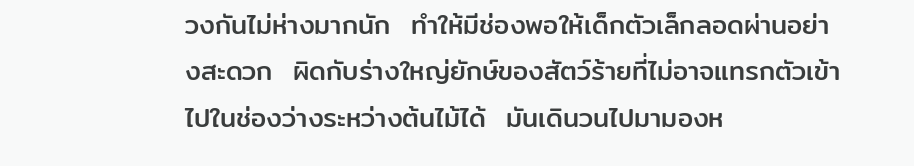วงกันไม่ห่างมากนัก  ทำให้มีช่องพอให้เด็กตัวเล็กลอดผ่านอย่างสะดวก  ผิดกับร่างใหญ่ยักษ์ของสัตว์ร้ายที่ไม่อาจแทรกตัวเข้าไปในช่องว่างระหว่างต้นไม้ได้  มันเดินวนไปมามองห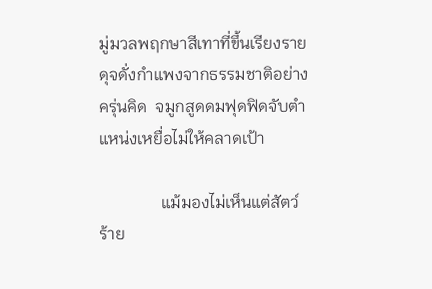มู่มวลพฤกษาสีเทาที่ขึ้นเรียงรายดุจดั่งกำแพงจากธรรมชาติอย่างครุ่นคิด  จมูกสูดดมฟุดฟิดจับตำแหน่งเหยื่อไม่ให้คลาดเป้า

               แม้มองไม่เห็นแต่สัตว์ร้าย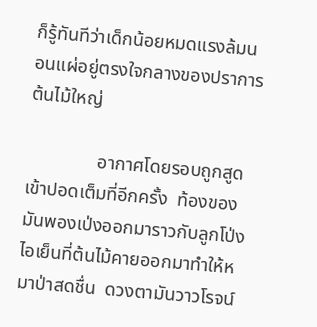ก็รู้ทันทีว่าเด็กน้อยหมดแรงล้มนอนแผ่อยู่ตรงใจกลางของปราการต้นไม้ใหญ่

               อากาศโดยรอบถูกสูดเข้าปอดเต็มที่อีกครั้ง  ท้องของมันพองเป่งออกมาราวกับลูกโป่ง  ไอเย็นที่ต้นไม้คายออกมาทำให้หมาป่าสดชื่น  ดวงตามันวาวโรจน์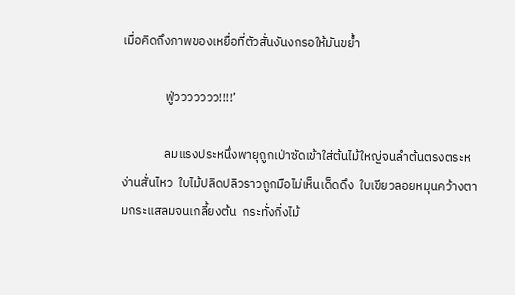เมื่อคิดถึงภาพของเหยื่อที่ตัวสั่นงันงกรอให้มันขย้ำ

               ฟู่ววววววว!!!!’

               ลมแรงประหนึ่งพายุถูกเป่าซัดเข้าใส่ต้นไม้ใหญ่จนลำต้นตรงตระหง่านสั่นไหว  ใบไม้ปลิดปลิวราวถูกมือไม่เห็นเด็ดดึง  ใบเขียวลอยหมุนคว้างตามกระแสลมจนเกลี้ยงต้น  กระทั่งกิ่งไม้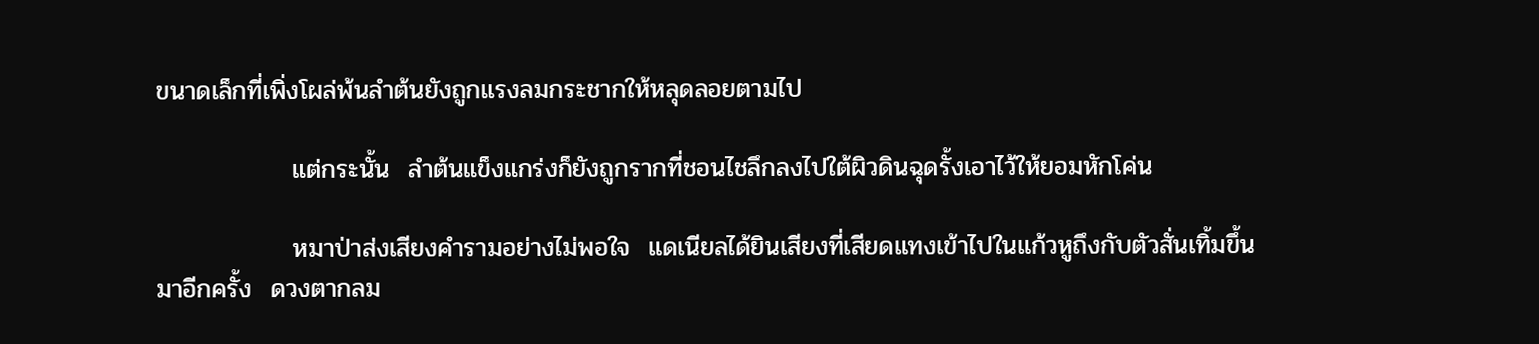ขนาดเล็กที่เพิ่งโผล่พ้นลำต้นยังถูกแรงลมกระชากให้หลุดลอยตามไป

               แต่กระนั้น  ลำต้นแข็งแกร่งก็ยังถูกรากที่ชอนไชลึกลงไปใต้ผิวดินฉุดรั้งเอาไว้ให้ยอมหักโค่น

               หมาป่าส่งเสียงคำรามอย่างไม่พอใจ  แดเนียลได้ยินเสียงที่เสียดแทงเข้าไปในแก้วหูถึงกับตัวสั่นเทิ้มขึ้นมาอีกครั้ง  ดวงตากลม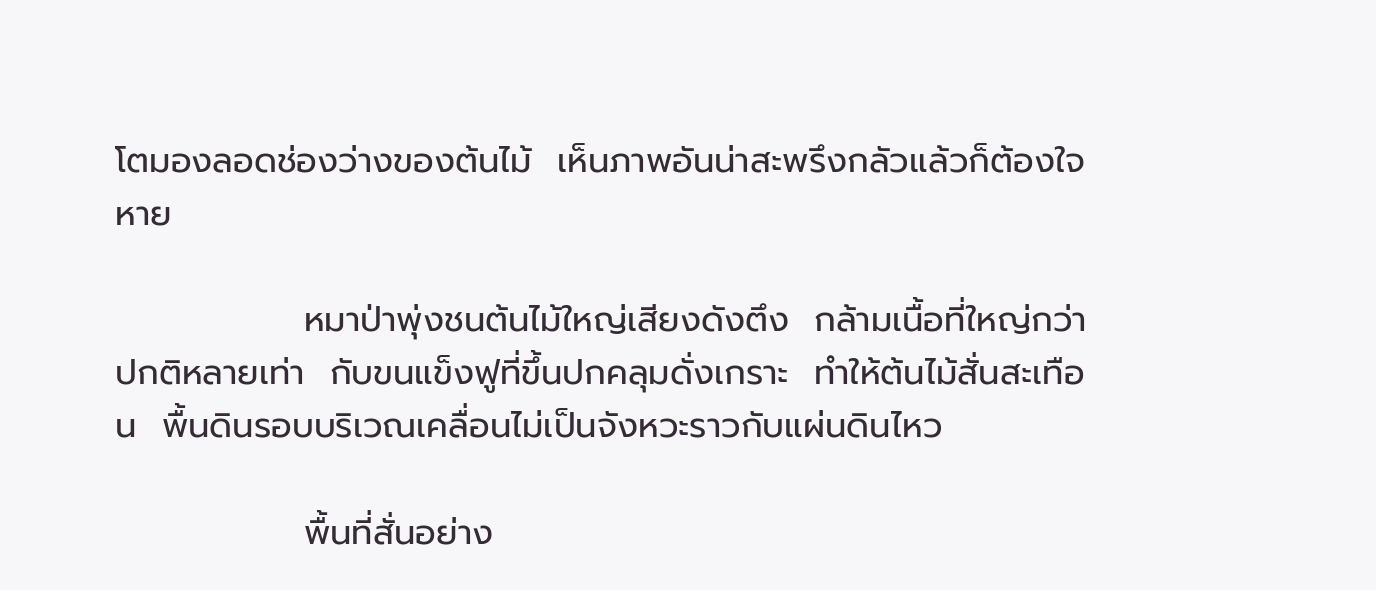โตมองลอดช่องว่างของต้นไม้  เห็นภาพอันน่าสะพรึงกลัวแล้วก็ต้องใจหาย

               หมาป่าพุ่งชนต้นไม้ใหญ่เสียงดังตึง  กล้ามเนื้อที่ใหญ่กว่าปกติหลายเท่า  กับขนแข็งฟูที่ขึ้นปกคลุมดั่งเกราะ  ทำให้ต้นไม้สั่นสะเทือน  พื้นดินรอบบริเวณเคลื่อนไม่เป็นจังหวะราวกับแผ่นดินไหว

               พื้นที่สั่นอย่าง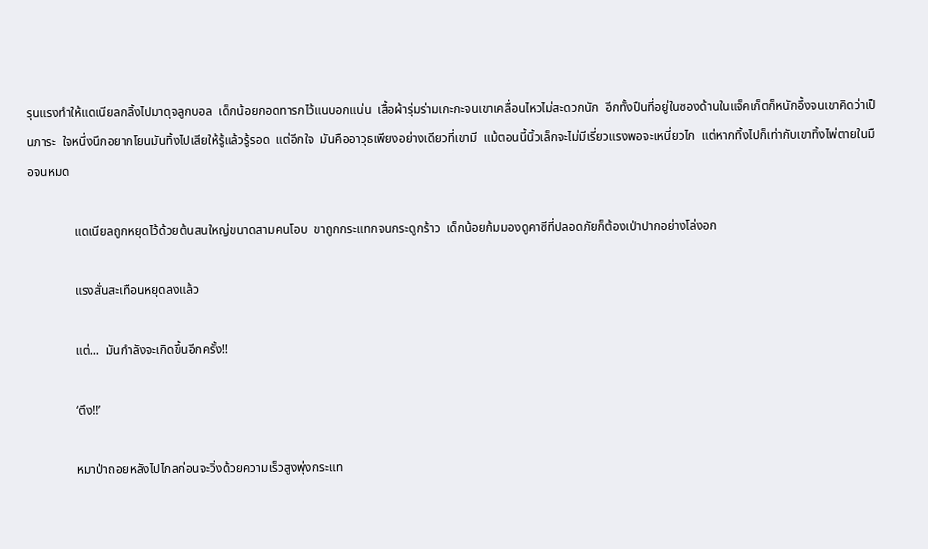รุนแรงทำให้แดเนียลกลิ้งไปมาดุจลูกบอล  เด็กน้อยกอดทารกไว้แนบอกแน่น  เสื้อผ้ารุ่มร่ามเกะกะจนเขาเคลื่อนไหวไม่สะดวกนัก  อีกทั้งปืนที่อยู่ในซองด้านในแจ็คเก็ตก็หนักอึ้งจนเขาคิดว่าเป็นภาระ  ใจหนึ่งนึกอยากโยนมันทิ้งไปเสียให้รู้แล้วรู้รอด  แต่อีกใจ  มันคืออาวุธเพียงอย่างเดียวที่เขามี  แม้ตอนนี้นิ้วเล็กจะไม่มีเรี่ยวแรงพอจะเหนี่ยวไก  แต่หากทิ้งไปก็เท่ากับเขาทิ้งไพ่ตายในมือจนหมด

               แดเนียลถูกหยุดไว้ด้วยต้นสนใหญ่ขนาดสามคนโอบ  ขาถูกกระแทกจนกระดูกร้าว  เด็กน้อยก้มมองดูคาซีที่ปลอดภัยก็ต้องเป่าปากอย่างโล่งอก

               แรงสั่นสะเทือนหยุดลงแล้ว

               แต่...  มันกำลังจะเกิดขึ้นอีกครั้ง!!

               ‘ตึง!!’

               หมาป่าถอยหลังไปไกลก่อนจะวิ่งด้วยความเร็วสูงพุ่งกระแท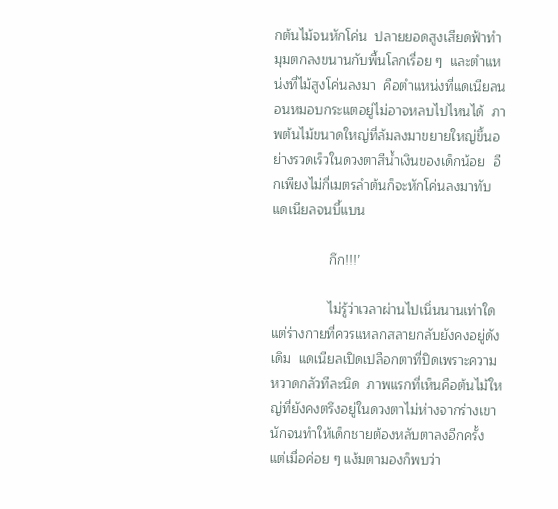กต้นไม้จนหักโค่น  ปลายยอดสูงเสียดฟ้าทำมุมตกลงขนานกับพื้นโลกเรื่อย ๆ  และตำแหน่งที่ไม้สูงโค่นลงมา  คือตำแหน่งที่แดเนียลนอนหมอบกระแตอยู่ไม่อาจหลบไปไหนได้  ภาพต้นไม้ขนาดใหญ่ที่ล้มลงมาขยายใหญ่ขึ้นอย่างรวดเร็วในดวงตาสีน้ำเงินของเด็กน้อย  อีกเพียงไม่กี่เมตรลำต้นก็จะหักโค่นลงมาทับแดเนียลจนบี้แบน

               กึก!!!’

               ไม่รู้ว่าเวลาผ่านไปเนิ่นนานเท่าใด  แต่ร่างกายที่ควรแหลกสลายกลับยังคงอยู่ดังเดิม  แดเนียลเปิดเปลือกตาที่ปิดเพราะความหวาดกลัวทีละนิด  ภาพแรกที่เห็นคือต้นไม้ใหญ่ที่ยังคงตรึงอยู่ในดวงตาไม่ห่างจากร่างเขานักจนทำให้เด็กชายต้องหลับตาลงอีกครั้ง  แต่เมื่อค่อย ๆ แง้มตามองก็พบว่า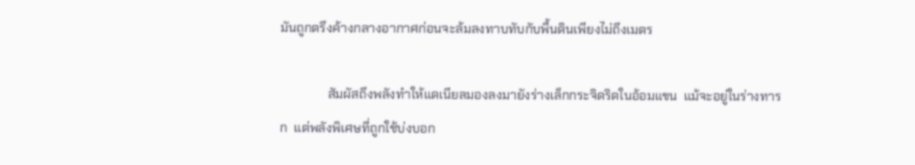มันถูกตรึงค้างกลางอากาศก่อนจะล้มลงทาบทับกับพื้นดินเพียงไม่ถึงเมตร

               สัมผัสถึงพลังทำให้แดเนียลมองลงมายังร่างเล็กกระจิดริดในอ้อมแขน  แม้จะอยู่ในร่างทารก  แต่พลังพิเศษที่ถูกใช้บ่งบอก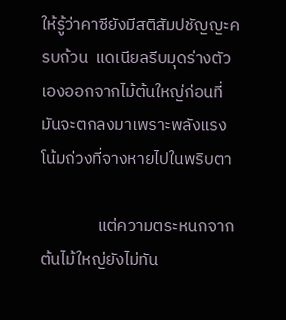ให้รู้ว่าคาซียังมีสติสัมปชัญญะครบถ้วน  แดเนียลรีบมุดร่างตัวเองออกจากไม้ต้นใหญ่ก่อนที่มันจะตกลงมาเพราะพลังแรงโน้มถ่วงที่จางหายไปในพริบตา

               แต่ความตระหนกจากต้นไม้ใหญ่ยังไม่ทัน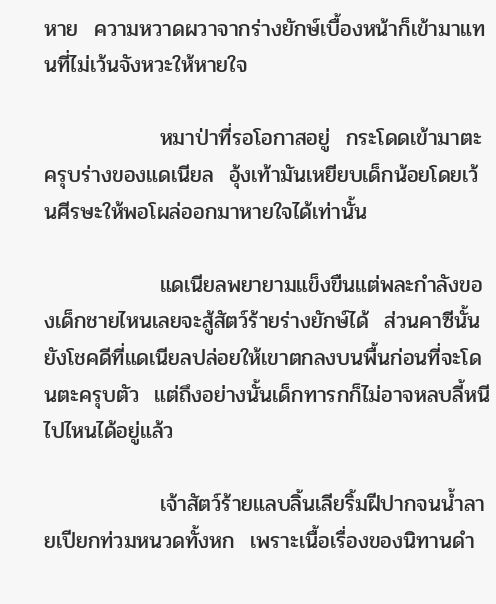หาย  ความหวาดผวาจากร่างยักษ์เบื้องหน้าก็เข้ามาแทนที่ไม่เว้นจังหวะให้หายใจ

               หมาป่าที่รอโอกาสอยู่  กระโดดเข้ามาตะครุบร่างของแดเนียล  อุ้งเท้ามันเหยียบเด็กน้อยโดยเว้นศีรษะให้พอโผล่ออกมาหายใจได้เท่านั้น

               แดเนียลพยายามแข็งขืนแต่พละกำลังของเด็กชายไหนเลยจะสู้สัตว์ร้ายร่างยักษ์ได้  ส่วนคาซีนั้นยังโชคดีที่แดเนียลปล่อยให้เขาตกลงบนพื้นก่อนที่จะโดนตะครุบตัว  แต่ถึงอย่างนั้นเด็กทารกก็ไม่อาจหลบลี้หนีไปไหนได้อยู่แล้ว

               เจ้าสัตว์ร้ายแลบลิ้นเลียริ้มฝีปากจนน้ำลายเปียกท่วมหนวดทั้งหก  เพราะเนื้อเรื่องของนิทานดำ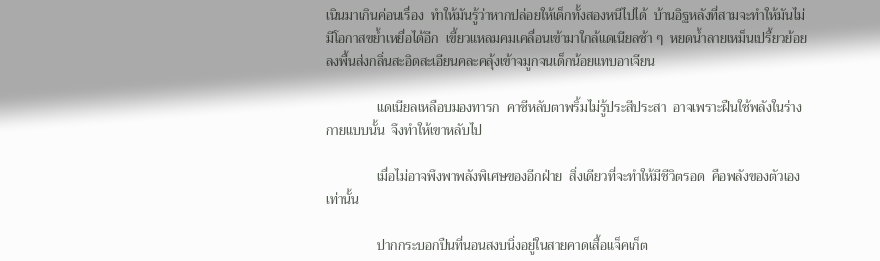เนินมาเกินค่อนเรื่อง  ทำให้มันรู้ว่าหากปล่อยให้เด็กทั้งสองหนีไปได้  บ้านอิฐหลังที่สามจะทำให้มันไม่มีโอกาสขย้ำเหยื่อได้อีก  เขี้ยวแหลมคมเคลื่อนเข้ามาใกล้แดเนียลช้า ๆ  หยดน้ำลายเหม็นเปรี้ยวย้อยลงพื้นส่งกลิ่นสะอิดสะเอียนคละคลุ้งเข้าจมูกจนเด็กน้อยแทบอาเจียน

               แดเนียลเหลือบมองทารก  คาซีหลับตาพริ้มไม่รู้ประสีประสา  อาจเพราะฝืนใช้พลังในร่างกายแบบนั้น  จึงทำให้เขาหลับไป

               เมื่อไม่อาจพึงพาพลังพิเศษของอีกฝ่าย  สิ่งเดียวที่จะทำให้มีชีวิตรอด  คือพลังของตัวเองเท่านั้น

               ปากกระบอกปืนที่นอนสงบนิ่งอยู่ในสายคาดเสื้อแจ็คเก็ต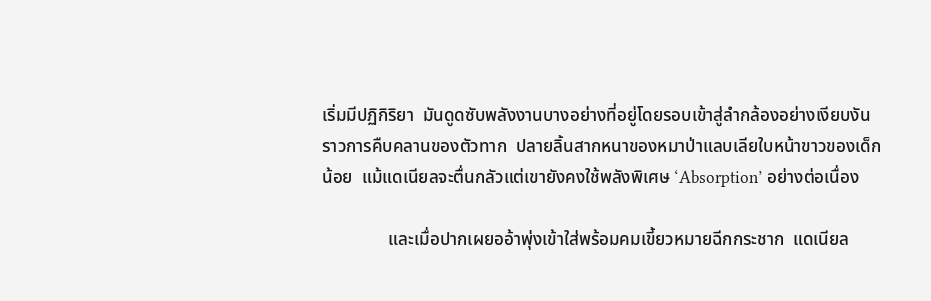เริ่มมีปฏิกิริยา  มันดูดซับพลังงานบางอย่างที่อยู่โดยรอบเข้าสู่ลำกล้องอย่างเงียบงันราวการคืบคลานของตัวทาก  ปลายลิ้นสากหนาของหมาป่าแลบเลียใบหน้าขาวของเด็กน้อย  แม้แดเนียลจะตื่นกลัวแต่เขายังคงใช้พลังพิเศษ ‘Absorption’ อย่างต่อเนื่อง

               และเมื่อปากเผยออ้าพุ่งเข้าใส่พร้อมคมเขี้ยวหมายฉีกกระชาก  แดเนียล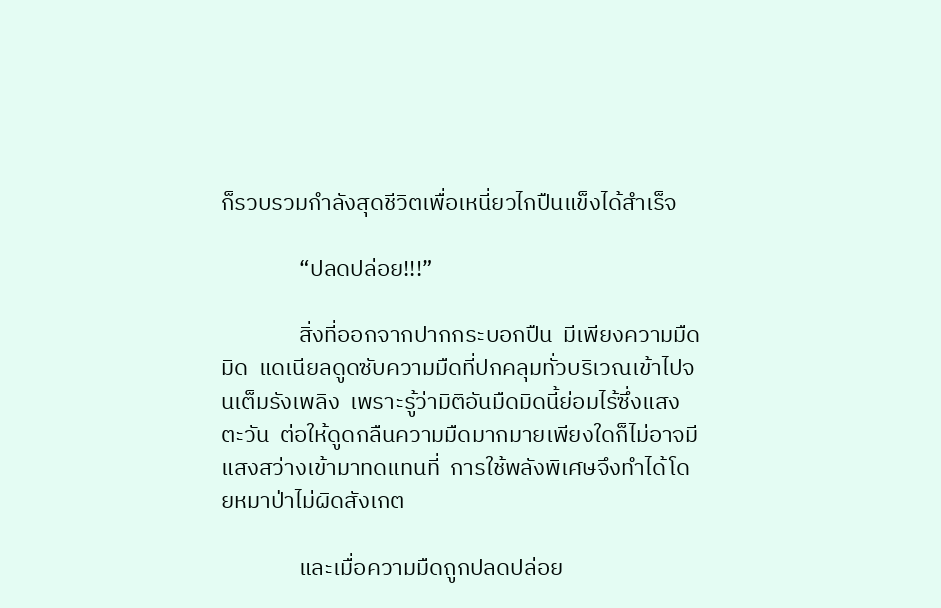ก็รวบรวมกำลังสุดชีวิตเพื่อเหนี่ยวไกปืนแข็งได้สำเร็จ

               “ปลดปล่อย!!!”

               สิ่งที่ออกจากปากกระบอกปืน  มีเพียงความมืดมิด  แดเนียลดูดซับความมืดที่ปกคลุมทั่วบริเวณเข้าไปจนเต็มรังเพลิง  เพราะรู้ว่ามิติอันมืดมิดนี้ย่อมไร้ซึ่งแสงตะวัน  ต่อให้ดูดกลืนความมืดมากมายเพียงใดก็ไม่อาจมีแสงสว่างเข้ามาทดแทนที่  การใช้พลังพิเศษจึงทำได้โดยหมาป่าไม่ผิดสังเกต

               และเมื่อความมืดถูกปลดปล่อย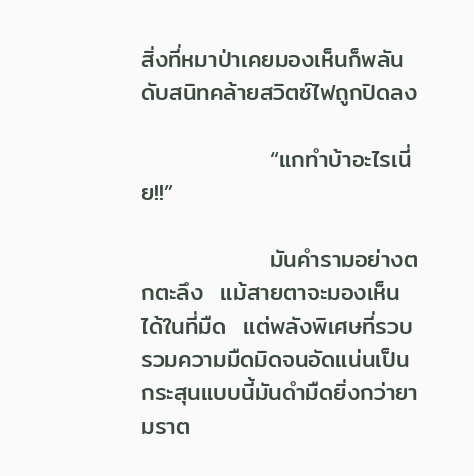สิ่งที่หมาป่าเคยมองเห็นก็พลันดับสนิทคล้ายสวิตซ์ไฟถูกปิดลง

               “แกทำบ้าอะไรเนี่ย!!”

               มันคำรามอย่างตกตะลึง  แม้สายตาจะมองเห็นได้ในที่มืด  แต่พลังพิเศษที่รวบรวมความมืดมิดจนอัดแน่นเป็นกระสุนแบบนี้มันดำมืดยิ่งกว่ายามราต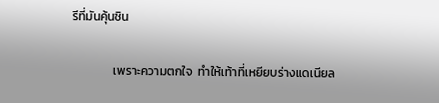รีที่มันคุ้นชิน

               เพราะความตกใจ  ทำให้เท้าที่เหยียบร่างแดเนียล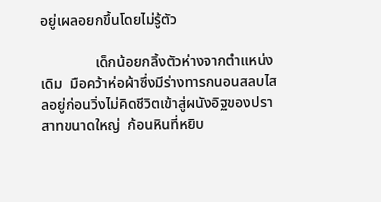อยู่เผลอยกขึ้นโดยไม่รู้ตัว

               เด็กน้อยกลิ้งตัวห่างจากตำแหน่งเดิม  มือคว้าห่อผ้าซึ่งมีร่างทารกนอนสลบไสลอยู่ก่อนวิ่งไม่คิดชีวิตเข้าสู่ผนังอิฐของปราสาทขนาดใหญ่  ก้อนหินที่หยิบ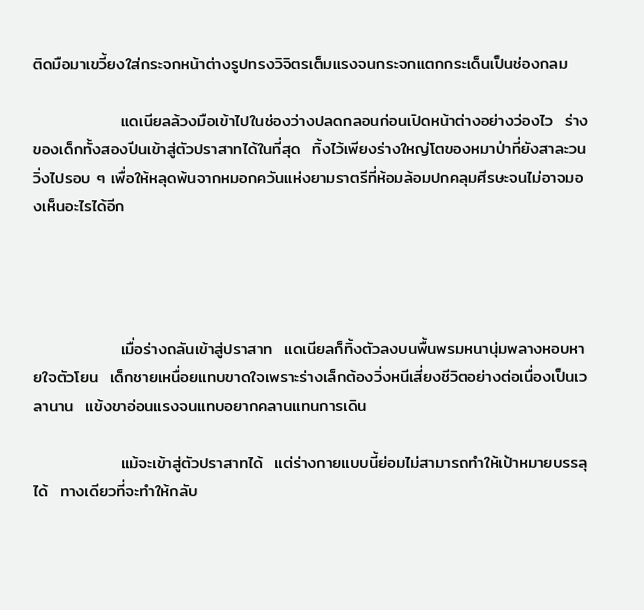ติดมือมาเขวี้ยงใส่กระจกหน้าต่างรูปทรงวิจิตรเต็มแรงจนกระจกแตกกระเด็นเป็นช่องกลม

               แดเนียลล้วงมือเข้าไปในช่องว่างปลดกลอนก่อนเปิดหน้าต่างอย่างว่องไว  ร่างของเด็กทั้งสองปีนเข้าสู่ตัวปราสาทได้ในที่สุด  ทิ้งไว้เพียงร่างใหญ่โตของหมาป่าที่ยังสาละวนวิ่งไปรอบ ๆ เพื่อให้หลุดพ้นจากหมอกควันแห่งยามราตรีที่ห้อมล้อมปกคลุมศีรษะจนไม่อาจมองเห็นอะไรได้อีก




               เมื่อร่างถลันเข้าสู่ปราสาท  แดเนียลก็ทิ้งตัวลงบนพื้นพรมหนานุ่มพลางหอบหายใจตัวโยน  เด็กชายเหนื่อยแทบขาดใจเพราะร่างเล็กต้องวิ่งหนีเสี่ยงชีวิตอย่างต่อเนื่องเป็นเวลานาน  แข้งขาอ่อนแรงจนแทบอยากคลานแทนการเดิน

               แม้จะเข้าสู่ตัวปราสาทได้  แต่ร่างกายแบบนี้ย่อมไม่สามารถทำให้เป้าหมายบรรลุได้  ทางเดียวที่จะทำให้กลับ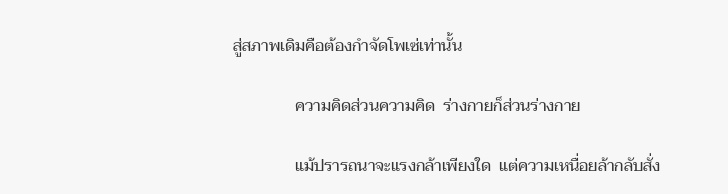สู่สภาพเดิมคือต้องกำจัดโพเซ่เท่านั้น

               ความคิดส่วนความคิด  ร่างกายก็ส่วนร่างกาย

               แม้ปรารถนาจะแรงกล้าเพียงใด  แต่ความเหนื่อยล้ากลับสั่ง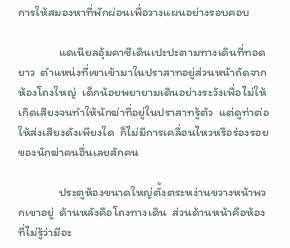การให้สมองหาที่พักผ่อนเพื่อวางแผนอย่างรอบคอบ

               แดเนียลอุ้มคาซีเดินเปะปะตามทางเดินที่ทอดยาว  ตำแหน่งที่เขาเข้ามาในปราสาทอยู่ส่วนหน้าถัดจากห้องโถงใหญ่  เด็กน้อยพยายามเดินอย่างระวังเพื่อไม่ให้เกิดเสียงจนทำให้นักฆ่าที่อยู่ในปราสาทรู้ตัว  แต่ดูท่าต่อให้ส่งเสียงดังเพียงใด  ก็ไม่มีการเคลื่อนไหวหรือร่องรอยของนักฆ่าคนอื่นเลยสักคน

               ประตูห้องขนาดใหญ่ตั้งตระหง่านขวางหน้าพวกเขาอยู่  ด้านหลังคือโถงทางเดิน  ส่วนด้านหน้าคือห้องที่ไม่รู้ว่ามีอะ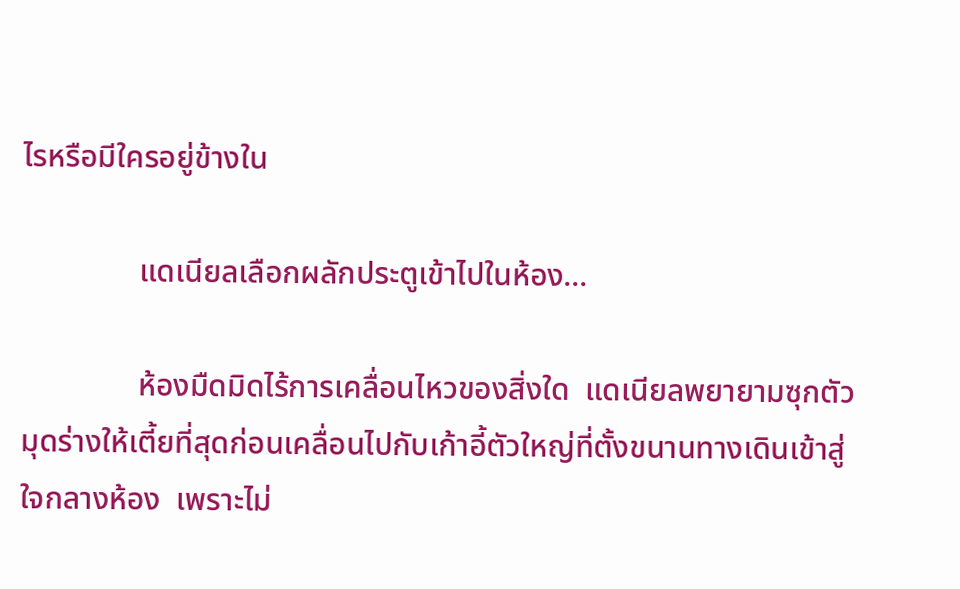ไรหรือมีใครอยู่ข้างใน

               แดเนียลเลือกผลักประตูเข้าไปในห้อง...

               ห้องมืดมิดไร้การเคลื่อนไหวของสิ่งใด  แดเนียลพยายามซุกตัวมุดร่างให้เตี้ยที่สุดก่อนเคลื่อนไปกับเก้าอี้ตัวใหญ่ที่ตั้งขนานทางเดินเข้าสู่ใจกลางห้อง  เพราะไม่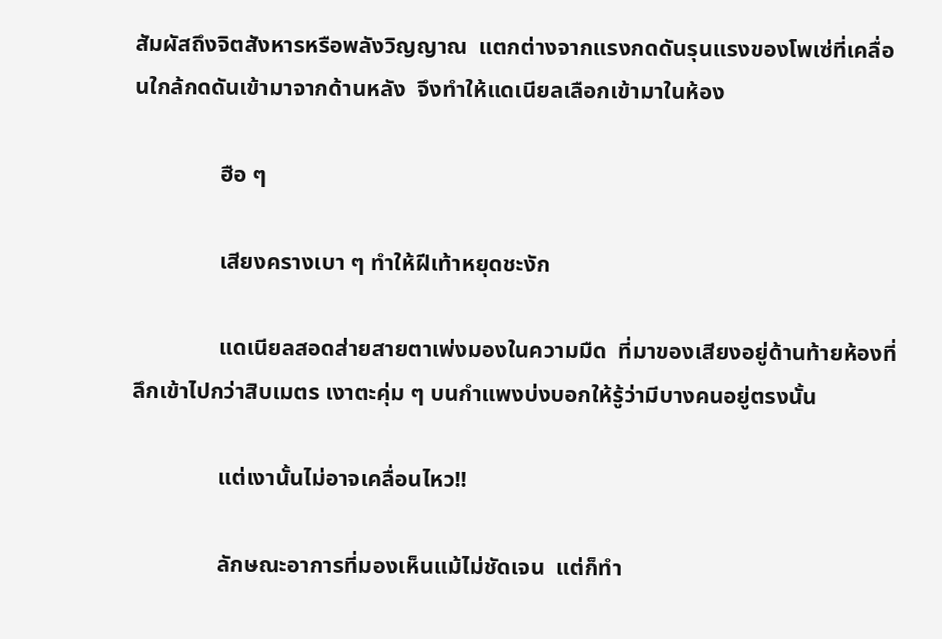สัมผัสถึงจิตสังหารหรือพลังวิญญาณ  แตกต่างจากแรงกดดันรุนแรงของโพเซ่ที่เคลื่อนใกล้กดดันเข้ามาจากด้านหลัง  จึงทำให้แดเนียลเลือกเข้ามาในห้อง

               ฮือ ๆ

               เสียงครางเบา ๆ ทำให้ฝีเท้าหยุดชะงัก

               แดเนียลสอดส่ายสายตาเพ่งมองในความมืด  ที่มาของเสียงอยู่ด้านท้ายห้องที่ลึกเข้าไปกว่าสิบเมตร เงาตะคุ่ม ๆ บนกำแพงบ่งบอกให้รู้ว่ามีบางคนอยู่ตรงนั้น

               แต่เงานั้นไม่อาจเคลื่อนไหว!!

               ลักษณะอาการที่มองเห็นแม้ไม่ชัดเจน  แต่ก็ทำ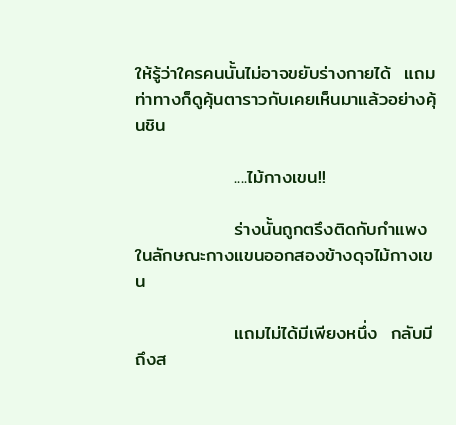ให้รู้ว่าใครคนนั้นไม่อาจขยับร่างกายได้  แถมท่าทางก็ดูคุ้นตาราวกับเคยเห็นมาแล้วอย่างคุ้นชิน

               ....ไม้กางเขน!!

               ร่างนั้นถูกตรึงติดกับกำแพงในลักษณะกางแขนออกสองข้างดุจไม้กางเขน

               แถมไม่ได้มีเพียงหนึ่ง  กลับมีถึงส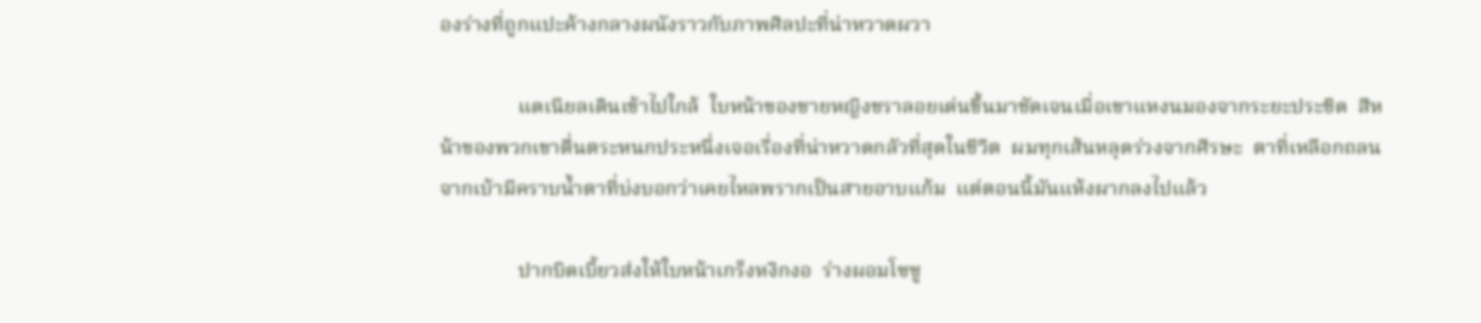องร่างที่ถูกแปะค้างกลางผนังราวกับภาพศิลปะที่น่าหวาดผวา

               แดเนียลเดินเข้าไปใกล้  ใบหน้าของชายหญิงชราลอยเด่นขึ้นมาชัดเจนเมื่อเขาแหงนมองจากระยะประชิด  สีหน้าของพวกเขาตื่นตระหนกประหนึ่งเจอเรื่องที่น่าหวาดกลัวที่สุดในชีวิต  ผมทุกเส้นหลุดร่วงจากศีรษะ  ตาที่เหลือกถลนจากเบ้ามีคราบน้ำตาที่บ่งบอกว่าเคยไหลพรากเป็นสายอาบแก้ม  แต่ตอนนี้มันแห้งผากลงไปแล้ว

               ปากบิดเบี้ยวส่งให้ใบหน้าเกร็งหงิกงอ  ร่างผอมโซซู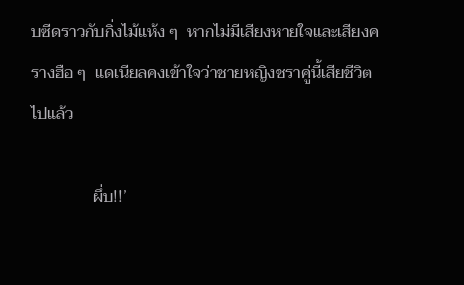บซีดราวกับกิ่งไม้แห้ง ๆ  หากไม่มีเสียงหายใจและเสียงครางฮือ ๆ  แดเนียลคงเข้าใจว่าชายหญิงชราคู่นี้เสียชีวิตไปแล้ว

               ผึ่บ!!’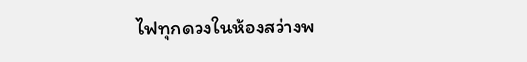ไฟทุกดวงในห้องสว่างพ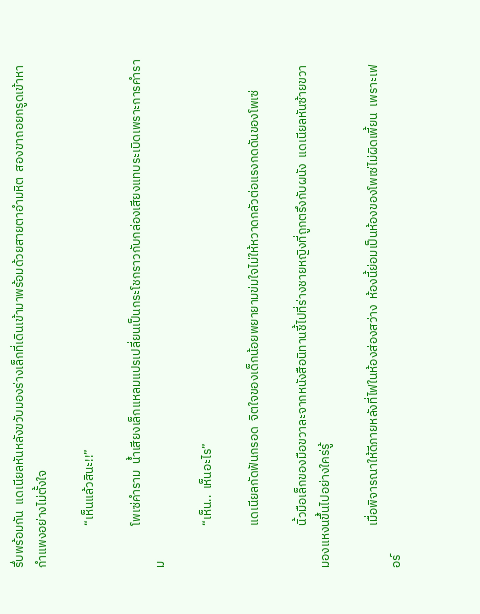รึ่บพร้อมกัน  แดเนียลหันหลังขวับมองร่างเล็กที่เดินเข้ามาพร้อมด้วยสายตาอำมหิต  สองขาถอยกรูดเข้าหากำแพงอย่างไม่ตั้งใจ

               “เห็นแล้วสินะ!!”

               โพเซ่คำราม  น้ำเสียงเล็กแหลมแปรเปลี่ยนเป็นกระโชกราวกับกล่องเสียงแทบระเบิดเพราะการคำราม

               “เห็น..  เห็นอะไร”

               แดเนียลกัดฟันกรอด  จิตใจของเด็กน้อยพยายามข่มใจไม่ให้หวาดกลัวต่อแรงกดดันของโพเซ่

               นิ้วมือเล็กของมือขวาละจากหนังสือนิทานชี้ไปที่ร่างชายหญิงที่ถูกตรึงกับผนัง  แดเนียลหันซ้ายขวามองแหงนขึ้นไปอย่างใคร่รู้

               เมื่อพิจารณาให้ดีภายหลังที่ไฟในห้องส่องสว่าง  ห้องนี้ย่อมเป็นห้องของโพเซ่ไม่ผิดเพี้ยน  เพราะเฟอร์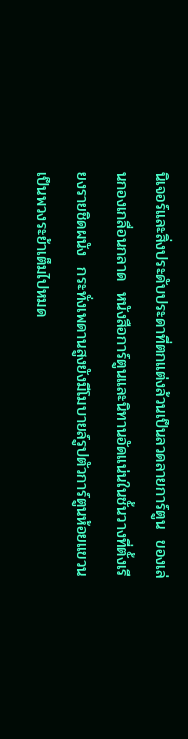นิเจอร์และสิ่งประดับประดาที่ตกแต่งล้วนเป็นลวดลายการ์ตูน  ของเล่นกองเกลื่อนกลาด  หนังสือการ์ตูนและนิทานอัดแน่นในชั้นวางที่ตั้งเรียงรายชิดผนัง  กระทั่งเพดานสูงยังมีโมบายล์รูปตัวการ์ตูนห้อยแขวนเป็นพวงระย้าเต็มไปหมด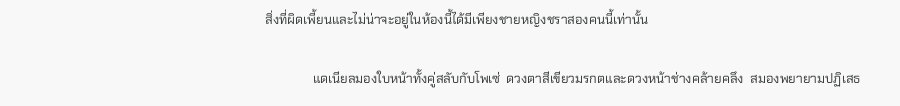สิ่งที่ผิดเพี้ยนและไม่น่าจะอยู่ในห้องนี้ได้มีเพียงชายหญิงชราสองคนนี้เท่านั้น

               แดเนียลมองใบหน้าทั้งคู่สลับกับโพเซ่  ดวงตาสีเขียวมรกตและดวงหน้าช่างคล้ายคลึง  สมองพยายามปฏิเสธ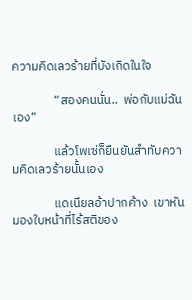ความคิดเลวร้ายที่บังเกิดในใจ

               “สองคนนั่น..  พ่อกับแม่ฉันเอง”

               แล้วโพเซ่ก็ยืนยันสำทับความคิดเลวร้ายนั้นเอง

               แดเนียลอ้าปากค้าง  เขาหันมองใบหน้าที่ไร้สติของ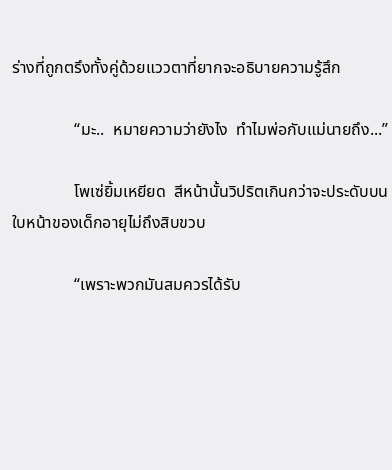ร่างที่ถูกตรึงทั้งคู่ด้วยแววตาที่ยากจะอธิบายความรู้สึก

               “มะ..  หมายความว่ายังไง  ทำไมพ่อกับแม่นายถึง...”

               โพเซ่ยิ้มเหยียด  สีหน้านั้นวิปริตเกินกว่าจะประดับบนใบหน้าของเด็กอายุไม่ถึงสิบขวบ

               “เพราะพวกมันสมควรได้รับ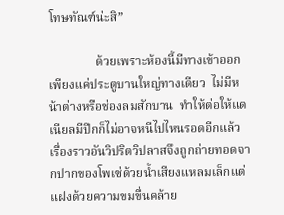โทษทัณฑ์น่ะสิ”

               ด้วยเพราะห้องนี้มีทางเข้าออกเพียงแค่ประตูบานใหญ่ทางเดียว  ไม่มีหน้าต่างหรือช่องลมสักบาน  ทำให้ต่อให้แดเนียลมีปีกก็ไม่อาจหนีไปไหนรอดอีกแล้ว  เรื่องราวอันวิปริตวิปลาสจึงถูกถ่ายทอดจากปากของโพเซ่ด้วยน้ำเสียงแหลมเล็กแต่แฝงด้วยความขมขื่นคล้าย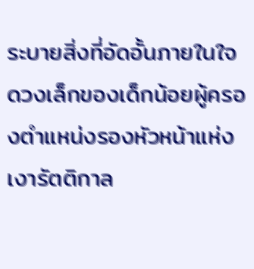ระบายสิ่งที่อัดอั้นภายในใจดวงเล็กของเด็กน้อยผู้ครองตำแหน่งรองหัวหน้าแห่งเงารัตติกาล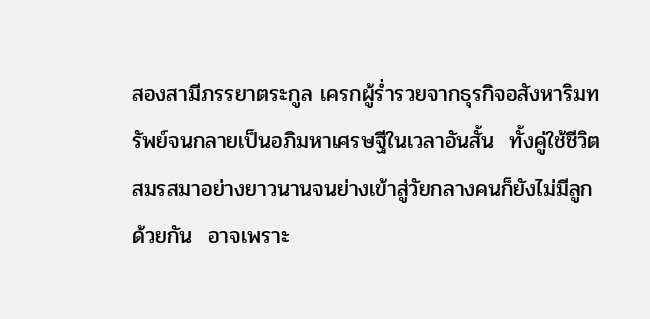สองสามีภรรยาตระกูล เครกผู้ร่ำรวยจากธุรกิจอสังหาริมทรัพย์จนกลายเป็นอภิมหาเศรษฐีในเวลาอันสั้น  ทั้งคู่ใช้ชีวิตสมรสมาอย่างยาวนานจนย่างเข้าสู่วัยกลางคนก็ยังไม่มีลูกด้วยกัน  อาจเพราะ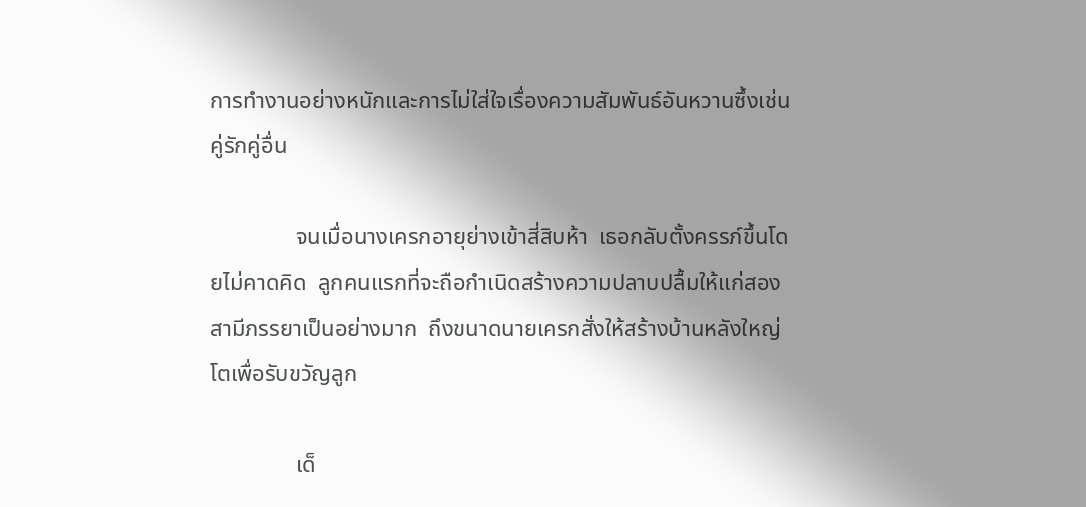การทำงานอย่างหนักและการไม่ใส่ใจเรื่องความสัมพันธ์อันหวานซึ้งเช่นคู่รักคู่อื่น

               จนเมื่อนางเครกอายุย่างเข้าสี่สิบห้า  เธอกลับตั้งครรภ์ขึ้นโดยไม่คาดคิด  ลูกคนแรกที่จะถือกำเนิดสร้างความปลาบปลื้มให้แก่สองสามีภรรยาเป็นอย่างมาก  ถึงขนาดนายเครกสั่งให้สร้างบ้านหลังใหญ่โตเพื่อรับขวัญลูก

               เด็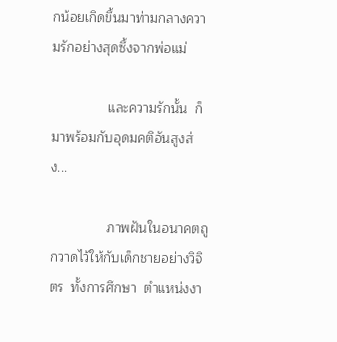กน้อยเกิดขึ้นมาท่ามกลางความรักอย่างสุดซึ้งจากพ่อแม่

               และความรักนั้น  ก็มาพร้อมกับอุดมคติอันสูงส่ง...

               ภาพฝันในอนาคตถูกวาดไว้ให้กับเด็กชายอย่างวิจิตร  ทั้งการศึกษา  ตำแหน่งงา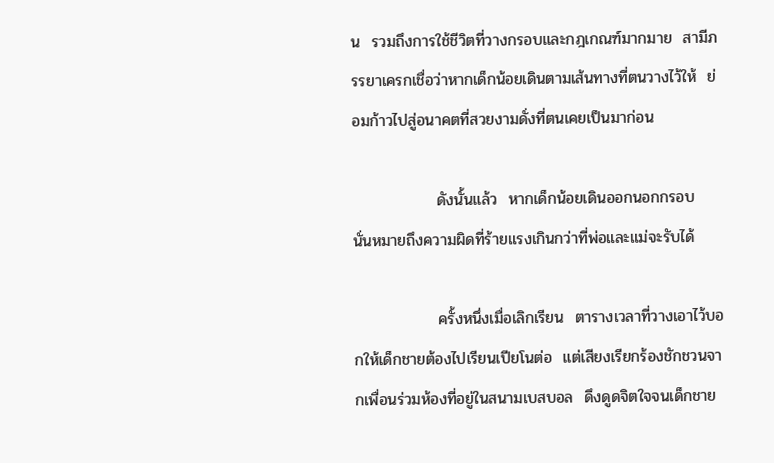น  รวมถึงการใช้ชีวิตที่วางกรอบและกฎเกณฑ์มากมาย  สามีภรรยาเครกเชื่อว่าหากเด็กน้อยเดินตามเส้นทางที่ตนวางไว้ให้  ย่อมก้าวไปสู่อนาคตที่สวยงามดั่งที่ตนเคยเป็นมาก่อน

               ดังนั้นแล้ว  หากเด็กน้อยเดินออกนอกกรอบ  นั่นหมายถึงความผิดที่ร้ายแรงเกินกว่าที่พ่อและแม่จะรับได้

               ครั้งหนึ่งเมื่อเลิกเรียน  ตารางเวลาที่วางเอาไว้บอกให้เด็กชายต้องไปเรียนเปียโนต่อ  แต่เสียงเรียกร้องชักชวนจากเพื่อนร่วมห้องที่อยู่ในสนามเบสบอล  ดึงดูดจิตใจจนเด็กชาย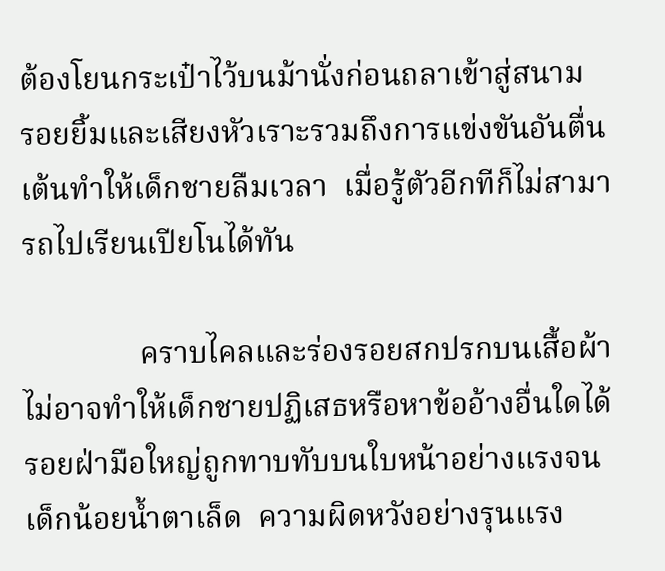ต้องโยนกระเป๋าไว้บนม้านั่งก่อนถลาเข้าสู่สนาม  รอยยิ้มและเสียงหัวเราะรวมถึงการแข่งขันอันตื่นเต้นทำให้เด็กชายลืมเวลา  เมื่อรู้ตัวอีกทีก็ไม่สามารถไปเรียนเปียโนได้ทัน

               คราบไคลและร่องรอยสกปรกบนเสื้อผ้า  ไม่อาจทำให้เด็กชายปฏิเสธหรือหาข้ออ้างอื่นใดได้  รอยฝ่ามือใหญ่ถูกทาบทับบนใบหน้าอย่างแรงจนเด็กน้อยน้ำตาเล็ด  ความผิดหวังอย่างรุนแรง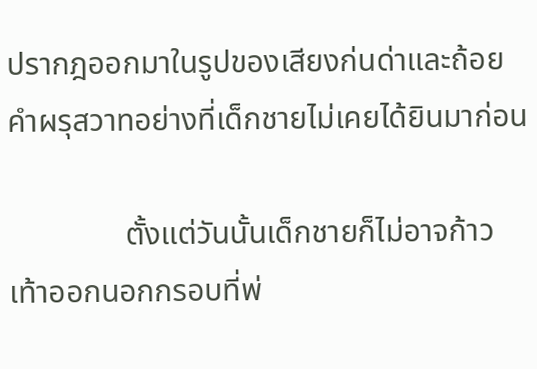ปรากฎออกมาในรูปของเสียงก่นด่าและถ้อยคำผรุสวาทอย่างที่เด็กชายไม่เคยได้ยินมาก่อน

               ตั้งแต่วันนั้นเด็กชายก็ไม่อาจก้าวเท้าออกนอกกรอบที่พ่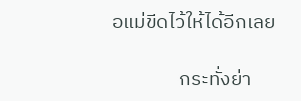อแม่ขีดไว้ให้ได้อีกเลย

               กระทั่งย่า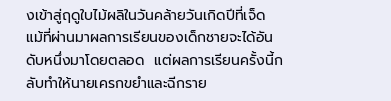งเข้าสู่ฤดูใบไม้ผลิในวันคล้ายวันเกิดปีที่เจ็ด  แม้ที่ผ่านมาผลการเรียนของเด็กชายจะได้อันดับหนึ่งมาโดยตลอด  แต่ผลการเรียนครั้งนี้กลับทำให้นายเครกขยำและฉีกราย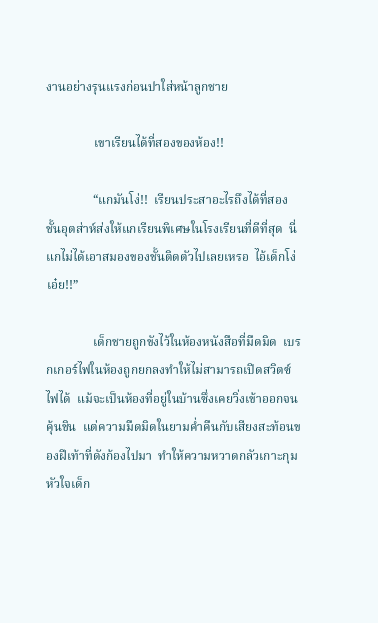งานอย่างรุนแรงก่อนปาใส่หน้าลูกชาย

               เขาเรียนได้ที่สองของห้อง!!

               “แกมันโง่!!  เรียนประสาอะไรถึงได้ที่สอง  ชั้นอุตส่าห์ส่งให้แกเรียนพิเศษในโรงเรียนที่ดีที่สุด  นี่แกไม่ได้เอาสมองของชั้นติดตัวไปเลยเหรอ  ไอ้เด็กโง่เอ๋ย!!”

               เด็กชายถูกขังไว้ในห้องหนังสือที่มืดมิด  เบรกเกอร์ไฟในห้องถูกยกลงทำให้ไม่สามารถเปิดสวิตซ์ไฟได้  แม้จะเป็นห้องที่อยู่ในบ้านซึ่งเคยวิ่งเข้าออกจนคุ้นชิน  แต่ความมืดมิดในยามค่ำคืนกับเสียงสะท้อนของฝีเท้าที่ดังก้องไปมา  ทำให้ความหวาดกลัวเกาะกุมหัวใจเด็ก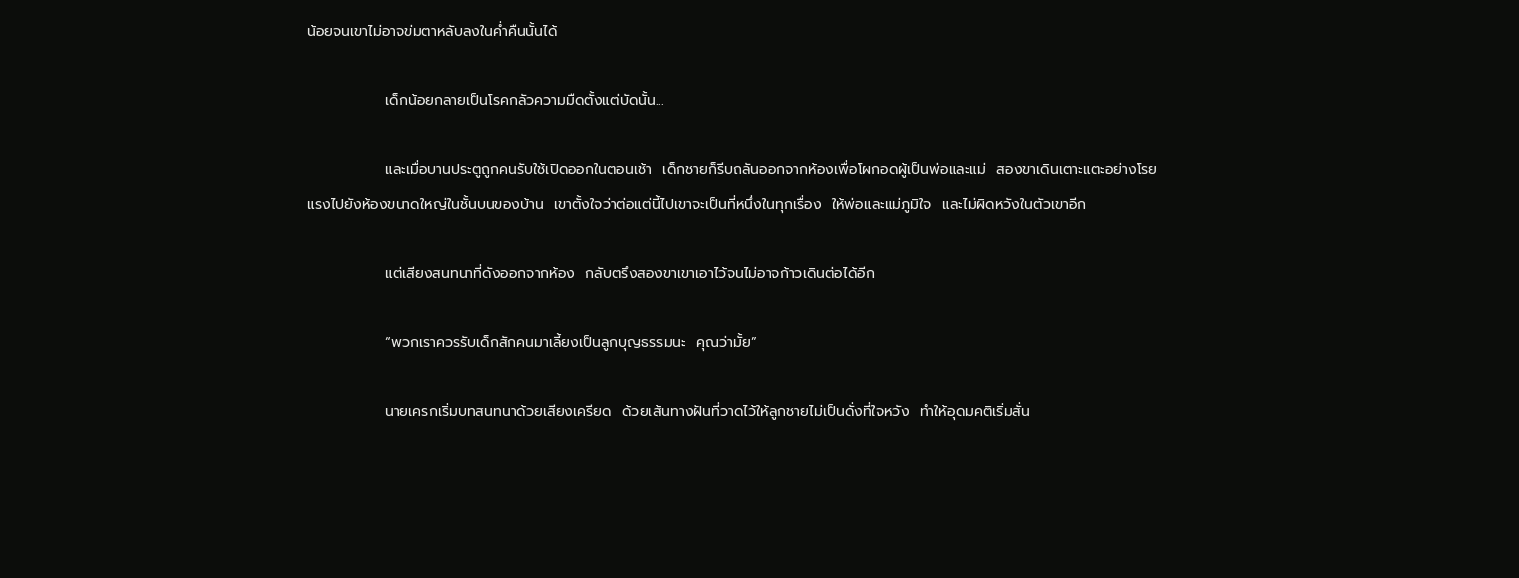น้อยจนเขาไม่อาจข่มตาหลับลงในค่ำคืนนั้นได้

               เด็กน้อยกลายเป็นโรคกลัวความมืดตั้งแต่บัดนั้น...

               และเมื่อบานประตูถูกคนรับใช้เปิดออกในตอนเช้า  เด็กชายก็รีบถลันออกจากห้องเพื่อโผกอดผู้เป็นพ่อและแม่  สองขาเดินเตาะแตะอย่างโรยแรงไปยังห้องขนาดใหญ่ในชั้นบนของบ้าน  เขาตั้งใจว่าต่อแต่นี้ไปเขาจะเป็นที่หนึ่งในทุกเรื่อง  ให้พ่อและแม่ภูมิใจ  และไม่ผิดหวังในตัวเขาอีก

               แต่เสียงสนทนาที่ดังออกจากห้อง  กลับตรึงสองขาเขาเอาไว้จนไม่อาจก้าวเดินต่อได้อีก

               “พวกเราควรรับเด็กสักคนมาเลี้ยงเป็นลูกบุญธรรมนะ  คุณว่ามั้ย”

               นายเครกเริ่มบทสนทนาด้วยเสียงเครียด  ด้วยเส้นทางฝันที่วาดไว้ให้ลูกชายไม่เป็นดั่งที่ใจหวัง  ทำให้อุดมคติเริ่มสั่น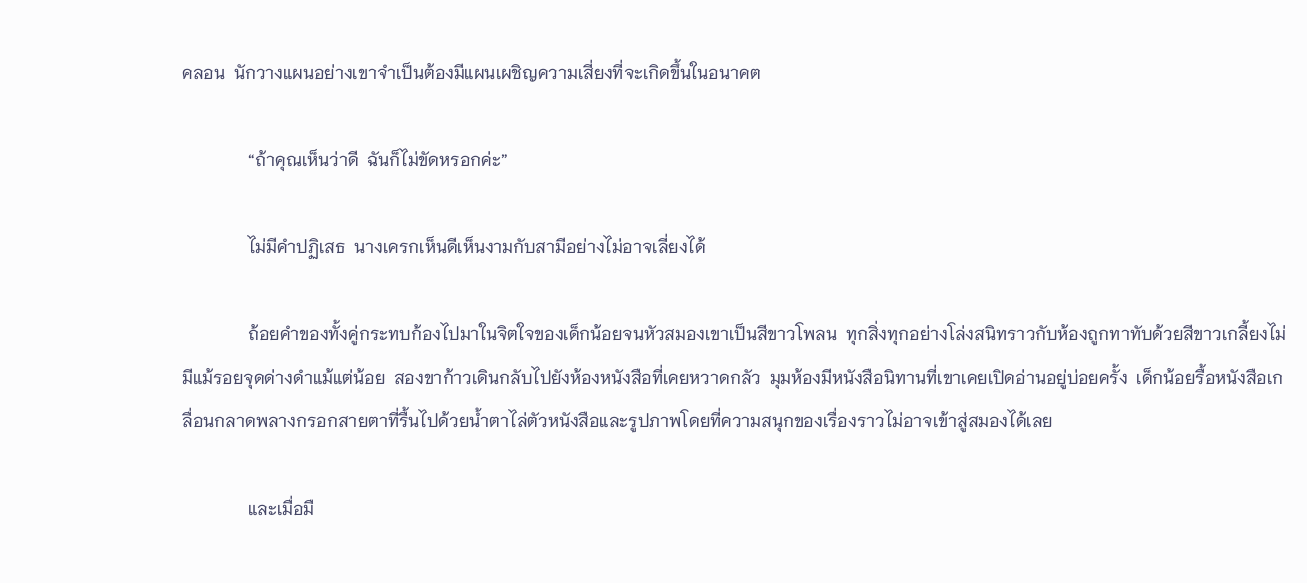คลอน  นักวางแผนอย่างเขาจำเป็นต้องมีแผนเผชิญความเสี่ยงที่จะเกิดขึ้นในอนาคต

               “ถ้าคุณเห็นว่าดี  ฉันก็ไม่ขัดหรอกค่ะ”

               ไม่มีคำปฏิเสธ  นางเครกเห็นดีเห็นงามกับสามีอย่างไม่อาจเลี่ยงได้

               ถ้อยคำของทั้งคู่กระทบก้องไปมาในจิตใจของเด็กน้อยจนหัวสมองเขาเป็นสีขาวโพลน  ทุกสิ่งทุกอย่างโล่งสนิทราวกับห้องถูกทาทับด้วยสีขาวเกลี้ยงไม่มีแม้รอยจุดด่างดำแม้แต่น้อย  สองขาก้าวเดินกลับไปยังห้องหนังสือที่เคยหวาดกลัว  มุมห้องมีหนังสือนิทานที่เขาเคยเปิดอ่านอยู่บ่อยครั้ง  เด็กน้อยรื้อหนังสือเกลื่อนกลาดพลางกรอกสายตาที่รื้นไปด้วยน้ำตาไล่ตัวหนังสือและรูปภาพโดยที่ความสนุกของเรื่องราวไม่อาจเข้าสู่สมองได้เลย

               และเมื่อมื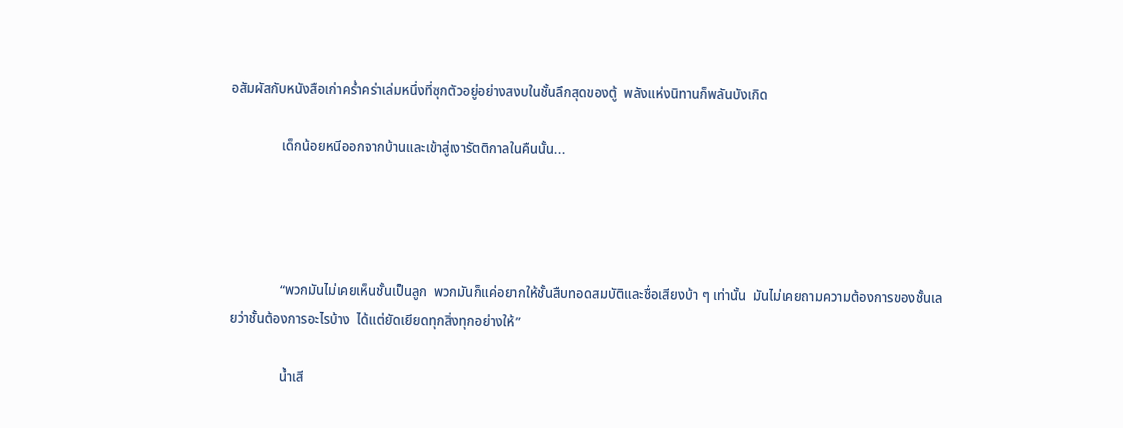อสัมผัสกับหนังสือเก่าคร่ำคร่าเล่มหนึ่งที่ซุกตัวอยู่อย่างสงบในชั้นลึกสุดของตู้  พลังแห่งนิทานก็พลันบังเกิด

               เด็กน้อยหนีออกจากบ้านและเข้าสู่เงารัตติกาลในคืนนั้น...




               “พวกมันไม่เคยเห็นชั้นเป็นลูก  พวกมันก็แค่อยากให้ชั้นสืบทอดสมบัติและชื่อเสียงบ้า ๆ เท่านั้น  มันไม่เคยถามความต้องการของชั้นเลยว่าชั้นต้องการอะไรบ้าง  ได้แต่ยัดเยียดทุกสิ่งทุกอย่างให้”

               น้ำเสี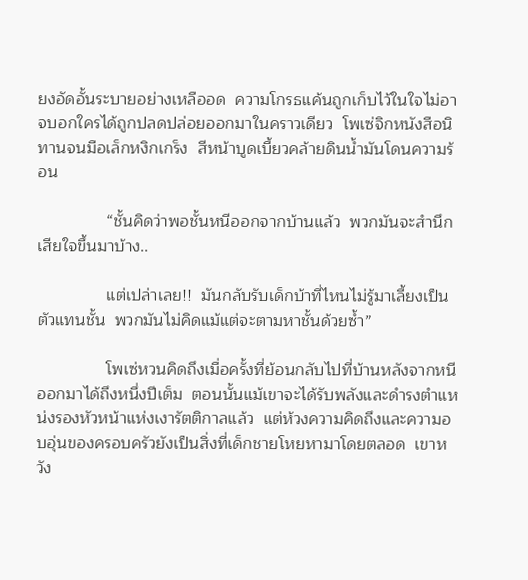ยงอัดอั้นระบายอย่างเหลืออด  ความโกรธแค้นถูกเก็บไว้ในใจไม่อาจบอกใครได้ถูกปลดปล่อยออกมาในคราวเดียว  โพเซ่จิกหนังสือนิทานจนมือเล็กหงิกเกร็ง  สีหน้าบูดเบี้ยวคล้ายดินน้ำมันโดนความร้อน

               “ชั้นคิดว่าพอชั้นหนีออกจากบ้านแล้ว  พวกมันจะสำนึกเสียใจขึ้นมาบ้าง..

               แต่เปล่าเลย!!  มันกลับรับเด็กบ้าที่ไหนไม่รู้มาเลี้ยงเป็นตัวแทนชั้น  พวกมันไม่คิดแม้แต่จะตามหาชั้นด้วยซ้ำ”

               โพเซ่หวนคิดถึงเมื่อครั้งที่ย้อนกลับไปที่บ้านหลังจากหนีออกมาได้ถึงหนึ่งปีเต็ม  ตอนนั้นแม้เขาจะได้รับพลังและดำรงตำแหน่งรองหัวหน้าแห่งเงารัตติกาลแล้ว  แต่ห้วงความคิดถึงและความอบอุ่นของครอบครัวยังเป็นสิ่งที่เด็กชายโหยหามาโดยตลอด  เขาหวัง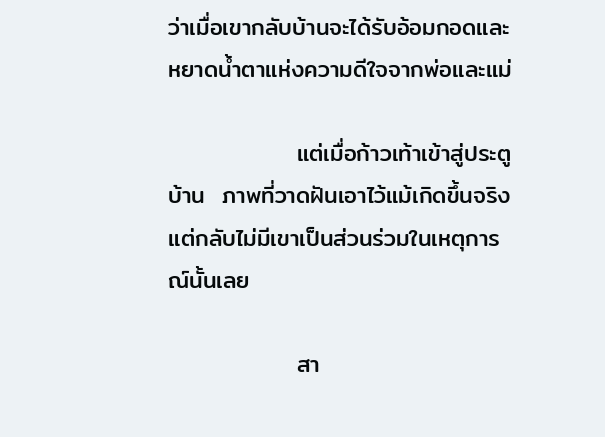ว่าเมื่อเขากลับบ้านจะได้รับอ้อมกอดและหยาดน้ำตาแห่งความดีใจจากพ่อและแม่

               แต่เมื่อก้าวเท้าเข้าสู่ประตูบ้าน  ภาพที่วาดฝันเอาไว้แม้เกิดขึ้นจริง  แต่กลับไม่มีเขาเป็นส่วนร่วมในเหตุการณ์นั้นเลย

               สา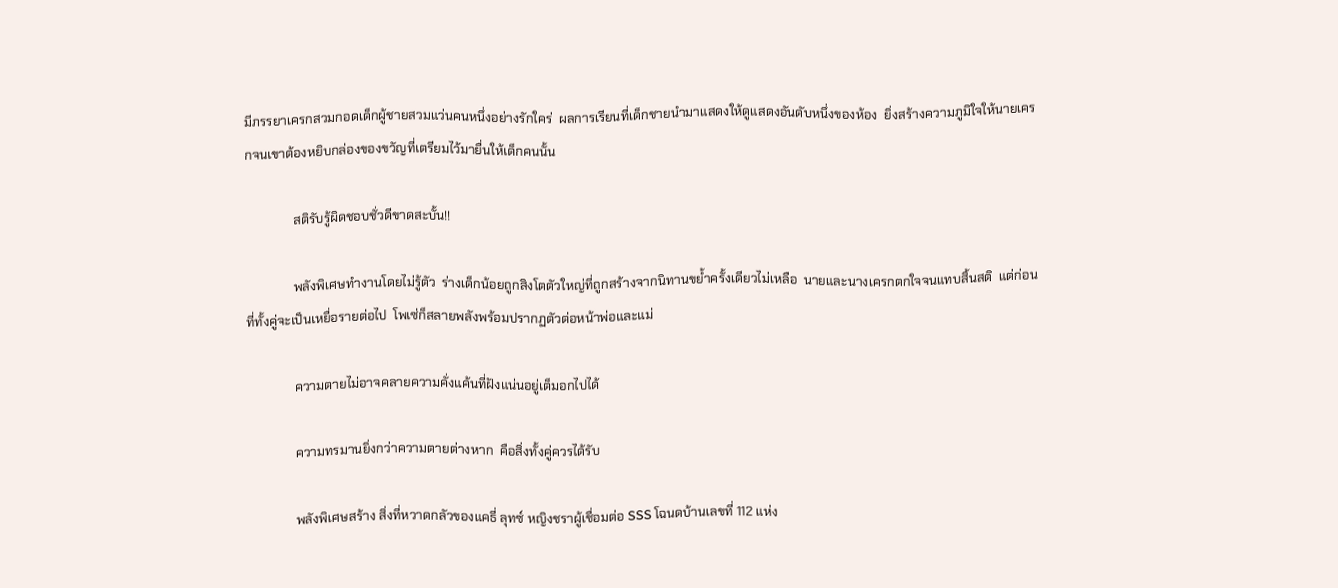มีภรรยาเครกสวมกอดเด็กผู้ชายสวมแว่นคนหนึ่งอย่างรักใคร่  ผลการเรียนที่เด็กชายนำมาแสดงให้ดูแสดงอันดับหนึ่งของห้อง  ยิ่งสร้างความภูมิใจให้นายเครกจนเขาต้องหยิบกล่องของขวัญที่เตรียมไว้มายื่นให้เด็กคนนั้น

               สติรับรู้ผิดชอบชั่วดีขาดสะบั้น!!

               พลังพิเศษทำงานโดยไม่รู้ตัว  ร่างเด็กน้อยถูกสิงโตตัวใหญ่ที่ถูกสร้างจากนิทานขย้ำครั้งเดียวไม่เหลือ  นายและนางเครกตกใจจนแทบสิ้นสติ  แต่ก่อนที่ทั้งคู่จะเป็นเหยื่อรายต่อไป  โพเซ่ก็สลายพลังพร้อมปรากฏตัวต่อหน้าพ่อและแม่

               ความตายไม่อาจคลายความคั่งแค้นที่ฝังแน่นอยู่เต็มอกไปได้

               ความทรมานยิ่งกว่าความตายต่างหาก  คือสิ่งทั้งคู่ควรได้รับ

               พลังพิเศษสร้าง สิ่งที่หวาดกลัวของแคธี่ ลุทซ์ หญิงชราผู้เชื่อมต่อ SSS โฉนดบ้านเลขที่ 112 แห่ง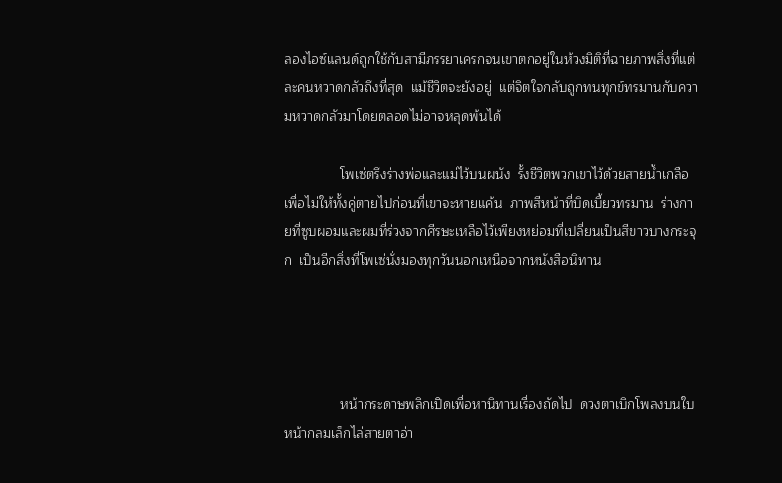ลองไอซ์แลนด์ถูกใช้กับสามีภรรยาเครกจนเขาตกอยู่ในห้วงมิติที่ฉายภาพสิ่งที่แต่ละคนหวาดกลัวถึงที่สุด  แม้ชีวิตจะยังอยู่  แต่จิตใจกลับถูกทนทุกข์ทรมานกับความหวาดกลัวมาโดยตลอดไม่อาจหลุดพ้นได้

               โพเซ่ตรึงร่างพ่อและแม่ไว้บนผนัง  รั้งชีวิตพวกเขาไว้ด้วยสายน้ำเกลือเพื่อไม่ให้ทั้งคู่ตายไปก่อนที่เขาจะหายแค้น  ภาพสีหน้าที่บิดเบี้ยวทรมาน  ร่างกายที่ซูบผอมและผมที่ร่วงจากศีรษะเหลือไว้เพียงหย่อมที่เปลี่ยนเป็นสีขาวบางกระจุก  เป็นอีกสิ่งที่โพเซ่นั่งมองทุกวันนอกเหนือจากหนังสือนิทาน




               หน้ากระดาษพลิกเปิดเพื่อหานิทานเรื่องถัดไป  ดวงตาเบิกโพลงบนใบหน้ากลมเล็กไล่สายตาอ่า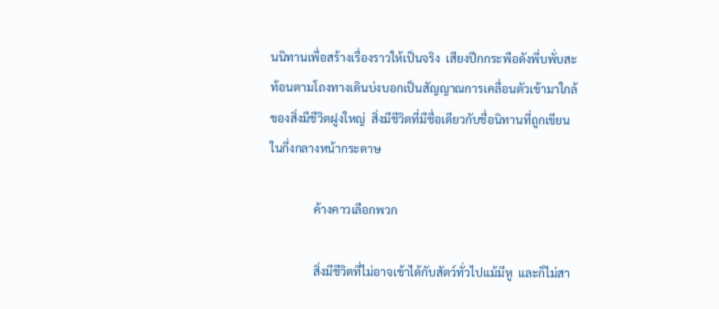นนิทานเพื่อสร้างเรื่องราวให้เป็นจริง  เสียงปีกกระพือดังพึ่บพั่บสะท้อนตามโถงทางเดินบ่งบอกเป็นสัญญาณการเคลื่อนตัวเข้ามาใกล้ของสิ่งมีชีวิตฝูงใหญ่  สิ่งมีชีวิตที่มีชื่อเดียวกับชื่อนิทานที่ถูกเขียนในกึ่งกลางหน้ากระดาษ

               ค้างคาวเลือกพวก

               สิ่งมีชีวิตที่ไม่อาจเข้าได้กับสัตว์ทั่วไปแม้มีหู  และก็ไม่สา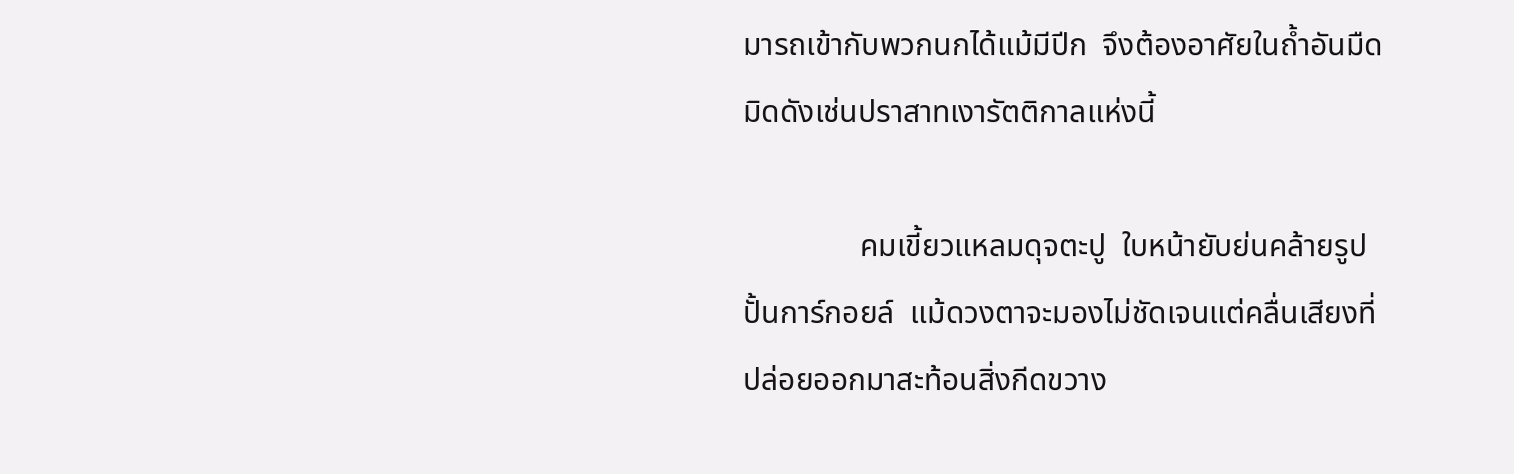มารถเข้ากับพวกนกได้แม้มีปีก  จึงต้องอาศัยในถ้ำอันมืดมิดดังเช่นปราสาทเงารัตติกาลแห่งนี้

               คมเขี้ยวแหลมดุจตะปู  ใบหน้ายับย่นคล้ายรูปปั้นการ์กอยล์  แม้ดวงตาจะมองไม่ชัดเจนแต่คลื่นเสียงที่ปล่อยออกมาสะท้อนสิ่งกีดขวาง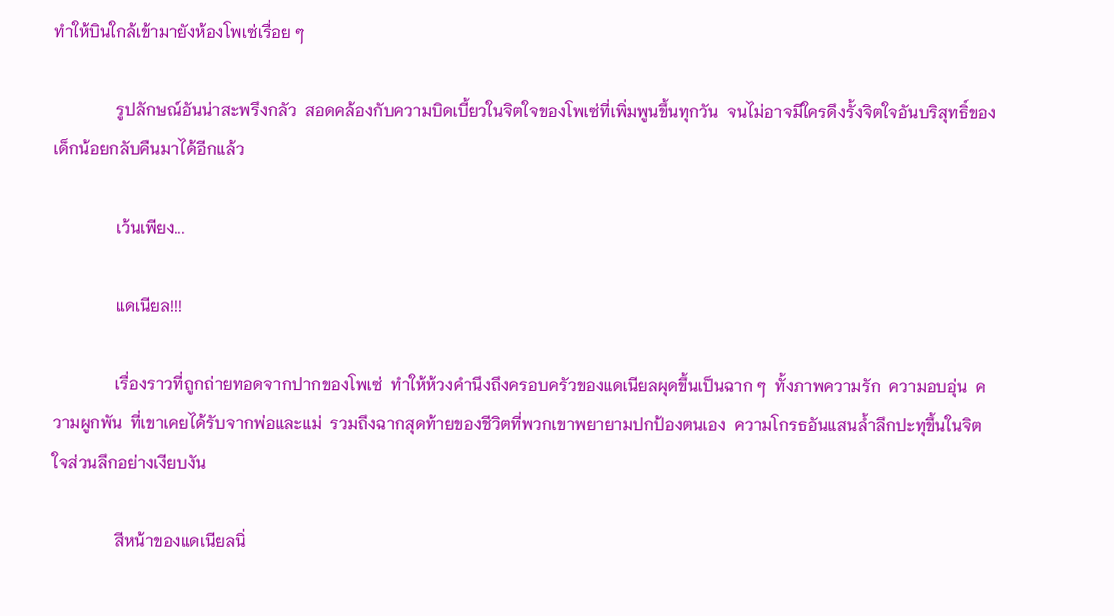ทำให้บินใกล้เข้ามายังห้องโพเซ่เรื่อย ๆ

               รูปลักษณ์อันน่าสะพรึงกลัว  สอดคล้องกับความบิดเบี้ยวในจิตใจของโพเซ่ที่เพิ่มพูนขึ้นทุกวัน  จนไม่อาจมีใครดึงรั้งจิตใจอันบริสุทธิ์ของเด็กน้อยกลับคืนมาได้อีกแล้ว

               เว้นเพียง...

               แดเนียล!!!

               เรื่องราวที่ถูกถ่ายทอดจากปากของโพเซ่  ทำให้ห้วงคำนึงถึงครอบครัวของแดเนียลผุดขึ้นเป็นฉาก ๆ  ทั้งภาพความรัก  ความอบอุ่น  ความผูกพัน  ที่เขาเคยได้รับจากพ่อและแม่  รวมถึงฉากสุดท้ายของชีวิตที่พวกเขาพยายามปกป้องตนเอง  ความโกรธอันแสนล้ำลึกปะทุขึ้นในจิตใจส่วนลึกอย่างเงียบงัน

               สีหน้าของแดเนียลนิ่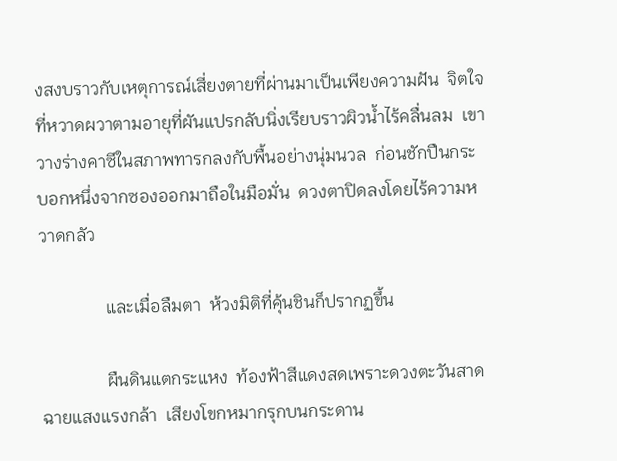งสงบราวกับเหตุการณ์เสี่ยงตายที่ผ่านมาเป็นเพียงความฝัน  จิตใจที่หวาดผวาตามอายุที่ผันแปรกลับนิ่งเรียบราวผิวน้ำไร้คลื่นลม  เขาวางร่างคาซีในสภาพทารกลงกับพื้นอย่างนุ่มนวล  ก่อนชักปืนกระบอกหนึ่งจากซองออกมาถือในมือมั่น  ดวงตาปิดลงโดยไร้ความหวาดกลัว

               และเมื่อลืมตา  ห้วงมิติที่คุ้นชินก็ปรากฏขึ้น

               ผืนดินแตกระแหง  ท้องฟ้าสีแดงสดเพราะดวงตะวันสาดฉายแสงแรงกล้า  เสียงโขกหมากรุกบนกระดาน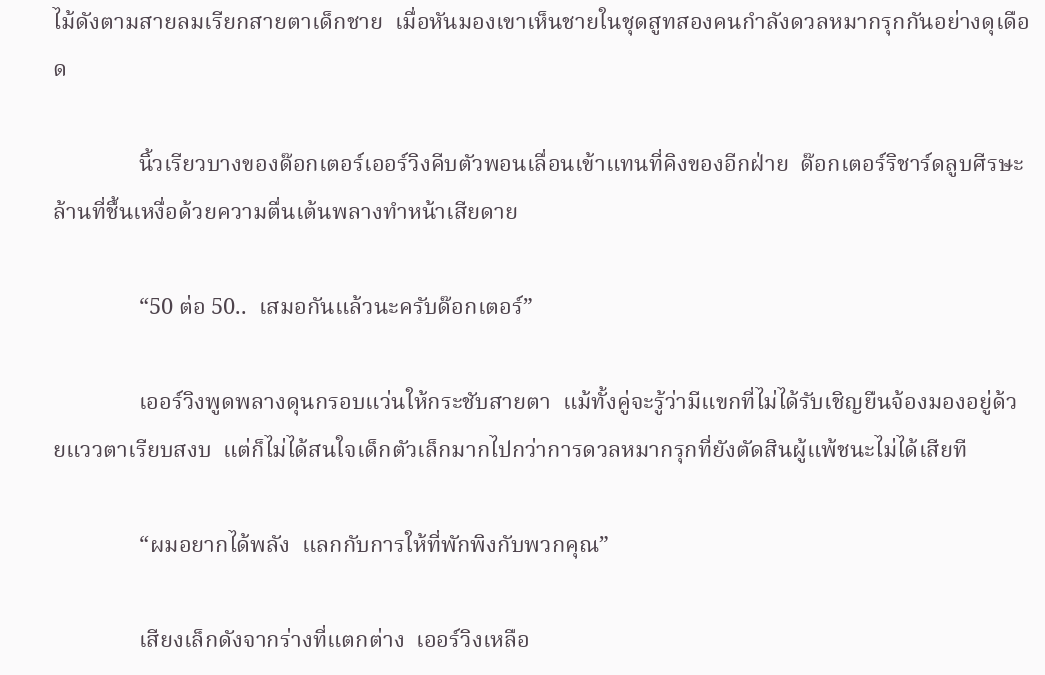ไม้ดังตามสายลมเรียกสายตาเด็กชาย  เมื่อหันมองเขาเห็นชายในชุดสูทสองคนกำลังดวลหมากรุกกันอย่างดุเดือด

               นิ้วเรียวบางของด๊อกเตอร์เออร์วิงคีบตัวพอนเลื่อนเข้าแทนที่คิงของอีกฝ่าย  ด๊อกเตอร์ริชาร์ดลูบศีรษะล้านที่ชื้นเหงื่อด้วยความตื่นเต้นพลางทำหน้าเสียดาย

               “50 ต่อ 50..  เสมอกันแล้วนะครับด๊อกเตอร์”

               เออร์วิงพูดพลางดุนกรอบแว่นให้กระชับสายตา  แม้ทั้งคู่จะรู้ว่ามีแขกที่ไม่ได้รับเชิญยืนจ้องมองอยู่ด้วยแววตาเรียบสงบ  แต่ก็ไม่ได้สนใจเด็กตัวเล็กมากไปกว่าการดวลหมากรุกที่ยังตัดสินผู้แพ้ชนะไม่ได้เสียที

               “ผมอยากได้พลัง  แลกกับการให้ที่พักพิงกับพวกคุณ”

               เสียงเล็กดังจากร่างที่แตกต่าง  เออร์วิงเหลือ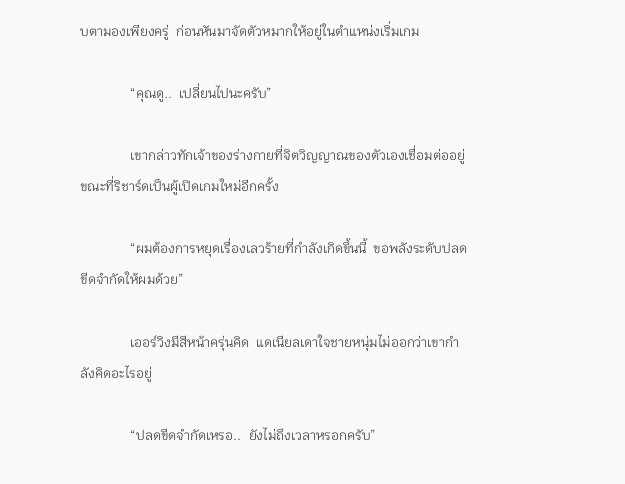บตามองเพียงครู่  ก่อนหันมาจัดตัวหมากให้อยู่ในตำแหน่งเริ่มเกม

               “คุณดู..  เปลี่ยนไปนะครับ”

               เขากล่าวทักเจ้าของร่างกายที่จิตวิญญาณของตัวเองเชื่อมต่ออยู่  ขณะที่ริชาร์ดเป็นผู้เปิดเกมใหม่อีกครั้ง

               “ผมต้องการหยุดเรื่องเลวร้ายที่กำลังเกิดขึ้นนี้  ขอพลังระดับปลดขีดจำกัดให้ผมด้วย”

               เออร์วิงมีสีหน้าครุ่นคิด  แดเนียลเดาใจชายหนุ่มไม่ออกว่าเขากำลังคิดอะไรอยู่

               “ปลดขีดจำกัดเหรอ..  ยังไม่ถึงเวลาหรอกครับ”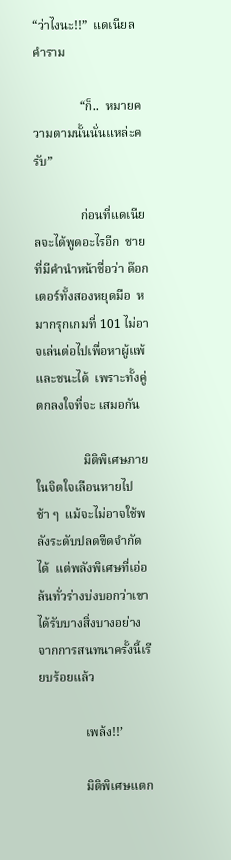“ว่าไงนะ!!”  แดเนียลคำราม

               “ก็..  หมายความตามนั้นนั่นแหล่ะครับ”

               ก่อนที่แดเนียลจะได้พูดอะไรอีก  ชายที่มีคำนำหน้าชื่อว่า ด๊อกเตอร์ทั้งสองหยุดมือ  หมากรุกเกมที่ 101 ไม่อาจเล่นต่อไปเพื่อหาผู้แพ้และชนะได้  เพราะทั้งคู่ตกลงใจที่จะ เสมอกัน

               มิติพิเศษภายในจิตใจเลือนหายไปช้า ๆ  แม้จะไม่อาจใช้พลังระดับปลดขีดจำกัดได้  แต่พลังพิเศษที่เอ่อล้นทั่วร่างบ่งบอกว่าเขาได้รับบางสิ่งบางอย่างจากการสนทนาครั้งนี้เรียบร้อยแล้ว

               เพล้ง!!’

               มิติพิเศษแตก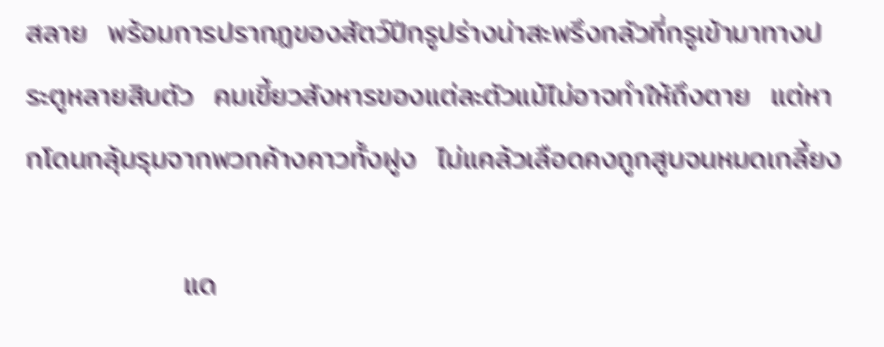สลาย  พร้อมการปรากฏของสัตว์ปีกรูปร่างน่าสะพรึงกลัวที่กรูเข้ามาทางประตูหลายสิบตัว  คมเขี้ยวสังหารของแต่ละตัวแม้ไม่อาจทำให้ถึงตาย  แต่หากโดนกลุ้มรุมจากพวกค้างคาวทั้งฝูง  ไม่แคล้วเลือดคงถูกสูบจนหมดเกลี้ยง

               แด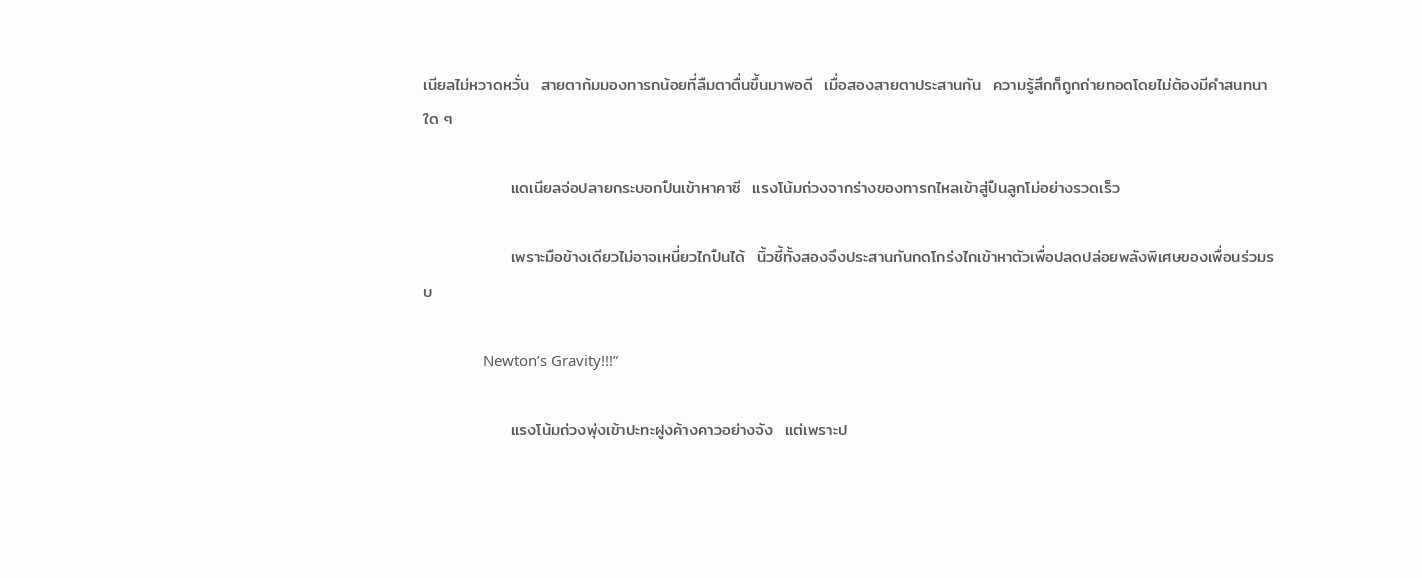เนียลไม่หวาดหวั่น  สายตาก้มมองทารกน้อยที่ลืมตาตื่นขึ้นมาพอดี  เมื่อสองสายตาประสานกัน  ความรู้สึกก็ถูกถ่ายทอดโดยไม่ต้องมีคำสนทนาใด ๆ

               แดเนียลจ่อปลายกระบอกปืนเข้าหาคาซี  แรงโน้มถ่วงจากร่างของทารกไหลเข้าสู่ปืนลูกโม่อย่างรวดเร็ว

               เพราะมือข้างเดียวไม่อาจเหนี่ยวไกปืนได้  นิ้วชี้ทั้งสองจึงประสานกันกดโกร่งไกเข้าหาตัวเพื่อปลดปล่อยพลังพิเศษของเพื่อนร่วมรบ

               Newton’s Gravity!!!”

               แรงโน้มถ่วงพุ่งเข้าปะทะฝูงค้างคาวอย่างจัง  แต่เพราะป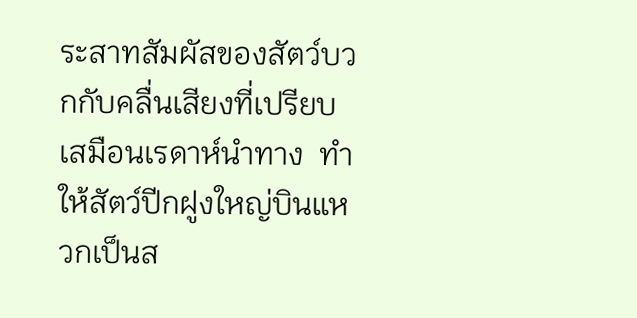ระสาทสัมผัสของสัตว์บวกกับคลื่นเสียงที่เปรียบเสมือนเรดาห์นำทาง  ทำให้สัตว์ปีกฝูงใหญ่บินแหวกเป็นส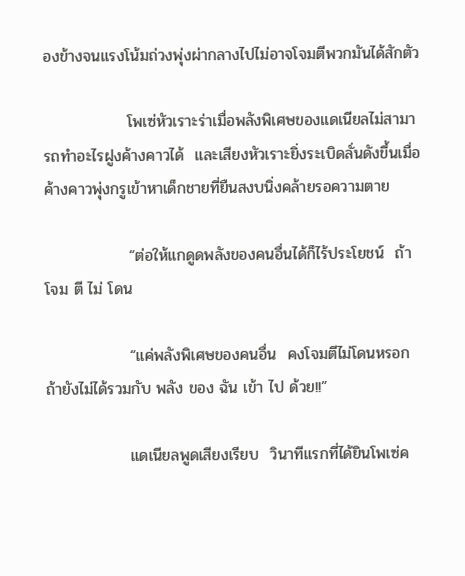องข้างจนแรงโน้มถ่วงพุ่งผ่ากลางไปไม่อาจโจมตีพวกมันได้สักตัว

               โพเซ่หัวเราะร่าเมื่อพลังพิเศษของแดเนียลไม่สามารถทำอะไรฝูงค้างคาวได้  และเสียงหัวเราะยิ่งระเบิดลั่นดังขึ้นเมื่อค้างคาวพุ่งกรูเข้าหาเด็กชายที่ยืนสงบนิ่งคล้ายรอความตาย

               “ต่อให้แกดูดพลังของคนอื่นได้ก็ไร้ประโยชน์  ถ้า โจม ตี ไม่ โดน

               “แค่พลังพิเศษของคนอื่น  คงโจมตีไม่โดนหรอก  ถ้ายังไม่ได้รวมกับ พลัง ของ ฉัน เข้า ไป ด้วย!!”

               แดเนียลพูดเสียงเรียบ  วินาทีแรกที่ได้ยินโพเซ่ค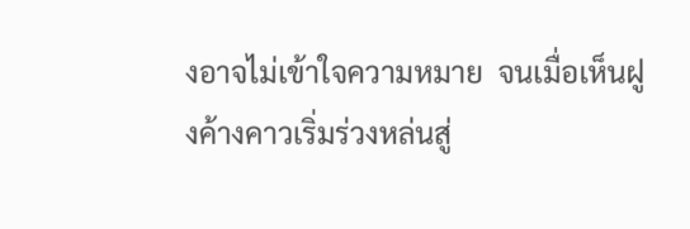งอาจไม่เข้าใจความหมาย  จนเมื่อเห็นฝูงค้างคาวเริ่มร่วงหล่นสู่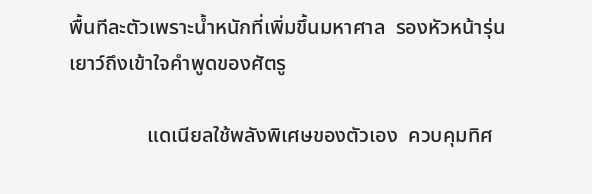พื้นทีละตัวเพราะน้ำหนักที่เพิ่มขึ้นมหาศาล  รองหัวหน้ารุ่นเยาว์ถึงเข้าใจคำพูดของศัตรู

               แดเนียลใช้พลังพิเศษของตัวเอง  ควบคุมทิศ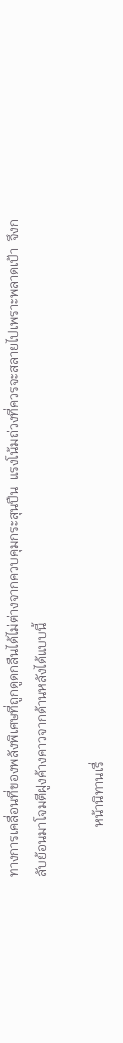ทางการเคลื่อนที่ของพลังพิเศษที่ถูกดูดกลืนได้ไม่ต่างจากควบคุมกระสุนปืน  แรงโน้มถ่วงที่ควรจะสลายไปเพราะพลาดเป้า  จึงกลับย้อนมาโจมตีฝูงค้างคาวจากด้านหลังได้แบบนี้

               หน้านิทานเรื่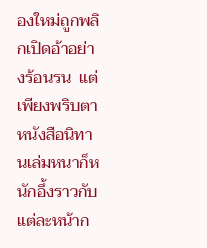องใหม่ถูกพลิกเปิดอ้าอย่างร้อนรน  แต่เพียงพริบตาหนังสือนิทานเล่มหนาก็หนักอึ้งราวกับแต่ละหน้าก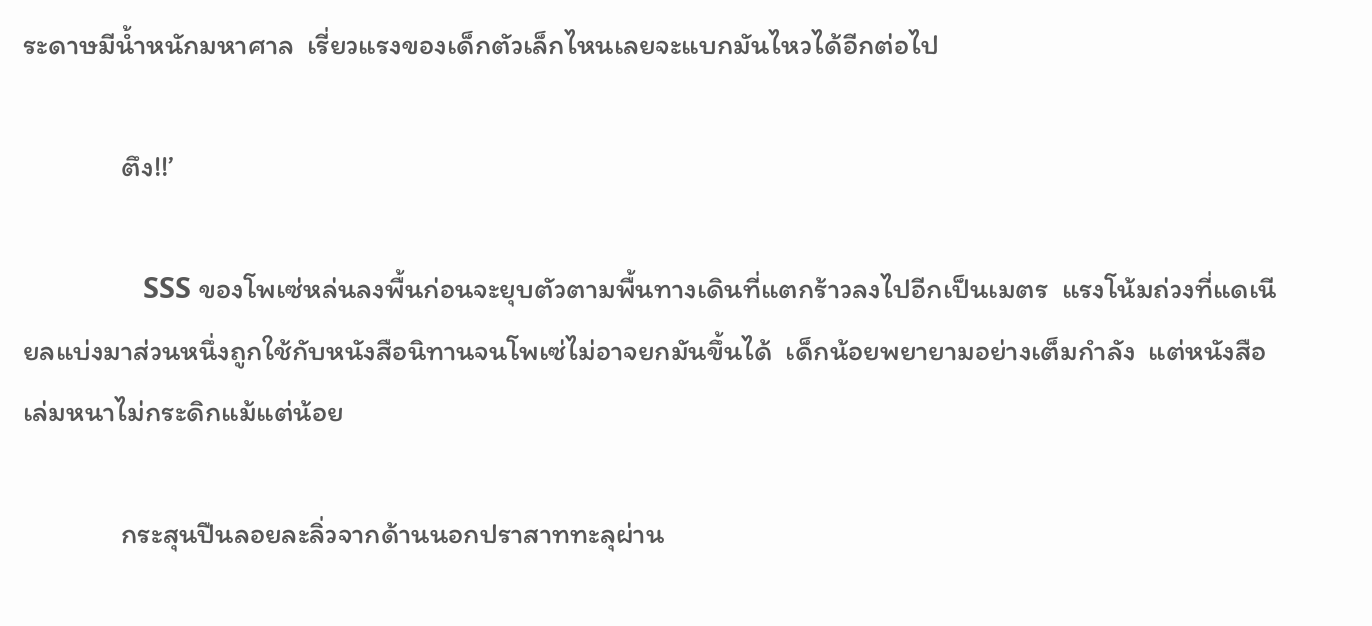ระดาษมีน้ำหนักมหาศาล  เรี่ยวแรงของเด็กตัวเล็กไหนเลยจะแบกมันไหวได้อีกต่อไป

               ตึง!!’

               SSS ของโพเซ่หล่นลงพื้นก่อนจะยุบตัวตามพื้นทางเดินที่แตกร้าวลงไปอีกเป็นเมตร  แรงโน้มถ่วงที่แดเนียลแบ่งมาส่วนหนึ่งถูกใช้กับหนังสือนิทานจนโพเซ่ไม่อาจยกมันขึ้นได้  เด็กน้อยพยายามอย่างเต็มกำลัง  แต่หนังสือเล่มหนาไม่กระดิกแม้แต่น้อย

               กระสุนปืนลอยละลิ่วจากด้านนอกปราสาททะลุผ่าน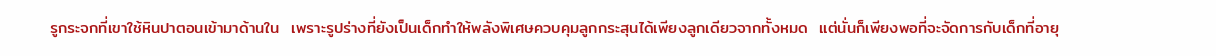รูกระจกที่เขาใช้หินปาตอนเข้ามาด้านใน  เพราะรูปร่างที่ยังเป็นเด็กทำให้พลังพิเศษควบคุมลูกกระสุนได้เพียงลูกเดียวจากทั้งหมด  แต่นั่นก็เพียงพอที่จะจัดการกับเด็กที่อายุ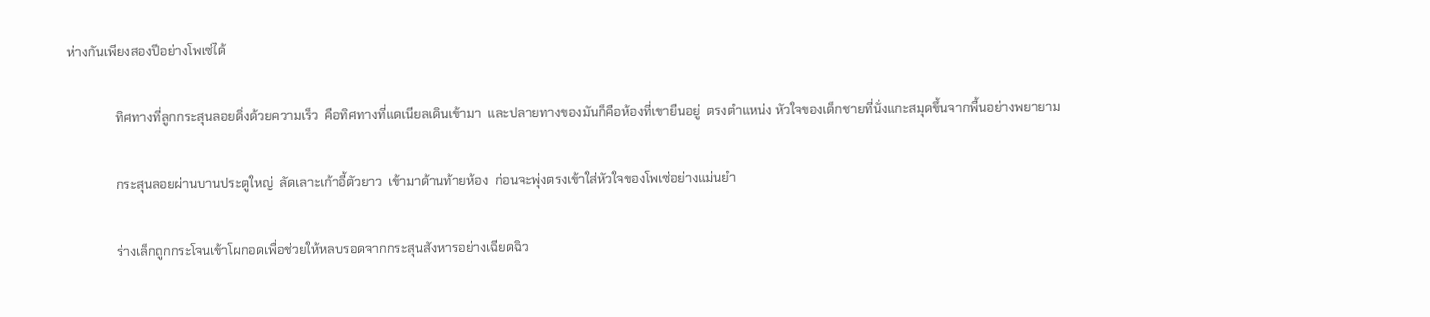ห่างกันเพียงสองปีอย่างโพเซ่ได้

               ทิศทางที่ลูกกระสุนลอยดิ่งด้วยความเร็ว  คือทิศทางที่แดเนียลเดินเข้ามา  และปลายทางของมันก็คือห้องที่เขายืนอยู่  ตรงตำแหน่ง หัวใจของเด็กชายที่นั่งแกะสมุดขึ้นจากพื้นอย่างพยายาม

               กระสุนลอยผ่านบานประตูใหญ่  ลัดเลาะเก้าอี้ตัวยาว  เข้ามาด้านท้ายห้อง  ก่อนจะพุ่งตรงเข้าใส่หัวใจของโพเซ่อย่างแม่นยำ

               ร่างเล็กถูกกระโจนเข้าโผกอดเพื่อช่วยให้หลบรอดจากกระสุนสังหารอย่างเฉียดฉิว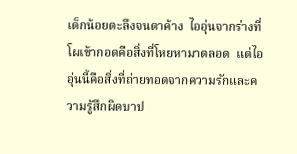เด็กน้อยตะลึงจนตาค้าง  ไออุ่นจากร่างที่โผเข้ากอดคือสิ่งที่โหยหามาตลอด  แต่ไออุ่นนี้คือสิ่งที่ถ่ายทอดจากความรักและความรู้สึกผิดบาป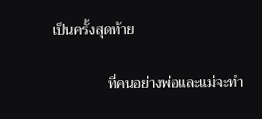เป็นครั้งสุดท้าย

               ที่คนอย่างพ่อและแม่จะทำ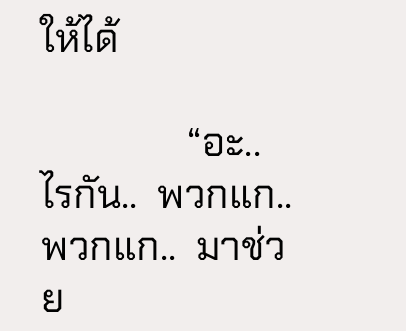ให้ได้

               “อะ..  ไรกัน..  พวกแก..  พวกแก..  มาช่วย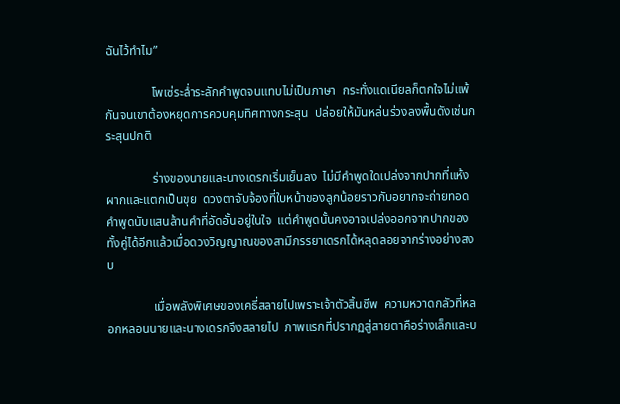ฉันไว้ทำไม”

               โพเซ่ระล่ำระลักคำพูดจนแทบไม่เป็นภาษา  กระทั่งแดเนียลก็ตกใจไม่แพ้กันจนเขาต้องหยุดการควบคุมทิศทางกระสุน  ปล่อยให้มันหล่นร่วงลงพื้นดังเช่นกระสุนปกติ

               ร่างของนายและนางเดรกเริ่มเย็นลง  ไม่มีคำพูดใดเปล่งจากปากที่แห้งผากและแตกเป็นขุย  ดวงตาจับจ้องที่ใบหน้าของลูกน้อยราวกับอยากจะถ่ายทอดคำพูดนับแสนล้านคำที่อัดอั้นอยู่ในใจ  แต่คำพูดนั้นคงอาจเปล่งออกจากปากของทั้งคู่ได้อีกแล้วเมื่อดวงวิญญาณของสามีภรรยาเดรกได้หลุดลอยจากร่างอย่างสงบ

               เมื่อพลังพิเศษของเคธี่สลายไปเพราะเจ้าตัวสิ้นชีพ  ความหวาดกลัวที่หลอกหลอนนายและนางเดรกจึงสลายไป  ภาพแรกที่ปรากฏสู่สายตาคือร่างเล็กและบ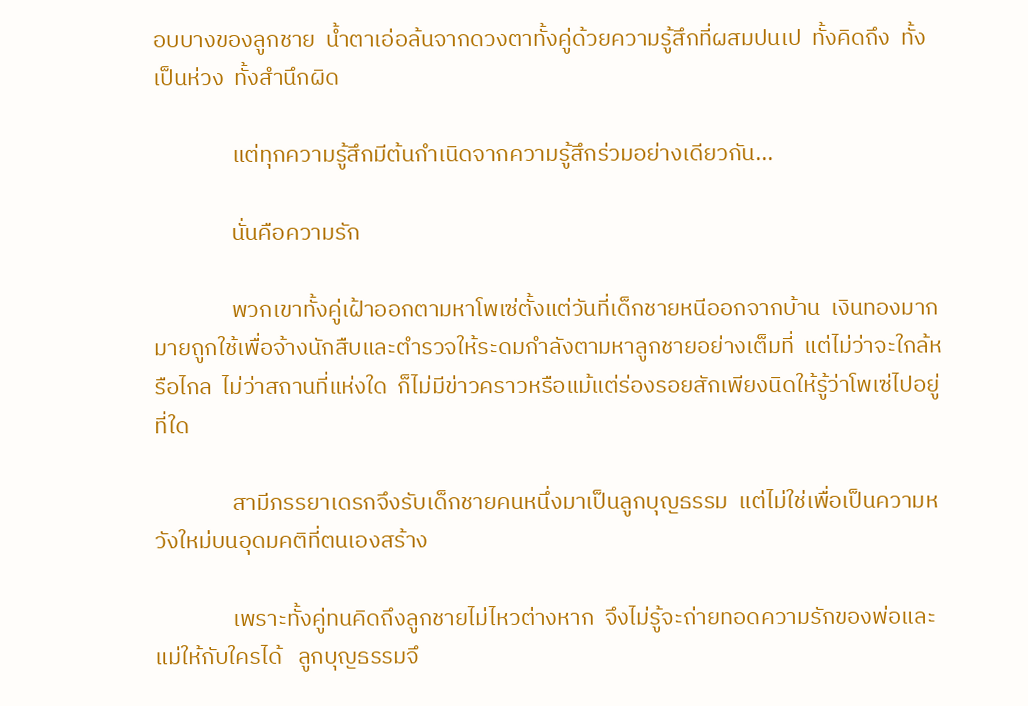อบบางของลูกชาย  น้ำตาเอ่อล้นจากดวงตาทั้งคู่ด้วยความรู้สึกที่ผสมปนเป  ทั้งคิดถึง  ทั้งเป็นห่วง  ทั้งสำนึกผิด

               แต่ทุกความรู้สึกมีต้นกำเนิดจากความรู้สึกร่วมอย่างเดียวกัน...

               นั่นคือความรัก

               พวกเขาทั้งคู่เฝ้าออกตามหาโพเซ่ตั้งแต่วันที่เด็กชายหนีออกจากบ้าน  เงินทองมากมายถูกใช้เพื่อจ้างนักสืบและตำรวจให้ระดมกำลังตามหาลูกชายอย่างเต็มที่  แต่ไม่ว่าจะใกล้หรือไกล  ไม่ว่าสถานที่แห่งใด  ก็ไม่มีข่าวคราวหรือแม้แต่ร่องรอยสักเพียงนิดให้รู้ว่าโพเซ่ไปอยู่ที่ใด

               สามีภรรยาเดรกจึงรับเด็กชายคนหนึ่งมาเป็นลูกบุญธรรม  แต่ไม่ใช่เพื่อเป็นความหวังใหม่บนอุดมคติที่ตนเองสร้าง

               เพราะทั้งคู่ทนคิดถึงลูกชายไม่ไหวต่างหาก  จึงไม่รู้จะถ่ายทอดความรักของพ่อและแม่ให้กับใครได้   ลูกบุญธรรมจึ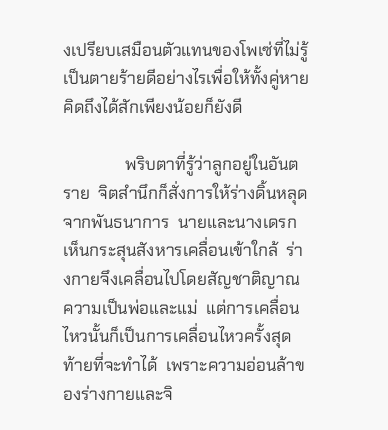งเปรียบเสมือนตัวแทนของโพเซ่ที่ไม่รู้เป็นตายร้ายดีอย่างไรเพื่อให้ทั้งคู่หายคิดถึงได้สักเพียงน้อยก็ยังดี

               พริบตาที่รู้ว่าลูกอยู่ในอันตราย  จิตสำนึกก็สั่งการให้ร่างดิ้นหลุดจากพันธนาการ  นายและนางเดรกเห็นกระสุนสังหารเคลื่อนเข้าใกล้  ร่างกายจึงเคลื่อนไปโดยสัญชาติญาณความเป็นพ่อและแม่  แต่การเคลื่อนไหวนั้นก็เป็นการเคลื่อนไหวครั้งสุดท้ายที่จะทำได้  เพราะความอ่อนล้าของร่างกายและจิ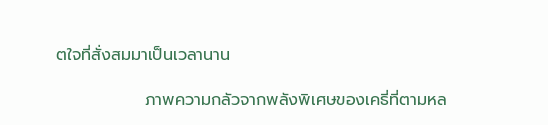ตใจที่สั่งสมมาเป็นเวลานาน

               ภาพความกลัวจากพลังพิเศษของเคธี่ที่ตามหล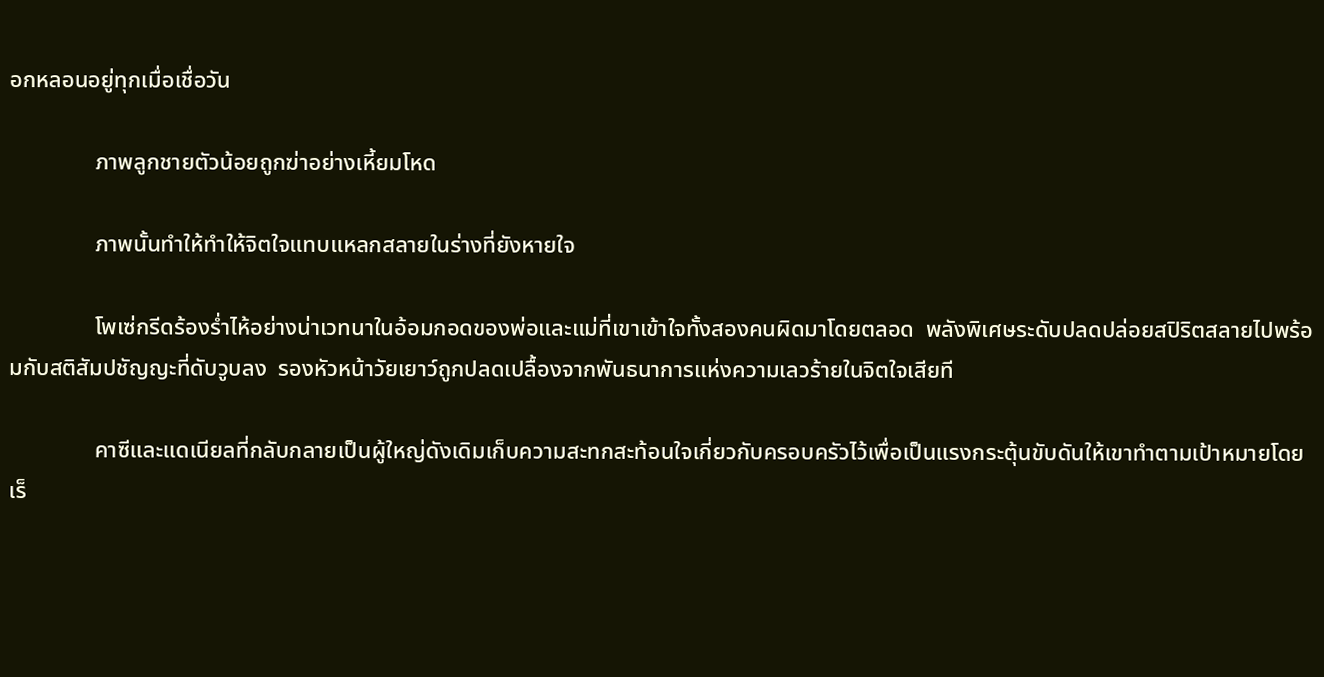อกหลอนอยู่ทุกเมื่อเชื่อวัน

               ภาพลูกชายตัวน้อยถูกฆ่าอย่างเหี้ยมโหด

               ภาพนั้นทำให้ทำให้จิตใจแทบแหลกสลายในร่างที่ยังหายใจ

               โพเซ่กรีดร้องร่ำไห้อย่างน่าเวทนาในอ้อมกอดของพ่อและแม่ที่เขาเข้าใจทั้งสองคนผิดมาโดยตลอด  พลังพิเศษระดับปลดปล่อยสปิริตสลายไปพร้อมกับสติสัมปชัญญะที่ดับวูบลง  รองหัวหน้าวัยเยาว์ถูกปลดเปลื้องจากพันธนาการแห่งความเลวร้ายในจิตใจเสียที

               คาซีและแดเนียลที่กลับกลายเป็นผู้ใหญ่ดังเดิมเก็บความสะทกสะท้อนใจเกี่ยวกับครอบครัวไว้เพื่อเป็นแรงกระตุ้นขับดันให้เขาทำตามเป้าหมายโดยเร็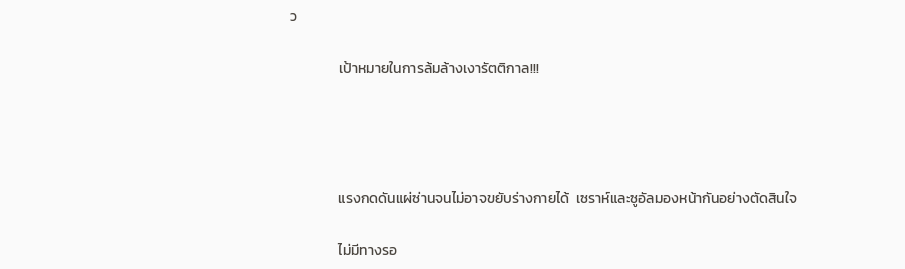ว

               เป้าหมายในการล้มล้างเงารัตติกาล!!!




               แรงกดดันแผ่ซ่านจนไม่อาจขยับร่างกายได้  เซราห์และซูอัลมองหน้ากันอย่างตัดสินใจ

               ไม่มีทางรอ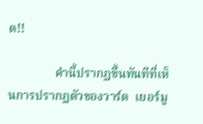ด!!

               คำนี้ปรากฏขึ้นทันทีที่เห็นการปรากฏตัวของวาร์ด  เยอร์มู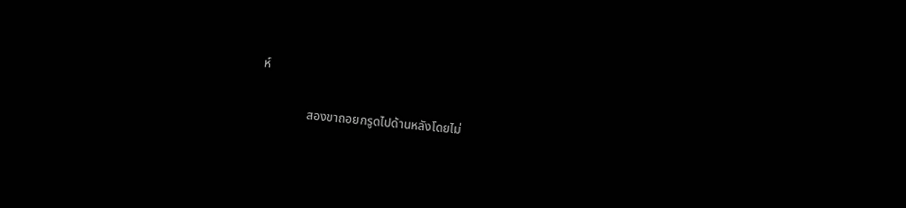ห์

               สองขาถอยกรูดไปด้านหลังโดยไม่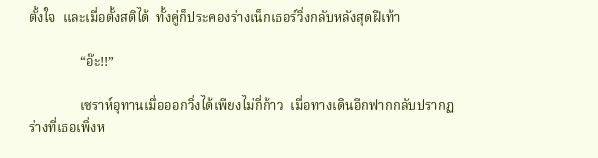ตั้งใจ  และเมื่อตั้งสติได้  ทั้งคู่ก็ประคองร่างเน็กเธอร์วิ่งกลับหลังสุดฝีเท้า

               “อ๊ะ!!”

               เซราห์อุทานเมื่อออกวิ่งได้เพียงไม่กี่ก้าว  เมื่อทางเดินอีกฟากกลับปรากฏร่างที่เธอเพิ่งห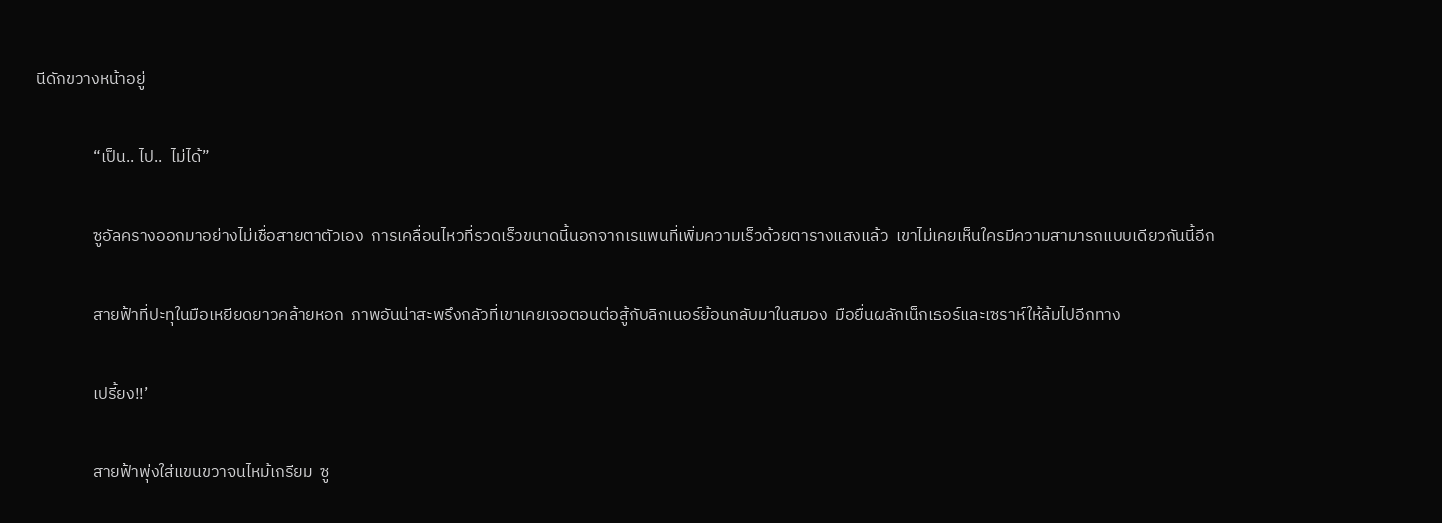นีดักขวางหน้าอยู่

               “เป็น.. ไป..  ไม่ได้”

               ซูอัลครางออกมาอย่างไม่เชื่อสายตาตัวเอง  การเคลื่อนไหวที่รวดเร็วขนาดนี้นอกจากเรแพนที่เพิ่มความเร็วด้วยตารางแสงแล้ว  เขาไม่เคยเห็นใครมีความสามารถแบบเดียวกันนี้อีก

               สายฟ้าที่ปะทุในมือเหยียดยาวคล้ายหอก  ภาพอันน่าสะพรึงกลัวที่เขาเคยเจอตอนต่อสู้กับลิกเนอร์ย้อนกลับมาในสมอง  มือยื่นผลักเน็กเธอร์และเซราห์ให้ล้มไปอีกทาง

               เปรี้ยง!!’

               สายฟ้าพุ่งใส่แขนขวาจนไหม้เกรียม  ซู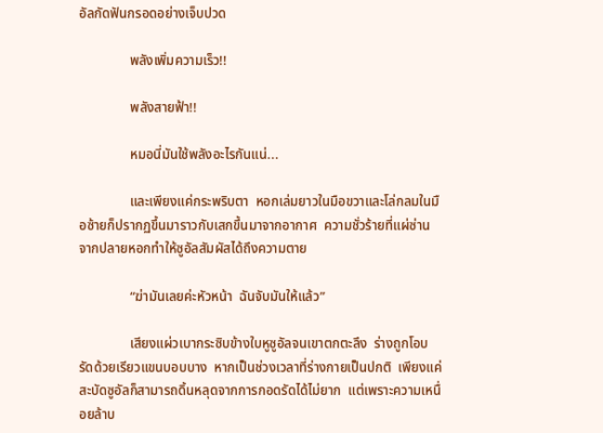อัลกัดฟันกรอดอย่างเจ็บปวด

               พลังเพิ่มความเร็ว!!

               พลังสายฟ้า!!

               หมอนี่มันใช้พลังอะไรกันแน่...

               และเพียงแค่กระพริบตา  หอกเล่มยาวในมือขวาและโล่กลมในมือซ้ายก็ปรากฏขึ้นมาราวกับเสกขึ้นมาจากอากาศ  ความชั่วร้ายที่แผ่ซ่านจากปลายหอกทำให้ซูอัลสัมผัสได้ถึงความตาย

               “ฆ่ามันเลยค่ะหัวหน้า  ฉันจับมันให้แล้ว”

               เสียงแผ่วเบากระซิบข้างใบหูซูอัลจนเขาตกตะลึง  ร่างถูกโอบรัดด้วยเรียวแขนบอบบาง  หากเป็นช่วงเวลาที่ร่างกายเป็นปกติ  เพียงแค่สะบัดซูอัลก็สามารถดิ้นหลุดจากการกอดรัดได้ไม่ยาก  แต่เพราะความเหนื่อยล้าบ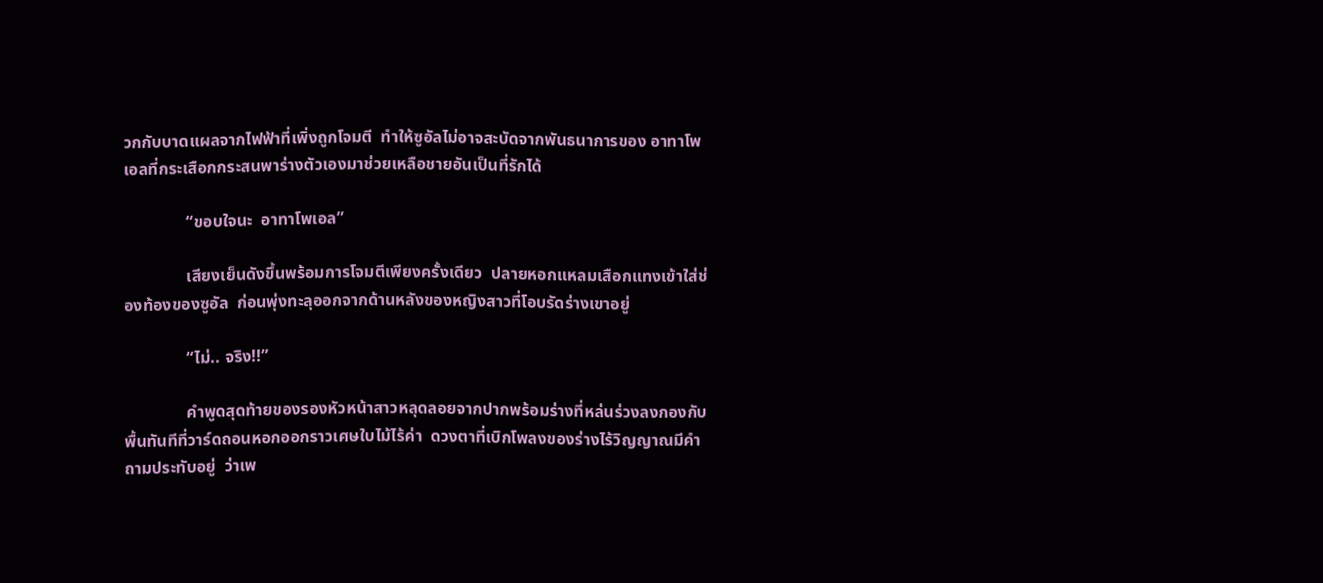วกกับบาดแผลจากไฟฟ้าที่เพิ่งถูกโจมตี  ทำให้ซูอัลไม่อาจสะบัดจากพันธนาการของ อาทาโพเอลที่กระเสือกกระสนพาร่างตัวเองมาช่วยเหลือชายอันเป็นที่รักได้

               “ขอบใจนะ  อาทาโพเอล”

               เสียงเย็นดังขึ้นพร้อมการโจมตีเพียงครั้งเดียว  ปลายหอกแหลมเสือกแทงเข้าใส่ช่องท้องของซูอัล  ก่อนพุ่งทะลุออกจากด้านหลังของหญิงสาวที่โอบรัดร่างเขาอยู่

               “ไม่.. จริง!!”

               คำพูดสุดท้ายของรองหัวหน้าสาวหลุดลอยจากปากพร้อมร่างที่หล่นร่วงลงกองกับพื้นทันทีที่วาร์ดถอนหอกออกราวเศษใบไม้ไร้ค่า  ดวงตาที่เบิกโพลงของร่างไร้วิญญาณมีคำถามประทับอยู่  ว่าเพ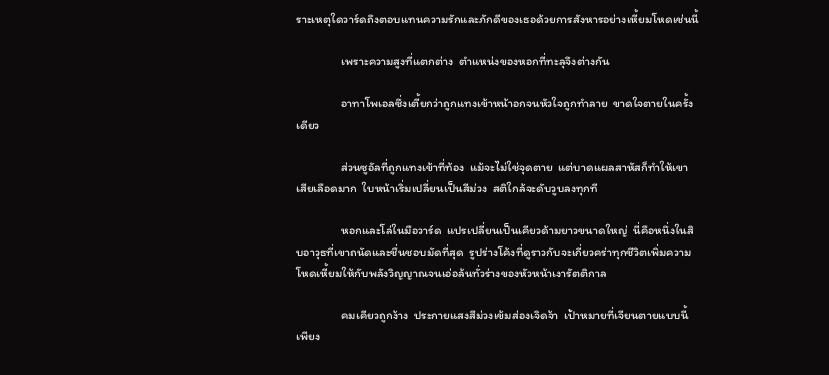ราะเหตุใดวาร์ดถึงตอบแทนความรักและภักดีของเธอด้วยการสังหารอย่างเหี้ยมโหดเช่นนี้

               เพราะความสูงที่แตกต่าง  ตำแหน่งของหอกที่ทะลุจึงต่างกัน

               อาทาโพเอลซึ่งเตี้ยกว่าถูกแทงเข้าหน้าอกจนหัวใจถูกทำลาย  ขาดใจตายในครั้งเดียว

               ส่วนซูอัลที่ถูกแทงเข้าที่ท้อง  แม้จะไม่ใช่จุดตาย  แต่บาดแผลสาหัสก็ทำให้เขาเสียเลือดมาก  ใบหน้าเริ่มเปลี่ยนเป็นสีม่วง  สติใกล้จะดับวูบลงทุกที

               หอกและโล่ในมือวาร์ด  แปรเปลี่ยนเป็นเคียวด้ามยาวขนาดใหญ่  นี่คือหนึ่งในสิบอาวุธที่เขาถนัดและชื่นชอบมัดที่สุด  รูปร่างโค้งที่ดูราวกับจะเกี่ยวคร่าทุกชีวิตเพิ่มความโหดเหี้ยมให้กับพลังวิญญาณจนเอ่อล้นทั่วร่างของหัวหน้าเงารัตติกาล

               คมเคียวถูกง้าง  ประกายแสงสีม่วงเข้มส่องเจิดจ้า  เป้าหมายที่เจียนตายแบบนี้เพียง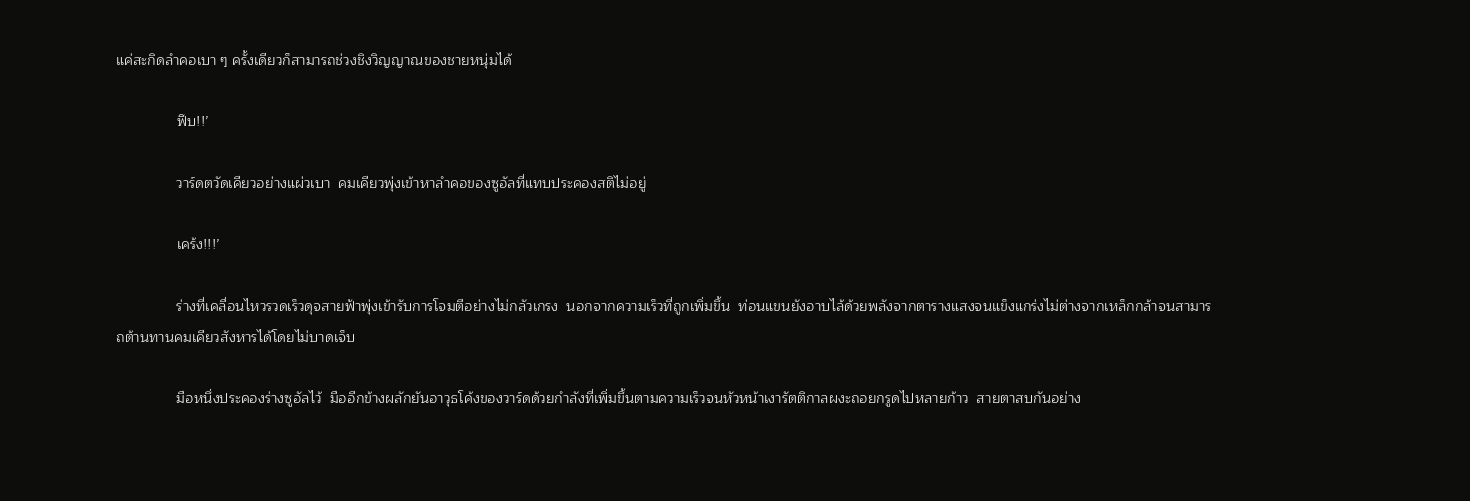แค่สะกิดลำคอเบา ๆ ครั้งเดียวก็สามารถช่วงชิงวิญญาณของชายหนุ่มได้

               ฟึบ!!’

               วาร์ดตวัดเคียวอย่างแผ่วเบา  คมเคียวพุ่งเข้าหาลำคอของซูอัลที่แทบประคองสติไม่อยู่

               เคร้ง!!!’

               ร่างที่เคลื่อนไหวรวดเร็วดุจสายฟ้าพุ่งเข้ารับการโจมตีอย่างไม่กลัวเกรง  นอกจากความเร็วที่ถูกเพิ่มขึ้น  ท่อนแขนยังอาบไล้ด้วยพลังจากตารางแสงจนแข็งแกร่งไม่ต่างจากเหล็กกล้าจนสามารถต้านทานคมเคียวสังหารได้โดยไม่บาดเจ็บ

               มือหนึ่งประคองร่างซูอัลไว้  มืออีกข้างผลักยันอาวุธโค้งของวาร์ดด้วยกำลังที่เพิ่มขึ้นตามความเร็วจนหัวหน้าเงารัตติกาลผงะถอยกรูดไปหลายก้าว  สายตาสบกันอย่าง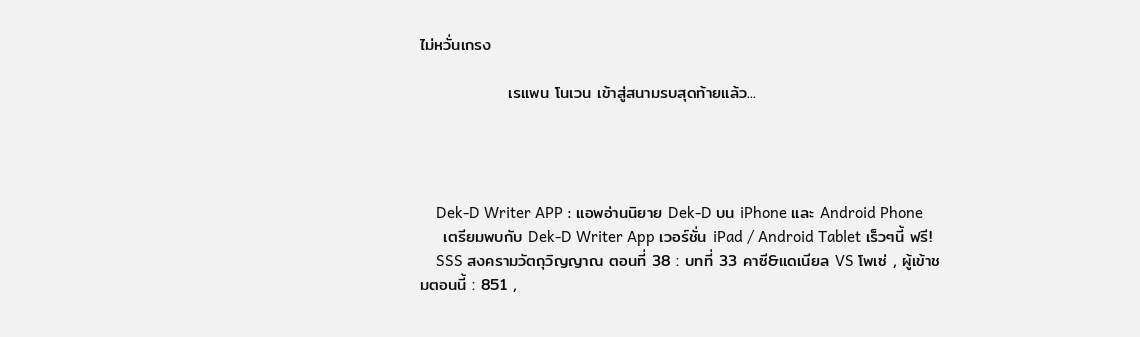ไม่หวั่นเกรง

               เรแพน โนเวน เข้าสู่สนามรบสุดท้ายแล้ว...




    Dek-D Writer APP : แอพอ่านนิยาย Dek-D บน iPhone และ Android Phone
    เตรียมพบกับ Dek-D Writer App เวอร์ชั่น iPad / Android Tablet เร็วๆนี้ ฟรี!
    SSS สงครามวัตถุวิญญาณ ตอนที่ 38 : บทที่ 33 คาซี&แดเนียล VS โพเซ่ , ผู้เข้าชมตอนนี้ : 851 ,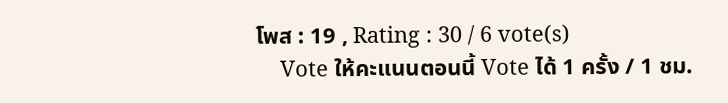โพส : 19 , Rating : 30 / 6 vote(s)
    Vote ให้คะแนนตอนนี้ Vote ได้ 1 ครั้ง / 1 ชม.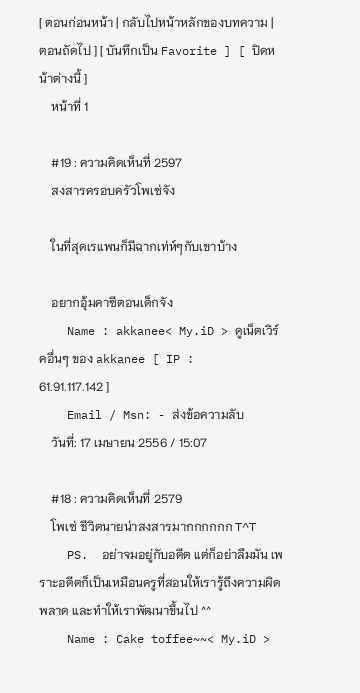[ ตอนก่อนหน้า | กลับไปหน้าหลักของบทความ | ตอนถัดไป ] [ บันทึกเป็น Favorite ] [ ปิดหน้าต่างนี้ ]
    หน้าที่ 1

    #19 : ความคิดเห็นที่ 2597
    สงสารครอบครัวโพเซ่จัง

    ในที่สุดเรแพนก็มีฉากเท่ห์ๆกับเขาบ้าง

    อยากอุ้มคาซีตอนเด็กจัง
    Name : akkanee< My.iD > ดูเน็ตเวิร์คอื่นๆ ของ akkanee [ IP : 61.91.117.142 ]
    Email / Msn: - ส่งข้อความลับ
    วันที่: 17 เมษายน 2556 / 15:07

    #18 : ความคิดเห็นที่ 2579
    โพเซ่ ชีวิตนายน่าสงสารมากกกกกก T^T
    PS.  อย่าจมอยู่กับอดีต แต่ก็อย่าลืมมัน เพราะอดีตก็เป็นเหมือนครูที่สอนให้เรารู้ถึงความผิดพลาด และทำให้เราพัฒนาขึ้นไป ^^
    Name : Cake toffee~~< My.iD >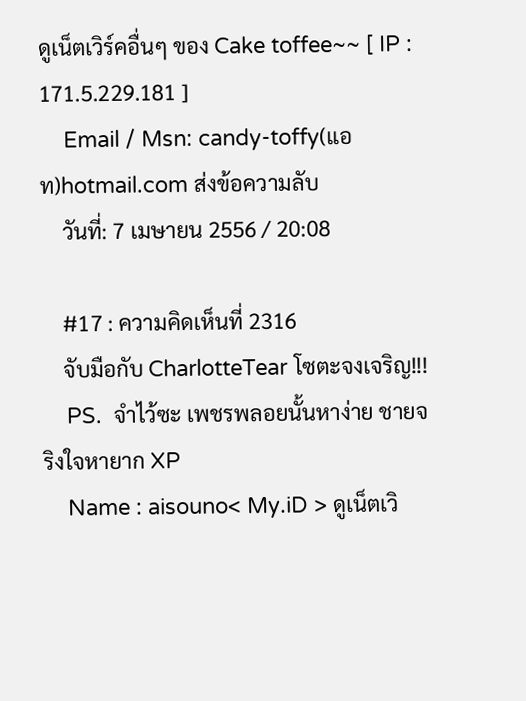ดูเน็ตเวิร์คอื่นๆ ของ Cake toffee~~ [ IP : 171.5.229.181 ]
    Email / Msn: candy-toffy(แอท)hotmail.com ส่งข้อความลับ
    วันที่: 7 เมษายน 2556 / 20:08

    #17 : ความคิดเห็นที่ 2316
    จับมือกับ CharlotteTear โซตะจงเจริญ!!!
    PS.  จำไว้ซะ เพชรพลอยนั้นหาง่าย ชายจริงใจหายาก XP
    Name : aisouno< My.iD > ดูเน็ตเวิ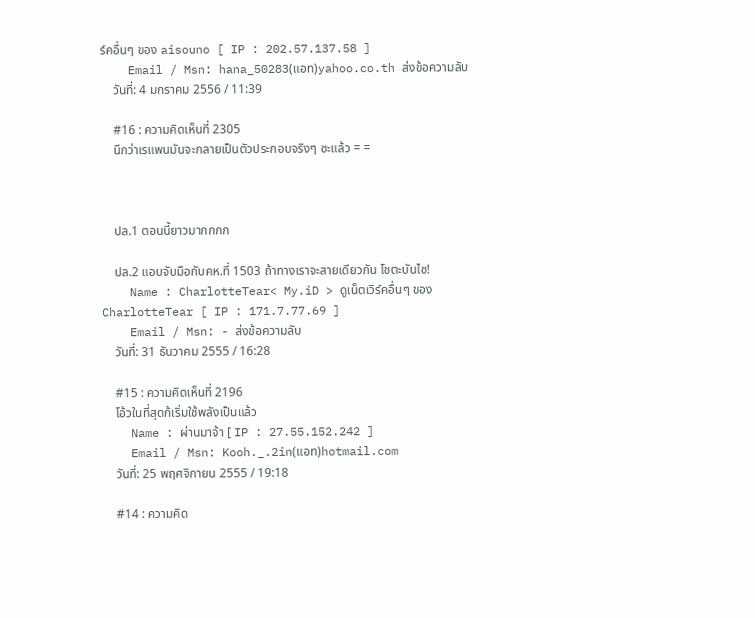ร์คอื่นๆ ของ aisouno [ IP : 202.57.137.58 ]
    Email / Msn: hana_50283(แอท)yahoo.co.th ส่งข้อความลับ
    วันที่: 4 มกราคม 2556 / 11:39

    #16 : ความคิดเห็นที่ 2305
    นึกว่าเรแพนมันจะกลายเป็นตัวประกอบจริงๆ ซะแล้ว = =



    ปล.1 ตอนนี้ยาวมากกกก

    ปล.2 แอบจับมือกับคห.ที่ 1503 ถ้าทางเราจะสายเดียวกัน โชตะบันไซ!
    Name : CharlotteTear< My.iD > ดูเน็ตเวิร์คอื่นๆ ของ CharlotteTear [ IP : 171.7.77.69 ]
    Email / Msn: - ส่งข้อความลับ
    วันที่: 31 ธันวาคม 2555 / 16:28

    #15 : ความคิดเห็นที่ 2196
    โอ้วในที่สุดก้เริ่มใช้พลังเป็นแล้ว
    Name : ผ่านมาจ้า [ IP : 27.55.152.242 ]
    Email / Msn: Kooh._.2in(แอท)hotmail.com
    วันที่: 25 พฤศจิกายน 2555 / 19:18

    #14 : ความคิด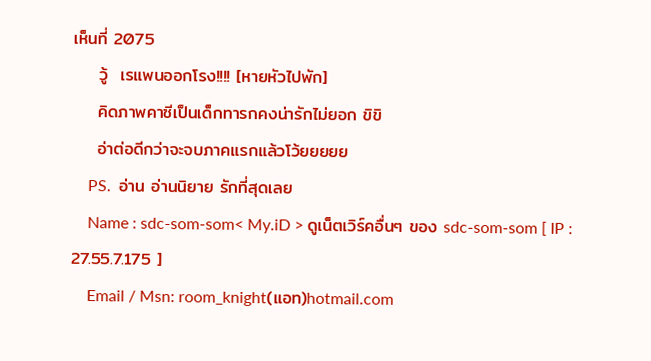เห็นที่ 2075
    วู้  เรแพนออกโรง!!!! [หายหัวไปพัก]
    คิดภาพคาซีเป็นเด็กทารกคงน่ารักไม่ยอก ขิขิ
    อ่าต่อดีกว่าจะจบภาคแรกแล้วโว้ยยยยย
    PS.  อ่าน อ่านนิยาย รักที่สุดเลย
    Name : sdc-som-som< My.iD > ดูเน็ตเวิร์คอื่นๆ ของ sdc-som-som [ IP : 27.55.7.175 ]
    Email / Msn: room_knight(แอท)hotmail.com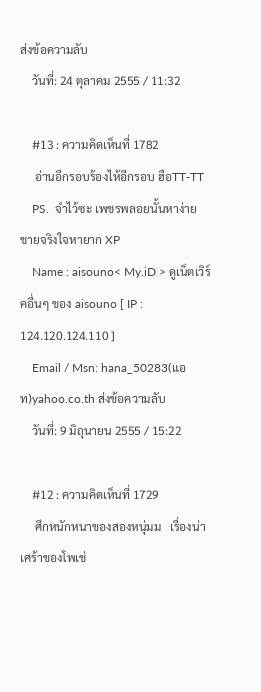ส่งข้อความลับ
    วันที่: 24 ตุลาคม 2555 / 11:32

    #13 : ความคิดเห็นที่ 1782
     อ่านอีกรอบร้องไห้อีกรอบ ฮือTT-TT
    PS.  จำไว้ซะ เพชรพลอยนั้นหาง่าย ชายจริงใจหายาก XP
    Name : aisouno< My.iD > ดูเน็ตเวิร์คอื่นๆ ของ aisouno [ IP : 124.120.124.110 ]
    Email / Msn: hana_50283(แอท)yahoo.co.th ส่งข้อความลับ
    วันที่: 9 มิถุนายน 2555 / 15:22

    #12 : ความคิดเห็นที่ 1729
     ศึกหนักหนาของสองหนุ่มม   เรื่องน่าเศร้าของโพเช่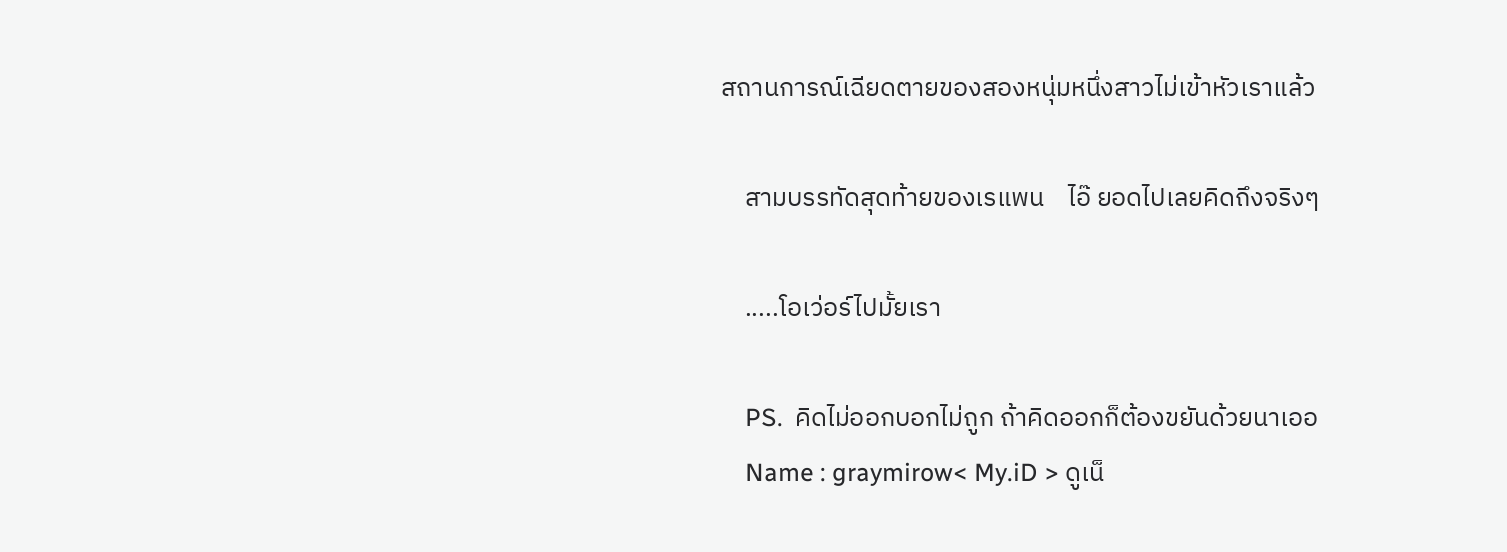สถานการณ์เฉียดตายของสองหนุ่มหนึ่งสาวไม่เข้าหัวเราแล้ว

    สามบรรทัดสุดท้ายของเรแพน    ไอ๊ ยอดไปเลยคิดถึงจริงๆ

    .....โอเว่อร์ไปมั้ยเรา

    PS.  คิดไม่ออกบอกไม่ถูก ถ้าคิดออกก็ต้องขยันด้วยนาเออ
    Name : graymirow< My.iD > ดูเน็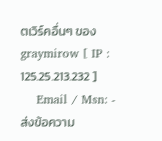ตเวิร์คอื่นๆ ของ graymirow [ IP : 125.25.213.232 ]
    Email / Msn: - ส่งข้อความ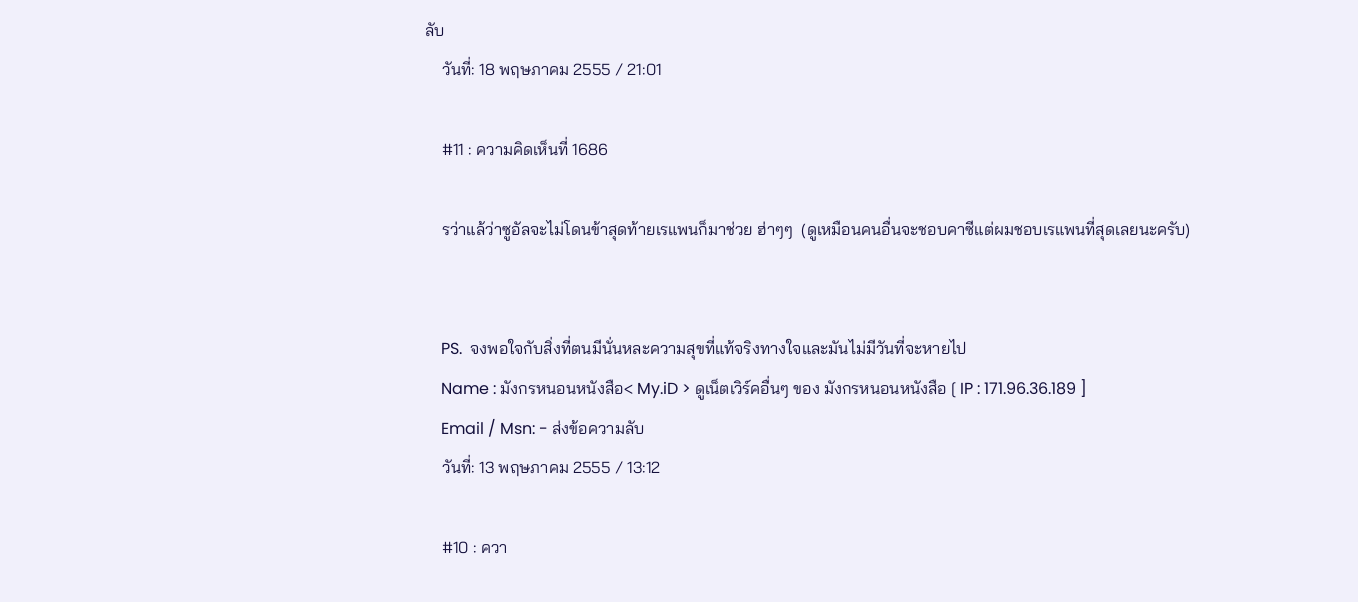ลับ
    วันที่: 18 พฤษภาคม 2555 / 21:01

    #11 : ความคิดเห็นที่ 1686

    รว่าแล้ว่าซูอัลจะไม่โดนข้าสุดท้ายเรแพนก็มาช่วย ฮ่าๆๆ  (ดูเหมือนคนอื่นจะชอบคาซีแต่ผมชอบเรแพนที่สุดเลยนะครับ)


    PS.  จงพอใจกับสิ่งที่ตนมีนั่นหละความสุขที่แท้จริงทางใจและมันไม่มีวันที่จะหายไป
    Name : มังกรหนอนหนังสือ< My.iD > ดูเน็ตเวิร์คอื่นๆ ของ มังกรหนอนหนังสือ [ IP : 171.96.36.189 ]
    Email / Msn: - ส่งข้อความลับ
    วันที่: 13 พฤษภาคม 2555 / 13:12

    #10 : ควา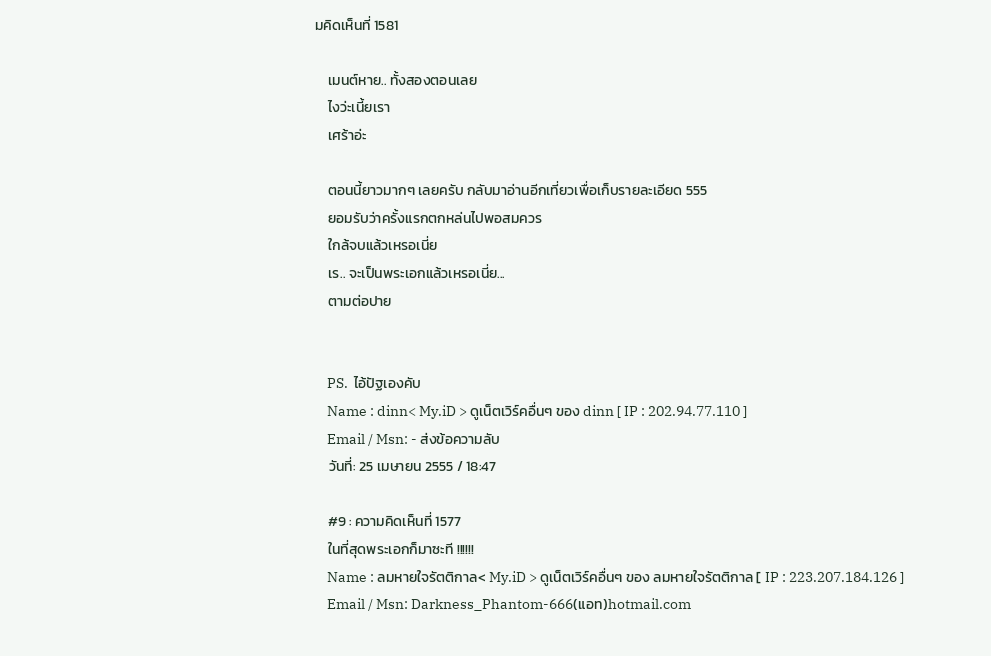มคิดเห็นที่ 1581

    เมนต์หาย.. ทั้งสองตอนเลย
    ไงว่ะเนี้ยเรา
    เศร้าอ่ะ

    ตอนนี้ยาวมากๆ เลยครับ กลับมาอ่านอีกเที่ยวเพื่อเก็บรายละเอียด 555
    ยอมรับว่าครั้งแรกตกหล่นไปพอสมควร
    ใกล้จบแล้วเหรอเนี่ย
    เร.. จะเป็นพระเอกแล้วเหรอเนี่ย...
    ตามต่อปาย


    PS.  ไอ้ปัฐเองคับ
    Name : dinn< My.iD > ดูเน็ตเวิร์คอื่นๆ ของ dinn [ IP : 202.94.77.110 ]
    Email / Msn: - ส่งข้อความลับ
    วันที่: 25 เมษายน 2555 / 18:47

    #9 : ความคิดเห็นที่ 1577
    ในที่สุดพระเอกก็มาซะที !!!!!!
    Name : ลมหายใจรัตติกาล< My.iD > ดูเน็ตเวิร์คอื่นๆ ของ ลมหายใจรัตติกาล [ IP : 223.207.184.126 ]
    Email / Msn: Darkness_Phantom-666(แอท)hotmail.com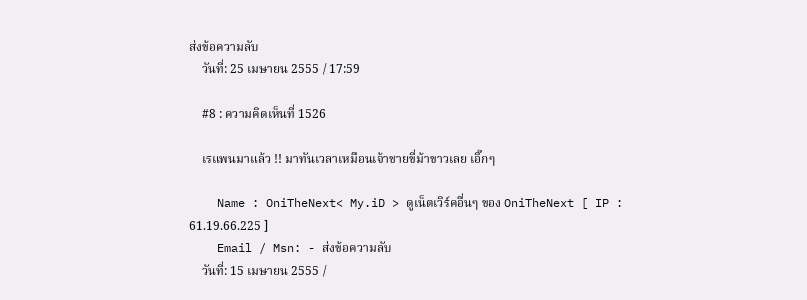ส่งข้อความลับ
    วันที่: 25 เมษายน 2555 / 17:59

    #8 : ความคิดเห็นที่ 1526

    เรแพนมาแล้ว !! มาทันเวลาเหมือนเจ้าชายขี่ม้าขาวเลย เอิ๊กๆ

    Name : OniTheNext< My.iD > ดูเน็ตเวิร์คอื่นๆ ของ OniTheNext [ IP : 61.19.66.225 ]
    Email / Msn: - ส่งข้อความลับ
    วันที่: 15 เมษายน 2555 /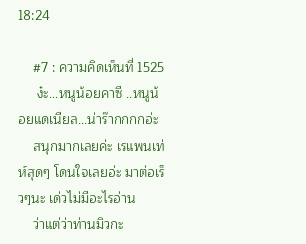18:24

    #7 : ความคิดเห็นที่ 1525
     ง๋ะ...หนูน้อยคาซี ..หนูน้อยแดเนียล...น่าร๊ากกกกอ่ะ
    สนุกมากเลยค่ะ เรแพนเท่ห์สุดๆ โดนใจเลยอ่ะ มาต่อเร็วๆนะ เด่วไม่มีอะไรอ่าน
    ว่าแต่ว่าท่านมิวกะ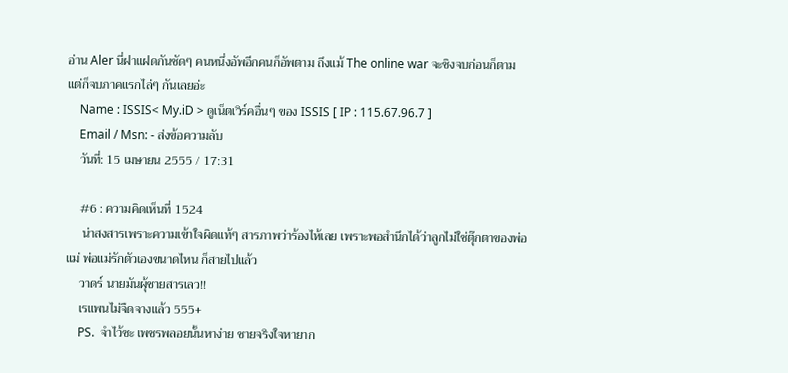อ่าน Aler นี่ฝาแฝดกันชัดๆ คนหนึ่งอัพอีกคนก็อัพตาม ถึงแม้ The online war จะชิงจบก่อนก็ตาม แต่ก็จบภาคแรกไล่ๆ กันเลยอ่ะ
    Name : ISSIS< My.iD > ดูเน็ตเวิร์คอื่นๆ ของ ISSIS [ IP : 115.67.96.7 ]
    Email / Msn: - ส่งข้อความลับ
    วันที่: 15 เมษายน 2555 / 17:31

    #6 : ความคิดเห็นที่ 1524
     น่าสงสารเพราะความเข้าใจผิดแท้ๆ สารภาพว่าร้องไห้เลย เพราะพอสำนึกได้ว่าลูกไม่ใช่ตุ๊กตาของพ่อแม่ พ่อแม่รักตัวเองขนาดไหน ก็สายไปแล้ว
    วาดร์ นายมันผุ้ชายสารเลว!!
    เรแพนไม่จืดจางแล้ว 555+
    PS.  จำไว้ซะ เพชรพลอยนั้นหาง่าย ชายจริงใจหายาก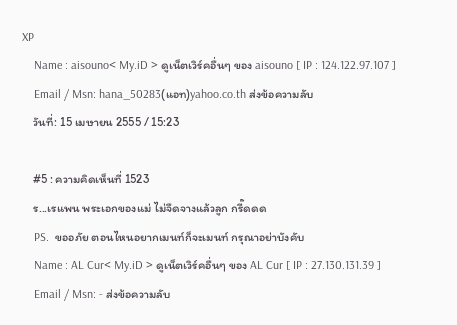XP
    Name : aisouno< My.iD > ดูเน็ตเวิร์คอื่นๆ ของ aisouno [ IP : 124.122.97.107 ]
    Email / Msn: hana_50283(แอท)yahoo.co.th ส่งข้อความลับ
    วันที่: 15 เมษายน 2555 / 15:23

    #5 : ความคิดเห็นที่ 1523
    ร...เรแพน พระเอกของแม่ ไม่จืดจางแล้วลูก กรี๊ดดด
    PS.  ขออภัย ตอนไหนอยากเมนท์ก็จะเมนท์ กรุณาอย่าบังคับ
    Name : AL Cur< My.iD > ดูเน็ตเวิร์คอื่นๆ ของ AL Cur [ IP : 27.130.131.39 ]
    Email / Msn: - ส่งข้อความลับ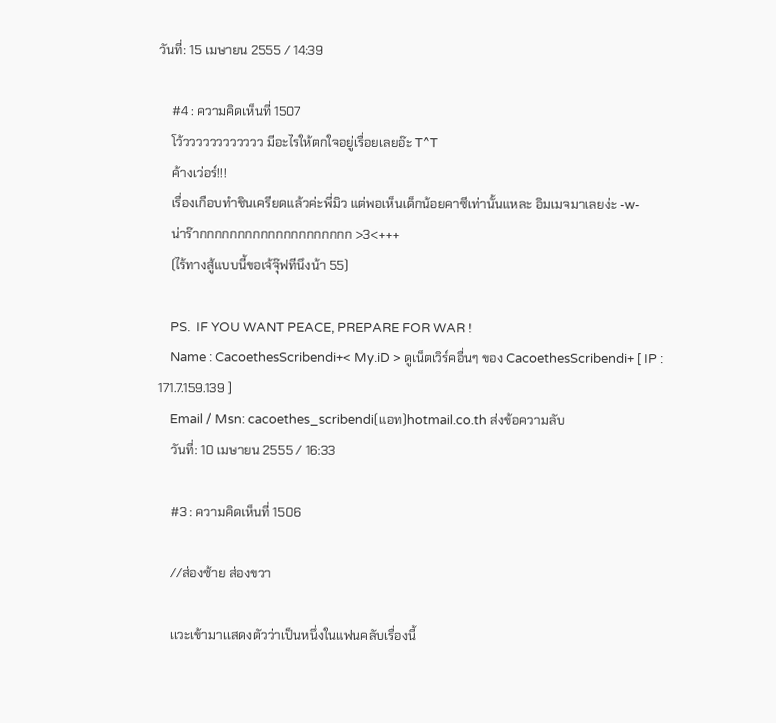วันที่: 15 เมษายน 2555 / 14:39

    #4 : ความคิดเห็นที่ 1507
    โว้วววววววววววว มีอะไรให้ตกใจอยู่เรื่อยเลยอ๊ะ T^T
    ค้างเว่อร์!!!
    เรื่องเกือบทำชินเครียดแล้วค่ะพี่มิว แต่พอเห็นเด็กน้อยคาซีเท่านั้นแหละ อิมเมจมาเลยง่ะ -w-
    น่าร๊ากกกกกกกกกกกกกกกกกกกก >3<+++
    (ไร้ทางสู้แบบนี้ขอเจ้จุ๊ฟทีนึงน้า 55)

    PS.  IF YOU WANT PEACE, PREPARE FOR WAR !
    Name : CacoethesScribendi+< My.iD > ดูเน็ตเวิร์คอื่นๆ ของ CacoethesScribendi+ [ IP : 171.7.159.139 ]
    Email / Msn: cacoethes_scribendi(แอท)hotmail.co.th ส่งข้อความลับ
    วันที่: 10 เมษายน 2555 / 16:33

    #3 : ความคิดเห็นที่ 1506

    //ส่องซ้าย ส่องขวา

    เเวะเข้ามาเเสดงตัวว่าเป็นหนึ่งในแฟนคลับเรื่องนี้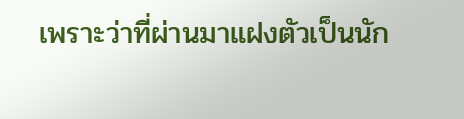เพราะว่าที่ผ่านมาแฝงตัวเป็นนัก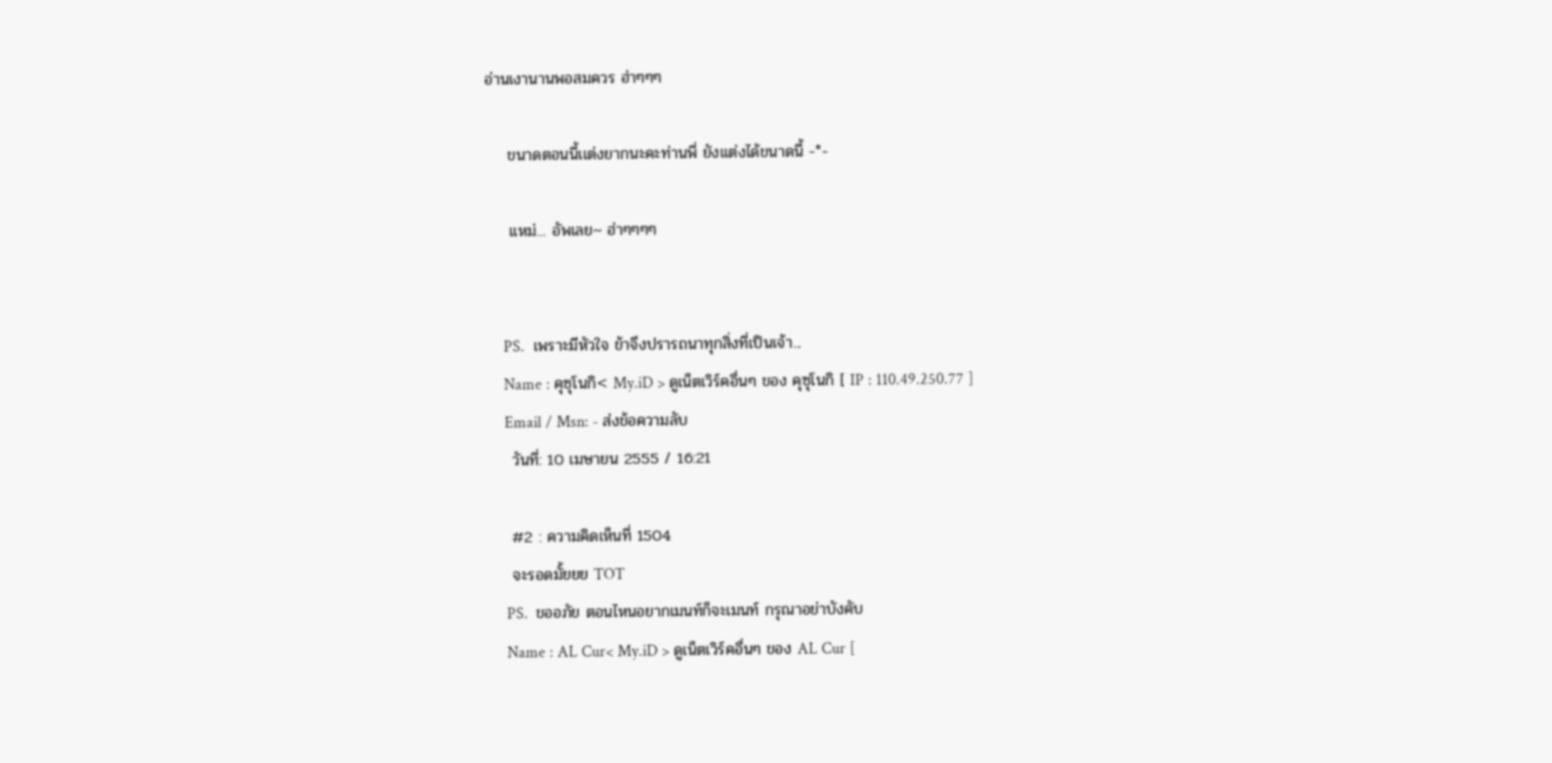อ่านเงานานพอสมควร ฮ่าๆๆๆ

    ขนาดตอนนี้เเต่งยากนะคะท่านพี่ ยังเเต่งได้ขนาดนี้ -*-

    เเหม่... อัพเลย~ ฮ่าๆๆๆๆ


    PS.  เพราะมีหัวใจ ข้าจึงปรารถนาทุกสิ่งที่เป็นเจ้า...
    Name : คุซุโนกิ< My.iD > ดูเน็ตเวิร์คอื่นๆ ของ คุซุโนกิ [ IP : 110.49.250.77 ]
    Email / Msn: - ส่งข้อความลับ
    วันที่: 10 เมษายน 2555 / 16:21

    #2 : ความคิดเห็นที่ 1504
    จะรอดมั้ยยย TOT
    PS.  ขออภัย ตอนไหนอยากเมนท์ก็จะเมนท์ กรุณาอย่าบังคับ
    Name : AL Cur< My.iD > ดูเน็ตเวิร์คอื่นๆ ของ AL Cur [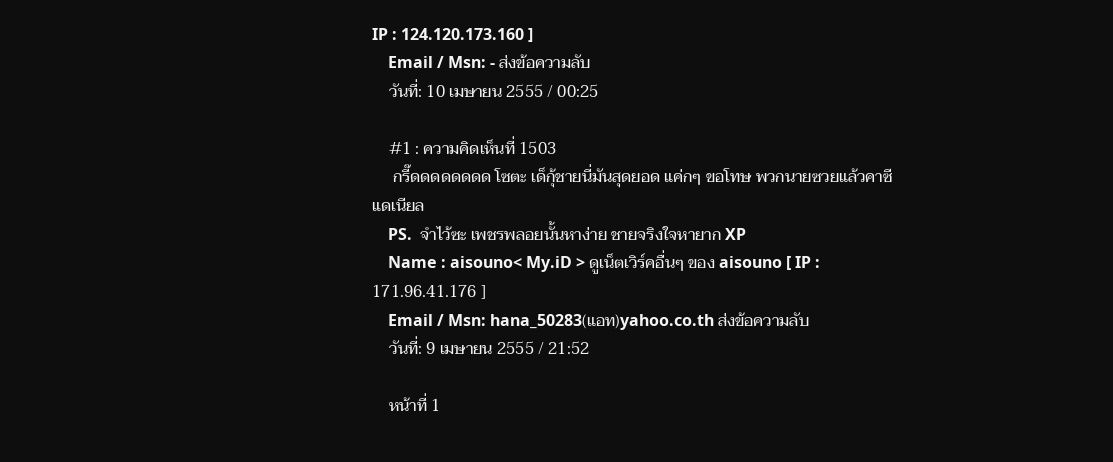IP : 124.120.173.160 ]
    Email / Msn: - ส่งข้อความลับ
    วันที่: 10 เมษายน 2555 / 00:25

    #1 : ความคิดเห็นที่ 1503
     กรี๊ดดดดดดดด โซตะ เด็กุ้ชายนี่มันสุดยอด แค่กๆ ขอโทษ พวกนายซวยแล้วคาซีแดเนียล
    PS.  จำไว้ซะ เพชรพลอยนั้นหาง่าย ชายจริงใจหายาก XP
    Name : aisouno< My.iD > ดูเน็ตเวิร์คอื่นๆ ของ aisouno [ IP : 171.96.41.176 ]
    Email / Msn: hana_50283(แอท)yahoo.co.th ส่งข้อความลับ
    วันที่: 9 เมษายน 2555 / 21:52

    หน้าที่ 1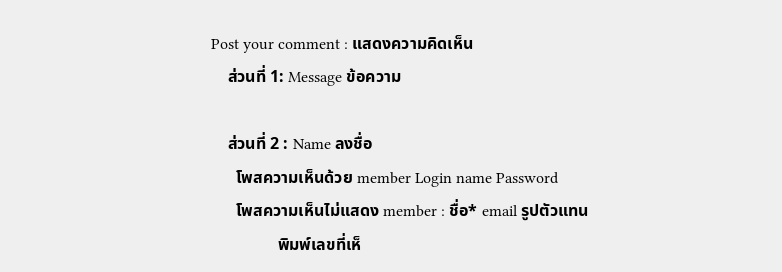Post your comment : แสดงความคิดเห็น
    ส่วนที่ 1: Message ข้อความ

    ส่วนที่ 2 : Name ลงชื่อ
      โพสความเห็นด้วย member Login name Password
      โพสความเห็นไม่แสดง member : ชื่อ* email รูปตัวแทน
                พิมพ์เลขที่เห็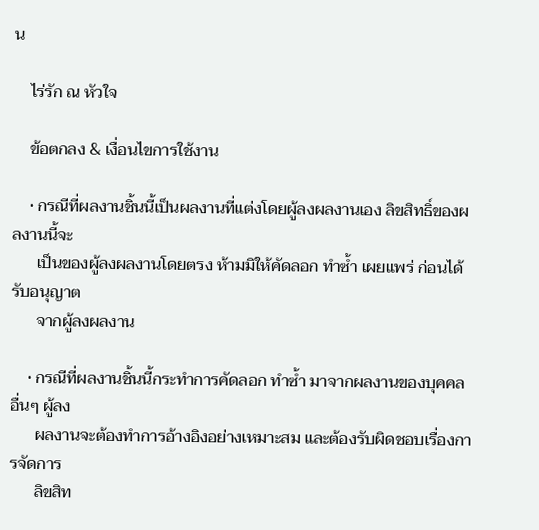น

    ไร่รัก ณ หัวใจ

    ข้อตกลง & เงื่อนไขการใช้งาน

    • กรณีที่ผลงานชิ้นนี้เป็นผลงานที่แต่งโดยผู้ลงผลงานเอง ลิขสิทธิ์ของผลงานนี้จะ
      เป็นของผู้ลงผลงานโดยตรง ห้ามมิให้คัดลอก ทำซ้ำ เผยแพร่ ก่อนได้รับอนุญาต
      จากผู้ลงผลงาน

    • กรณีที่ผลงานชิ้นนี้กระทำการคัดลอก ทำซ้ำ มาจากผลงานของบุคคลอื่นๆ ผู้ลง
      ผลงานจะต้องทำการอ้างอิงอย่างเหมาะสม และต้องรับผิดชอบเรื่องการจัดการ
      ลิขสิท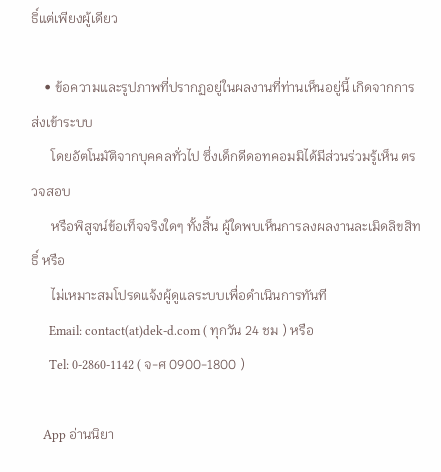ธิ์แต่เพียงผู้เดียว

    • ข้อความและรูปภาพที่ปรากฏอยู่ในผลงานที่ท่านเห็นอยู่นี้ เกิดจากการส่งเข้าระบบ
      โดยอัตโนมัติจากบุคคลทั่วไป ซึ่งเด็กดีดอทคอมมิได้มีส่วนร่วมรู้เห็น ตรวจสอบ
      หรือพิสูจน์ข้อเท็จจริงใดๆ ทั้งสิ้น ผู้ใดพบเห็นการลงผลงานละเมิดลิขสิทธิ์ หรือ
      ไม่เหมาะสมโปรดแจ้งผู้ดูแลระบบเพื่อดำเนินการทันที
      Email: contact(at)dek-d.com ( ทุกวัน 24 ชม ) หรือ
      Tel: 0-2860-1142 ( จ-ศ 0900-1800 )

    App อ่านนิยา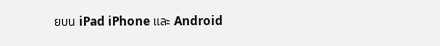ยบน iPad iPhone และ Android